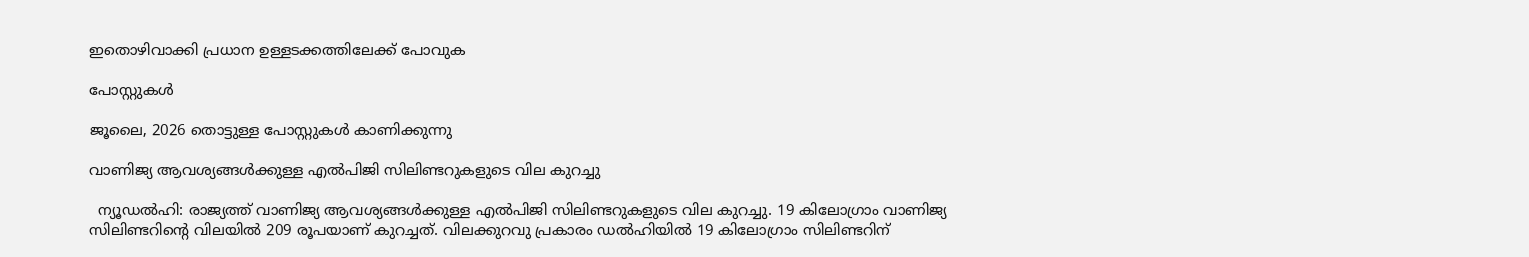ഇതൊഴിവാക്കി പ്രധാന ഉള്ളടക്കത്തിലേക്ക് പോവുക

പോസ്റ്റുകള്‍

ജൂലൈ, 2026 തൊട്ടുള്ള പോസ്റ്റുകൾ കാണിക്കുന്നു

വാണിജ്യ ആവശ്യങ്ങള്‍ക്കുള്ള എല്‍പിജി സിലിണ്ടറുകളുടെ വില കുറച്ചു

  ന്യൂഡല്‍ഹി: രാജ്യത്ത് വാണിജ്യ ആവശ്യങ്ങള്‍ക്കുള്ള എല്‍പിജി സിലിണ്ടറുകളുടെ വില കുറച്ചു. 19 കിലോഗ്രാം വാണിജ്യ സിലിണ്ടറിന്റെ വിലയില്‍ 209 രൂപയാണ് കുറച്ചത്. വിലക്കുറവു പ്രകാരം ഡല്‍ഹിയില്‍ 19 കിലോഗ്രാം സിലിണ്ടറിന്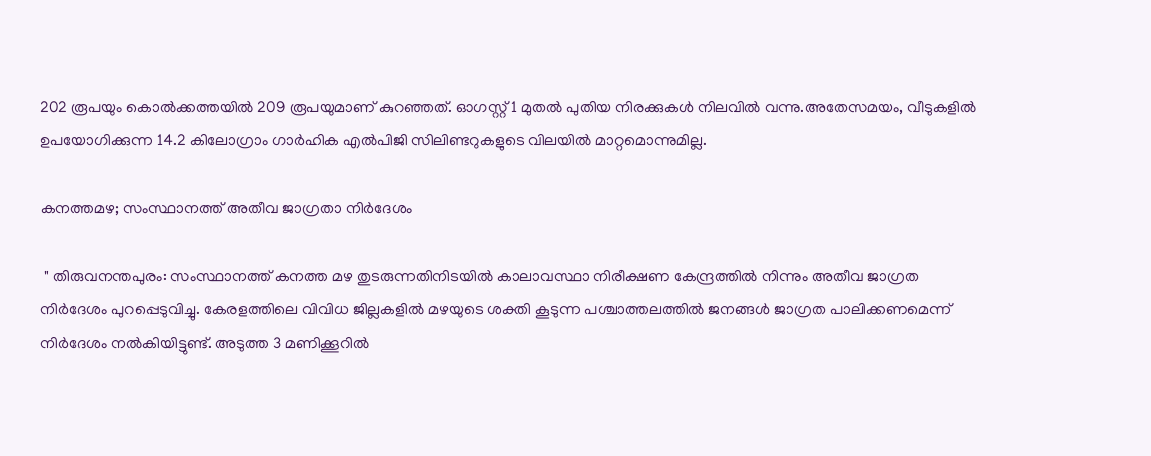202 രൂപയും കൊല്‍ക്കത്തയില്‍ 209 രൂപയുമാണ് കുറഞ്ഞത്. ഓഗസ്റ്റ് 1 മുതല്‍ പുതിയ നിരക്കുകള്‍ നിലവില്‍ വന്നു.അതേസമയം, വീടുകളില്‍ ഉപയോഗിക്കുന്ന 14.2 കിലോഗ്രാം ഗാര്‍ഹിക എല്‍പിജി സിലിണ്ടറുകളുടെ വിലയില്‍ മാറ്റമൊന്നുമില്ല.

കനത്തമഴ; സംസ്ഥാനത്ത് അതീവ ജാഗ്രതാ നിർദേശം

 " തിരുവനന്തപുരം: സംസ്ഥാനത്ത് കനത്ത മഴ തുടരുന്നതിനിടയിൽ കാലാവസ്ഥാ നിരീക്ഷണ കേന്ദ്രത്തിൽ നിന്നും അതീവ ജാഗ്രത നിർദേശം പുറപ്പെടുവിച്ചു. കേരളത്തിലെ വിവിധ ജില്ലകളിൽ മഴയുടെ ശക്തി കൂടുന്ന പശ്ചാത്തലത്തിൽ ജനങ്ങൾ ജാഗ്രത പാലിക്കണമെന്ന് നിർദേശം നൽകിയിട്ടുണ്ട്. അടുത്ത 3 മണിക്കൂറിൽ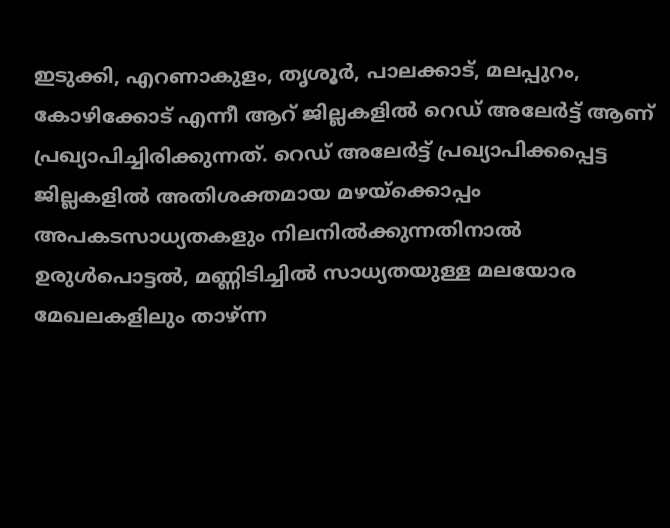ഇടുക്കി, എറണാകുളം, തൃശൂർ, പാലക്കാട്, മലപ്പുറം, കോഴിക്കോട് എന്നീ ആറ് ജില്ലകളിൽ റെഡ് അലേർട്ട് ആണ് പ്രഖ്യാപിച്ചിരിക്കുന്നത്. റെഡ് അലേർട്ട് പ്രഖ്യാപിക്കപ്പെട്ട ജില്ലകളിൽ അതിശക്തമായ മഴയ്ക്കൊപ്പം അപകടസാധ്യതകളും നിലനിൽക്കുന്നതിനാൽ ഉരുൾപൊട്ടൽ, മണ്ണിടിച്ചിൽ സാധ്യതയുള്ള മലയോര മേഖലകളിലും താഴ്ന്ന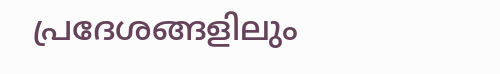പ്രദേശങ്ങളിലും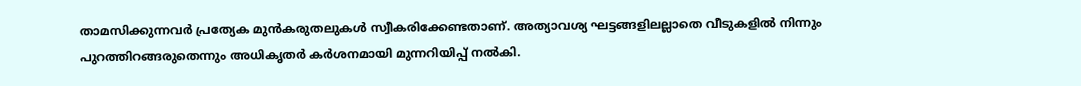താമസിക്കുന്നവർ പ്രത്യേക മുൻകരുതലുകൾ സ്വീകരിക്കേണ്ടതാണ്. അത്യാവശ്യ ഘട്ടങ്ങളിലല്ലാതെ വീടുകളിൽ നിന്നും പുറത്തിറങ്ങരുതെന്നും അധികൃതർ കർശനമായി മുന്നറിയിപ്പ് നൽകി.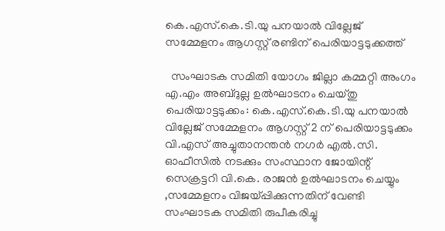കെ.എസ്.കെ.ടി.യു പനയാൽ വില്ലേജ് സമ്മേളനം ആഗസ്റ്റ് രണ്ടിന് പെരിയാട്ടടുക്കത്ത്

  സംഘാടക സമിതി യോഗം ജില്ലാ കമ്മറ്റി അംഗം എ.എം അബ്ദുല്ല ഉൽഘാടനം ചെയ്തു     പെരിയാട്ടടുക്കം: കെ.എസ്.കെ.ടി.യു പനയാൽ വില്ലേജ് സമ്മേളനം ആഗസ്റ്റ് 2 ന് പെരിയാട്ടടുക്കം വി.എസ് അച്ചുതാനന്തൻ നഗർ എൽ.സി. ഓഫീസിൽ നടക്കും സംസ്ഥാന ജോയിന്റ് സെക്രട്ടറി വി.കെ. രാജൻ ഉൽഘാടനം ചെയ്യും ,സമ്മേളനം വിജയ്പ്പിക്കുന്നതിന് വേണ്ടി സംഘാടക സമിതി രുപീകരിച്ചു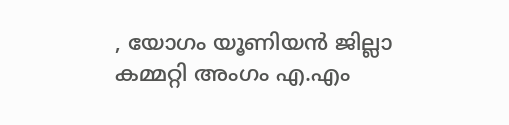, യോഗം യൂണിയൻ ജില്ലാ കമ്മറ്റി അംഗം എ.എം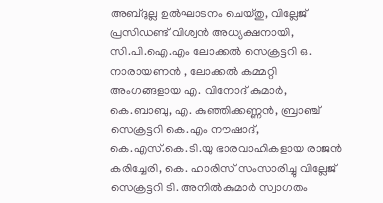അബ്ദുല്ല ഉൽഘാടനം ചെയ്തു, വില്ലേജ് പ്രസിഡണ്ട് വിശ്വൻ അധ്യക്ഷനായി, സി.പി.ഐ.എം ലോക്കൽ സെക്രട്ടറി ഒ. നാരായണൻ , ലോക്കൽ കമ്മറ്റി അംഗങ്ങളായ എ. വിനോദ് കുമാർ, കെ.ബാബു, എ. കുഞ്ഞിക്കണ്ണൻ, ബ്രാഞ്ച് സെക്രട്ടറി കെ.എം നൗഷാദ്, കെ.എസ്.കെ.ടി.യു ഭാരവാഹികളായ രാജൻ കരിച്ചേരി, കെ. ഹാരിസ് സംസാരിച്ചു വില്ലേജ് സെക്രട്ടറി ടി. അനിൽകുമാർ സ്വാഗതം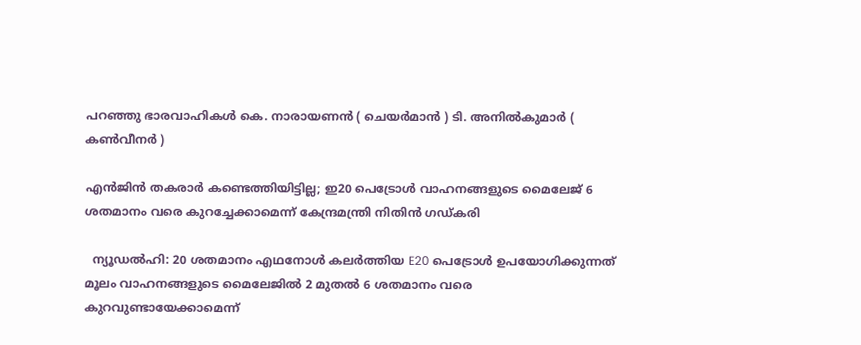പറഞ്ഞു ഭാരവാഹികൾ കെ. നാരായണൻ ( ചെയർമാൻ ) ടി. അനിൽകുമാർ ( കൺവീനർ )

എന്‍ജിന്‍ തകരാര്‍ കണ്ടെത്തിയിട്ടില്ല; ഇ20 പെട്രോള്‍ വാഹനങ്ങളുടെ മൈലേജ് 6 ശതമാനം വരെ കുറച്ചേക്കാമെന്ന് കേന്ദ്രമന്ത്രി നിതിന്‍ ഗഡ്കരി

  ന്യൂഡല്‍ഹി: 20 ശതമാനം എഥനോള്‍ കലര്‍ത്തിയ E20 പെട്രോള്‍ ഉപയോഗിക്കുന്നത് മൂലം വാഹനങ്ങളുടെ മൈലേജില്‍ 2 മുതല്‍ 6 ശതമാനം വരെ കുറവുണ്ടായേക്കാമെന്ന്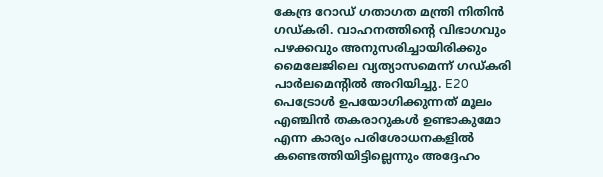കേന്ദ്ര റോഡ് ഗതാഗത മന്ത്രി നിതിന്‍ ഗഡ്കരി. വാഹനത്തിന്റെ വിഭാഗവും പഴക്കവും അനുസരിച്ചായിരിക്കും മൈലേജിലെ വ്യത്യാസമെന്ന് ഗഡ്കരി പാര്‍ലമെന്റില്‍ അറിയിച്ചു. E20 പെട്രോള്‍ ഉപയോഗിക്കുന്നത് മൂലം എഞ്ചിന്‍ തകരാറുകള്‍ ഉണ്ടാകുമോ എന്ന കാര്യം പരിശോധനകളില്‍ കണ്ടെത്തിയിട്ടില്ലെന്നും അദ്ദേഹം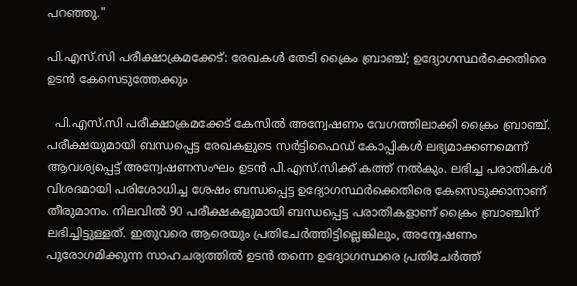പറഞ്ഞു."

പി.എസ്.സി പരീക്ഷാക്രമക്കേട്: രേഖകൾ തേടി ക്രൈം ബ്രാഞ്ച്; ഉദ്യോഗസ്ഥർക്കെതിരെ ഉടൻ കേസെടുത്തേക്കും

  പി.എസ്.സി പരീക്ഷാക്രമക്കേട് കേസിൽ അന്വേഷണം വേഗത്തിലാക്കി ക്രൈം ബ്രാഞ്ച്. പരീക്ഷയുമായി ബന്ധപ്പെട്ട രേഖകളുടെ സർട്ടിഫൈഡ് കോപ്പികൾ ലഭ്യമാക്കണമെന്ന് ആവശ്യപ്പെട്ട് അന്വേഷണസംഘം ഉടൻ പി.എസ്.സിക്ക് കത്ത് നൽകും. ലഭിച്ച പരാതികൾ വിശദമായി പരിശോധിച്ച ശേഷം ബന്ധപ്പെട്ട ഉദ്യോഗസ്ഥർക്കെതിരെ കേസെടുക്കാനാണ് തീരുമാനം. നിലവിൽ 90 പരീക്ഷകളുമായി ബന്ധപ്പെട്ട പരാതികളാണ് ക്രൈം ബ്രാഞ്ചിന് ലഭിച്ചിട്ടുള്ളത്. ഇതുവരെ ആരെയും പ്രതിചേർത്തിട്ടില്ലെങ്കിലും, അന്വേഷണം പുരോഗമിക്കുന്ന സാഹചര്യത്തിൽ ഉടൻ തന്നെ ഉദ്യോഗസ്ഥരെ പ്രതിചേർത്ത്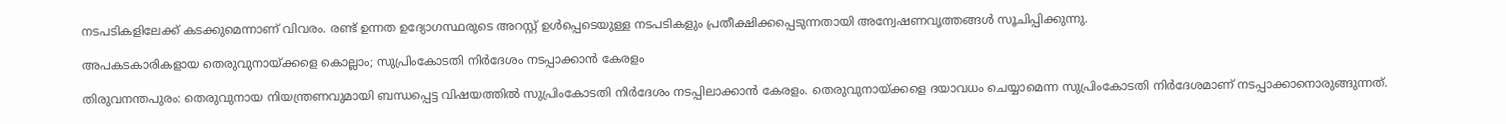നടപടികളിലേക്ക് കടക്കുമെന്നാണ് വിവരം. രണ്ട് ഉന്നത ഉദ്യോഗസ്ഥരുടെ അറസ്റ്റ് ഉൾപ്പെടെയുള്ള നടപടികളും പ്രതീക്ഷിക്കപ്പെടുന്നതായി അന്വേഷണവൃത്തങ്ങൾ സൂചിപ്പിക്കുന്നു.

അപകടകാരികളായ തെരുവുനായ്ക്കളെ കൊല്ലാം; സുപ്രിംകോടതി നിര്‍ദേശം നടപ്പാക്കാന്‍ കേരളം

തിരുവനന്തപുരം: തെരുവുനായ നിയന്ത്രണവുമായി ബന്ധപ്പെട്ട വിഷയത്തില്‍ സുപ്രിംകോടതി നിര്‍ദേശം നടപ്പിലാക്കാന്‍ കേരളം. തെരുവുനായ്ക്കളെ ദയാവധം ചെയ്യാമെന്ന സുപ്രിംകോടതി നിര്‍ദേശമാണ് നടപ്പാക്കാനൊരുങ്ങുന്നത്.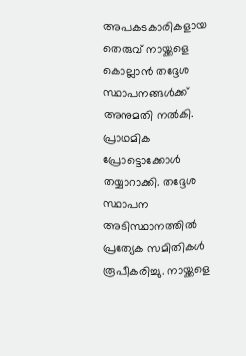അപകടകാരികളായ തെരുവ് നായ്ക്കളെ കൊല്ലാന്‍ തദ്ദേശ സ്ഥാപനങ്ങള്‍ക്ക് അനുമതി നല്‍കി. പ്രാഥമിക പ്രോട്ടൊക്കോള്‍ തയ്യാറാക്കി. തദ്ദേശ സ്ഥാപന അടിസ്ഥാനത്തില്‍ പ്രത്യേക സമിതികള്‍ രൂപീകരിച്ചു. നായ്ക്കളെ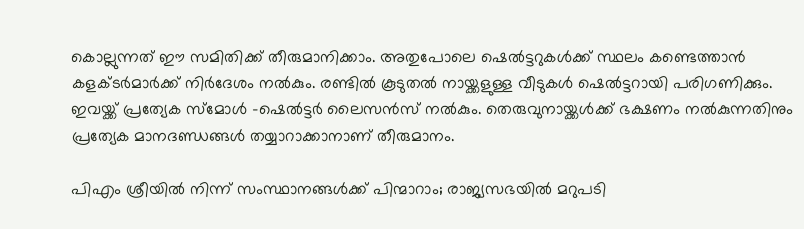കൊല്ലുന്നത് ഈ സമിതിക്ക് തീരുമാനിക്കാം. അതുപോലെ ഷെല്‍ട്ടറുകള്‍ക്ക് സ്ഥലം കണ്ടെത്താന്‍ കളക്ടര്‍മാര്‍ക്ക് നിര്‍ദേശം നല്‍കും. രണ്ടില്‍ കൂടുതല്‍ നായ്ക്കളുള്ള വീടുകള്‍ ഷെല്‍ട്ടറായി പരിഗണിക്കും. ഇവയ്ക്ക് പ്രത്യേക സ്മോള്‍ -ഷെല്‍ട്ടര്‍ ലൈസന്‍സ് നല്‍കും. തെരുവുനായ്ക്കള്‍ക്ക് ഭക്ഷണം നല്‍കുന്നതിനും പ്രത്യേക മാനദണ്ഡങ്ങള്‍ തയ്യാറാക്കാനാണ് തീരുമാനം.

പിഎം ശ്രീയില്‍ നിന്ന് സംസ്ഥാനങ്ങള്‍ക്ക് പിന്മാറാം; രാജ്യസഭയില്‍ മറുപടി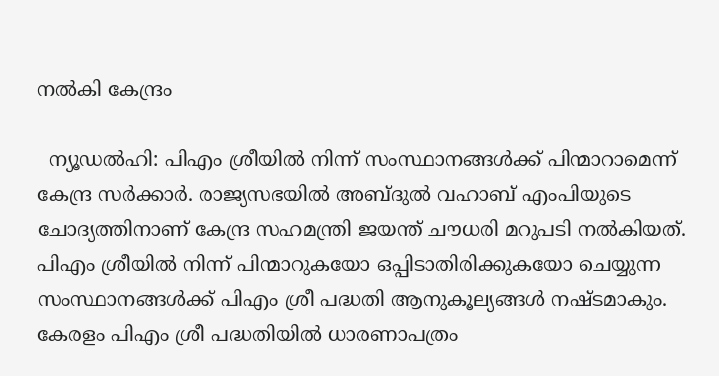നല്‍കി കേന്ദ്രം

  ന്യൂഡല്‍ഹി: പിഎം ശ്രീയില്‍ നിന്ന് സംസ്ഥാനങ്ങള്‍ക്ക് പിന്മാറാമെന്ന് കേന്ദ്ര സര്‍ക്കാര്‍. രാജ്യസഭയില്‍ അബ്ദുല്‍ വഹാബ് എംപിയുടെ ചോദ്യത്തിനാണ് കേന്ദ്ര സഹമന്ത്രി ജയന്ത് ചൗധരി മറുപടി നല്‍കിയത്. പിഎം ശ്രീയില്‍ നിന്ന് പിന്മാറുകയോ ഒപ്പിടാതിരിക്കുകയോ ചെയ്യുന്ന സംസ്ഥാനങ്ങള്‍ക്ക് പിഎം ശ്രീ പദ്ധതി ആനുകൂല്യങ്ങള്‍ നഷ്ടമാകും. കേരളം പിഎം ശ്രീ പദ്ധതിയില്‍ ധാരണാപത്രം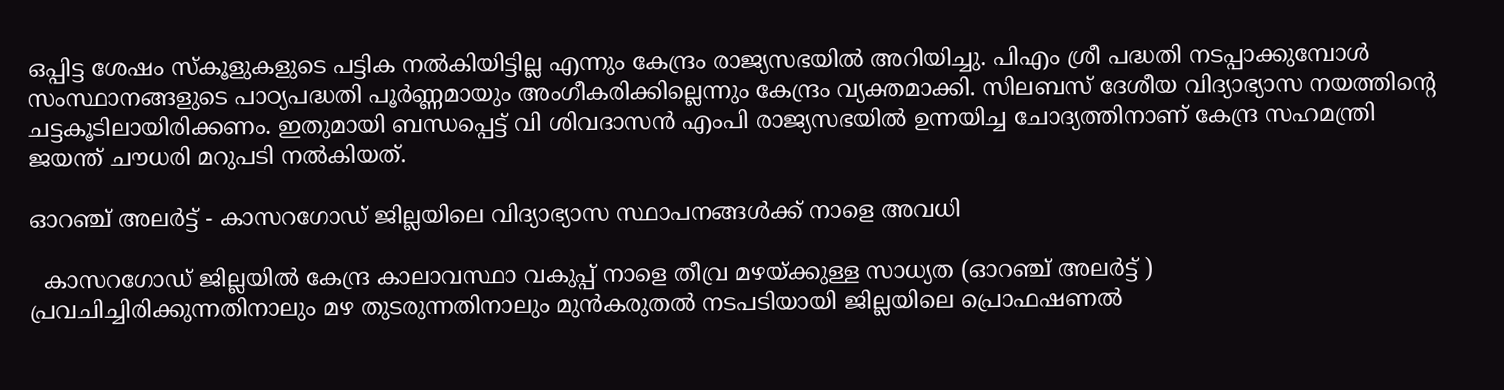ഒപ്പിട്ട ശേഷം സ്‌കൂളുകളുടെ പട്ടിക നല്‍കിയിട്ടില്ല എന്നും കേന്ദ്രം രാജ്യസഭയില്‍ അറിയിച്ചു. പിഎം ശ്രീ പദ്ധതി നടപ്പാക്കുമ്പോള്‍ സംസ്ഥാനങ്ങളുടെ പാഠ്യപദ്ധതി പൂര്‍ണ്ണമായും അംഗീകരിക്കില്ലെന്നും കേന്ദ്രം വ്യക്തമാക്കി. സിലബസ് ദേശീയ വിദ്യാഭ്യാസ നയത്തിന്റെ ചട്ടകൂടിലായിരിക്കണം. ഇതുമായി ബന്ധപ്പെട്ട് വി ശിവദാസന്‍ എംപി രാജ്യസഭയില്‍ ഉന്നയിച്ച ചോദ്യത്തിനാണ് കേന്ദ്ര സഹമന്ത്രി ജയന്ത് ചൗധരി മറുപടി നല്‍കിയത്.

ഓറഞ്ച് അലർട്ട് - കാസറഗോഡ് ജില്ലയിലെ വിദ്യാഭ്യാസ സ്ഥാപനങ്ങൾക്ക് നാളെ അവധി

  കാസറഗോഡ് ജില്ലയിൽ കേന്ദ്ര കാലാവസ്ഥാ വകുപ്പ് നാളെ തീവ്ര മഴയ്ക്കുള്ള സാധ്യത (ഓറഞ്ച് അലർട്ട് ) പ്രവചിച്ചിരിക്കുന്നതിനാലും മഴ തുടരുന്നതിനാലും മുൻകരുതൽ നടപടിയായി ജില്ലയിലെ പ്രൊഫഷണൽ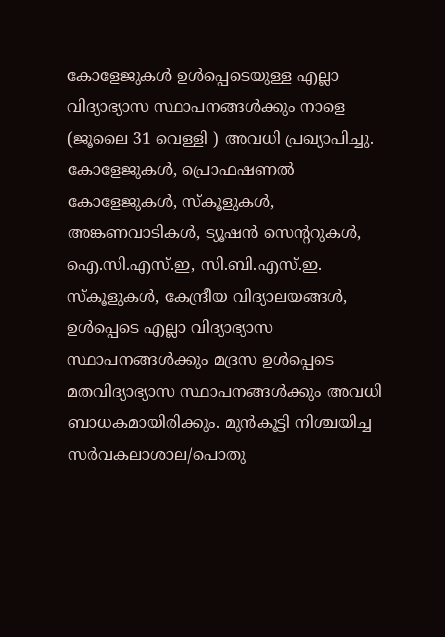കോളേജുകൾ ഉൾപ്പെടെയുള്ള എല്ലാ വിദ്യാഭ്യാസ സ്ഥാപനങ്ങൾക്കും നാളെ (ജൂലൈ 31 വെള്ളി ) അവധി പ്രഖ്യാപിച്ചു.  കോളേജുകൾ, പ്രൊഫഷണൽ കോളേജുകൾ, സ്കൂളുകൾ, അങ്കണവാടികൾ, ട്യൂഷൻ സെന്ററുകൾ, ഐ.സി.എസ്.ഇ, സി.ബി.എസ്.ഇ. സ്കൂളുകൾ, കേന്ദ്രീയ വിദ്യാലയങ്ങൾ, ഉൾപ്പെടെ എല്ലാ വിദ്യാഭ്യാസ സ്ഥാപനങ്ങൾക്കും മദ്രസ ഉൾപ്പെടെ മതവിദ്യാഭ്യാസ സ്ഥാപനങ്ങൾക്കും അവധി ബാധകമായിരിക്കും. മുൻകൂട്ടി നിശ്ചയിച്ച സർവകലാശാല/പൊതു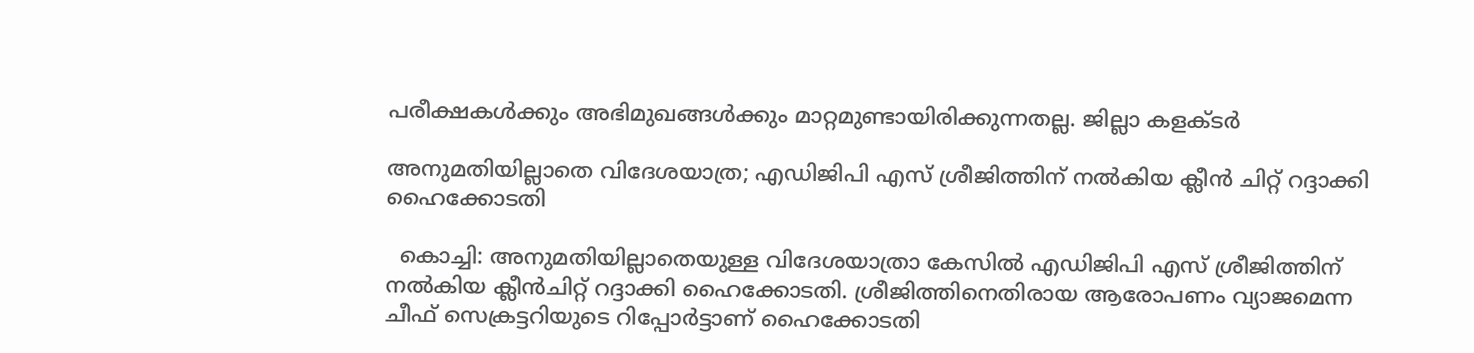പരീക്ഷകൾക്കും അഭിമുഖങ്ങൾക്കും മാറ്റമുണ്ടായിരിക്കുന്നതല്ല. ജില്ലാ കളക്ടർ

അനുമതിയില്ലാതെ വിദേശയാത്ര; എഡിജിപി എസ് ശ്രീജിത്തിന് നല്‍കിയ ക്ലീന്‍ ചിറ്റ് റദ്ദാക്കി ഹൈക്കോടതി

  കൊച്ചി: അനുമതിയില്ലാതെയുള്ള വിദേശയാത്രാ കേസില്‍ എഡിജിപി എസ് ശ്രീജിത്തിന് നല്‍കിയ ക്ലീന്‍ചിറ്റ് റദ്ദാക്കി ഹൈക്കോടതി. ശ്രീജിത്തിനെതിരായ ആരോപണം വ്യാജമെന്ന ചീഫ് സെക്രട്ടറിയുടെ റിപ്പോര്‍ട്ടാണ് ഹൈക്കോടതി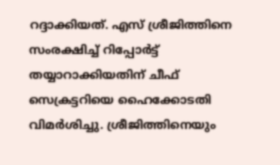റദ്ദാക്കിയത്. എസ് ശ്രീജിത്തിനെ സംരക്ഷിച്ച് റിപ്പോര്‍ട്ട് തയ്യാറാക്കിയതിന് ചീഫ് സെക്രട്ടറിയെ ഹൈക്കോടതി വിമര്‍ശിച്ചു. ശ്രീജിത്തിനെയും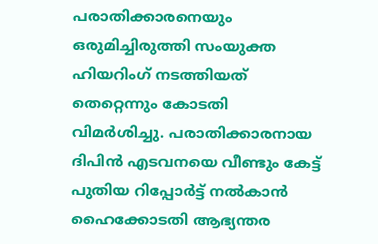പരാതിക്കാരനെയും ഒരുമിച്ചിരുത്തി സംയുക്ത ഹിയറിംഗ് നടത്തിയത് തെറ്റെന്നും കോടതി വിമര്‍ശിച്ചു. പരാതിക്കാരനായ ദിപിന്‍ എടവനയെ വീണ്ടും കേട്ട് പുതിയ റിപ്പോര്‍ട്ട് നല്‍കാന്‍ ഹൈക്കോടതി ആഭ്യന്തര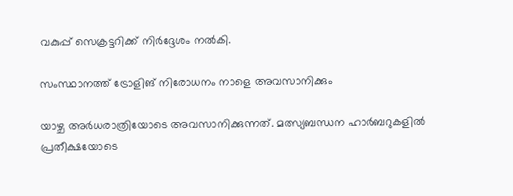വകുപ്പ് സെക്രട്ടറിക്ക് നിര്‍ദ്ദേശം നല്‍കി.

സംസ്ഥാനത്ത് ട്രോളിങ് നിരോധനം നാളെ അവസാനിക്കും

യാഴ്ച അര്‍ധരാത്രിയോടെ അവസാനിക്കുന്നത്. മത്സ്യബന്ധന ഹാര്‍ബറുകളില്‍ പ്രതീക്ഷയോടെ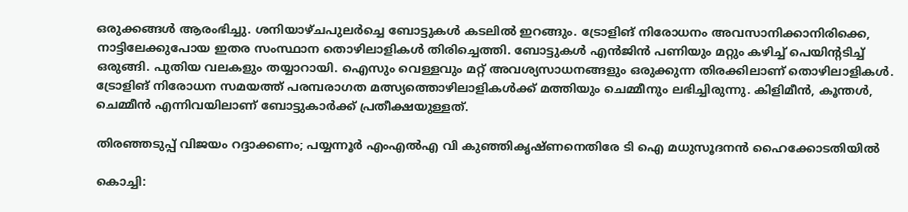ഒരുക്കങ്ങള്‍ ആരംഭിച്ചു. ശനിയാഴ്ചപുലര്‍ച്ചെ ബോട്ടുകള്‍ കടലില്‍ ഇറങ്ങും. ട്രോളിങ് നിരോധനം അവസാനിക്കാനിരിക്കെ, നാട്ടിലേക്കുപോയ ഇതര സംസ്ഥാന തൊഴിലാളികള്‍ തിരിച്ചെത്തി. ബോട്ടുകള്‍ എന്‍ജിന്‍ പണിയും മറ്റും കഴിച്ച് പെയിന്റടിച്ച് ഒരുങ്ങി. പുതിയ വലകളും തയ്യാറായി. ഐസും വെള്ളവും മറ്റ് അവശ്യസാധനങ്ങളും ഒരുക്കുന്ന തിരക്കിലാണ് തൊഴിലാളികള്‍. ട്രോളിങ് നിരോധന സമയത്ത് പരമ്പരാഗത മത്സ്യത്തൊഴിലാളികള്‍ക്ക് മത്തിയും ചെമ്മീനും ലഭിച്ചിരുന്നു. കിളിമീന്‍, കൂന്തള്‍, ചെമ്മീന്‍ എന്നിവയിലാണ് ബോട്ടുകാര്‍ക്ക് പ്രതീക്ഷയുള്ളത്.

തിരഞ്ഞടുപ്പ് വിജയം റദ്ദാക്കണം; പയ്യന്നൂര്‍ എംഎല്‍എ വി കുഞ്ഞികൃഷ്ണനെതിരേ ടി ഐ മധുസൂദനന്‍ ഹൈക്കോടതിയില്‍

കൊച്ചി: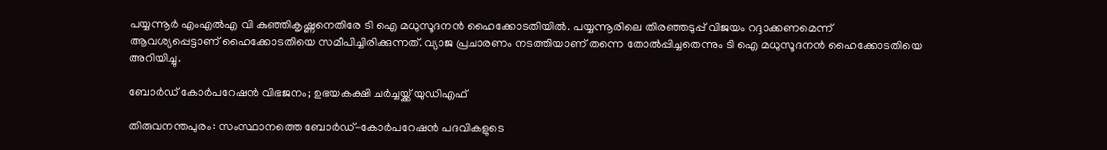പയ്യന്നൂര്‍ എംഎല്‍എ വി കുഞ്ഞികൃഷ്ണനെതിരേ ടി ഐ മധുസൂദനന്‍ ഹൈക്കോടതിയില്‍. പയ്യന്നൂരിലെ തിരഞ്ഞടുപ്പ് വിജയം റദ്ദാക്കണമെന്ന് ആവശ്യപ്പെട്ടാണ് ഹൈക്കോടതിയെ സമീപിച്ചിരിക്കുന്നത്. വ്യാജ പ്രചാരണം നടത്തിയാണ് തന്നെ തോല്‍പ്പിച്ചതെന്നും ടി ഐ മധുസൂദനന്‍ ഹൈക്കോടതിയെ അറിയിച്ചു.

ബോർഡ് കോർപറേഷൻ വിഭജനം; ഉഭയകക്ഷി ചർച്ചയ്ക്ക് യുഡിഎഫ്

തിരുവനന്തപുരം: സംസ്ഥാനത്തെ ബോർഡ്-കോർപറേഷൻ പദവികളുടെ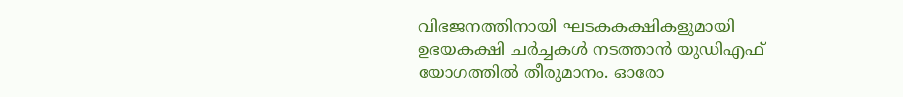വിഭജനത്തിനായി ഘടകകക്ഷികളുമായി ഉഭയകക്ഷി ചർച്ചകൾ നടത്താൻ യുഡിഎഫ് യോഗത്തിൽ തീരുമാനം. ഓരോ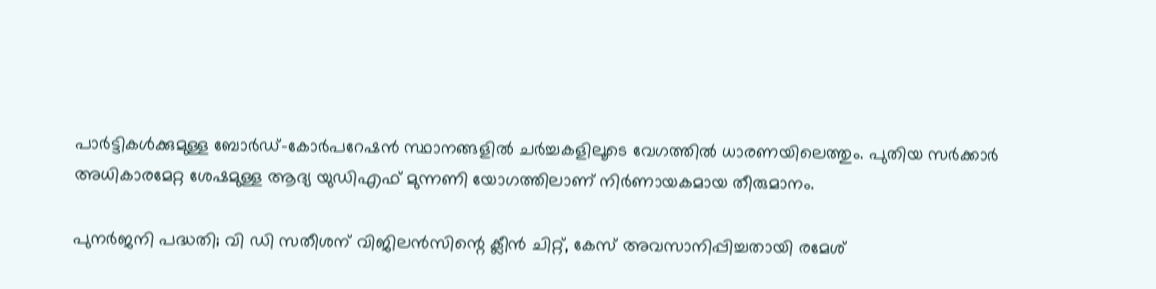പാർട്ടികൾക്കുമുള്ള ബോർഡ്-കോർപറേഷൻ സ്ഥാനങ്ങളിൽ ചർച്ചകളിലൂടെ വേഗത്തിൽ ധാരണയിലെത്തും. പുതിയ സർക്കാർ അധികാരമേറ്റ ശേഷമുള്ള ആദ്യ യുഡിഎഫ് മുന്നണി യോഗത്തിലാണ് നിർണായകമായ തീരുമാനം.

പുനര്‍ജനി പദ്ധതി; വി ഡി സതീശന് വിജിലന്‍സിന്റെ ക്ലീന്‍ ചിറ്റ്, കേസ് അവസാനിപ്പിച്ചതായി രമേശ്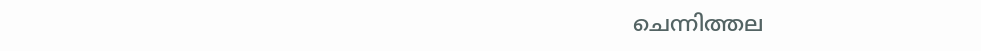ചെന്നിത്തല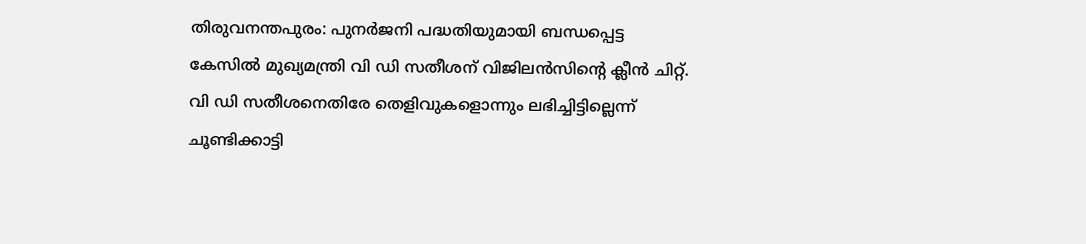തിരുവനന്തപുരം: പുനര്‍ജനി പദ്ധതിയുമായി ബന്ധപ്പെട്ട കേസില്‍ മുഖ്യമന്ത്രി വി ഡി സതീശന് വിജിലന്‍സിന്റെ ക്ലീന്‍ ചിറ്റ്. വി ഡി സതീശനെതിരേ തെളിവുകളൊന്നും ലഭിച്ചിട്ടില്ലെന്ന് ചൂണ്ടിക്കാട്ടി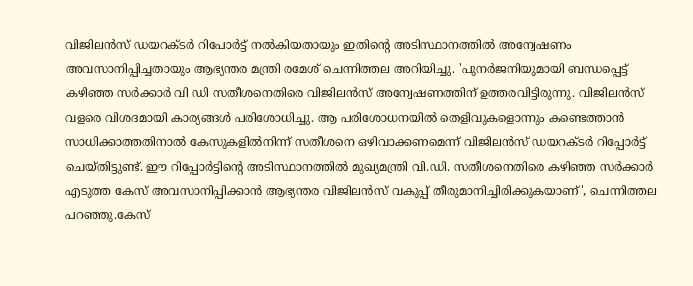വിജിലന്‍സ് ഡയറക്ടര്‍ റിപോര്‍ട്ട് നല്‍കിയതായും ഇതിന്റെ അടിസ്ഥാനത്തില്‍ അന്വേഷണം അവസാനിപ്പിച്ചതായും ആഭ്യന്തര മന്ത്രി രമേശ് ചെന്നിത്തല അറിയിച്ചു. 'പുനര്‍ജനിയുമായി ബന്ധപ്പെട്ട് കഴിഞ്ഞ സര്‍ക്കാര്‍ വി ഡി സതീശനെതിരെ വിജിലന്‍സ് അന്വേഷണത്തിന് ഉത്തരവിട്ടിരുന്നു. വിജിലന്‍സ് വളരെ വിശദമായി കാര്യങ്ങള്‍ പരിശോധിച്ചു. ആ പരിശോധനയില്‍ തെളിവുകളൊന്നും കണ്ടെത്താന്‍ സാധിക്കാത്തതിനാല്‍ കേസുകളില്‍നിന്ന് സതീശനെ ഒഴിവാക്കണമെന്ന് വിജിലന്‍സ് ഡയറക്ടര്‍ റിപ്പോര്‍ട്ട് ചെയ്തിട്ടുണ്ട്. ഈ റിപ്പോര്‍ട്ടിന്റെ അടിസ്ഥാനത്തില്‍ മുഖ്യമന്ത്രി വി.ഡി. സതീശനെതിരെ കഴിഞ്ഞ സര്‍ക്കാര്‍ എടുത്ത കേസ് അവസാനിപ്പിക്കാന്‍ ആഭ്യന്തര വിജിലന്‍സ് വകുപ്പ് തീരുമാനിച്ചിരിക്കുകയാണ്', ചെന്നിത്തല പറഞ്ഞു.കേസ്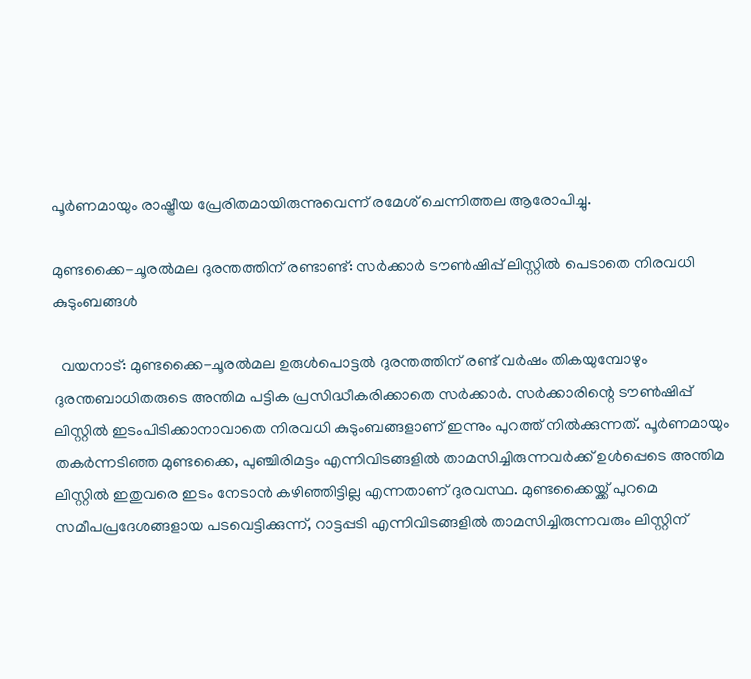പൂര്‍ണമായും രാഷ്ട്രീയ പ്രേരിതമായിരുന്നുവെന്ന് രമേശ് ചെന്നിത്തല ആരോപിച്ചു.

മുണ്ടക്കൈ-ചൂരൽമല ദുരന്തത്തിന് രണ്ടാണ്ട്: സർക്കാർ ടൗൺഷിപ്പ് ലിസ്റ്റിൽ പെടാതെ നിരവധി കുടുംബങ്ങൾ

  വയനാട്: മുണ്ടക്കൈ-ചൂരൽമല ഉരുൾപൊട്ടൽ ദുരന്തത്തിന് രണ്ട് വർഷം തികയുമ്പോഴും ദുരന്തബാധിതരുടെ അന്തിമ പട്ടിക പ്രസിദ്ധീകരിക്കാതെ സർക്കാർ. സർക്കാരിന്റെ ടൗൺഷിപ്പ് ലിസ്റ്റിൽ ഇടംപിടിക്കാനാവാതെ നിരവധി കുടുംബങ്ങളാണ് ഇന്നും പുറത്ത് നിൽക്കുന്നത്. പൂർണമായും തകർന്നടിഞ്ഞ മുണ്ടക്കൈ, പുഞ്ചിരിമട്ടം എന്നിവിടങ്ങളിൽ താമസിച്ചിരുന്നവർക്ക് ഉൾപ്പെടെ അന്തിമ ലിസ്റ്റിൽ ഇതുവരെ ഇടം നേടാൻ കഴിഞ്ഞിട്ടില്ല എന്നതാണ് ദുരവസ്ഥ. മുണ്ടക്കൈയ്ക്ക് പുറമെ സമീപപ്രദേശങ്ങളായ പടവെട്ടിക്കുന്ന്, റാട്ടപ്പടി എന്നിവിടങ്ങളിൽ താമസിച്ചിരുന്നവരും ലിസ്റ്റിന്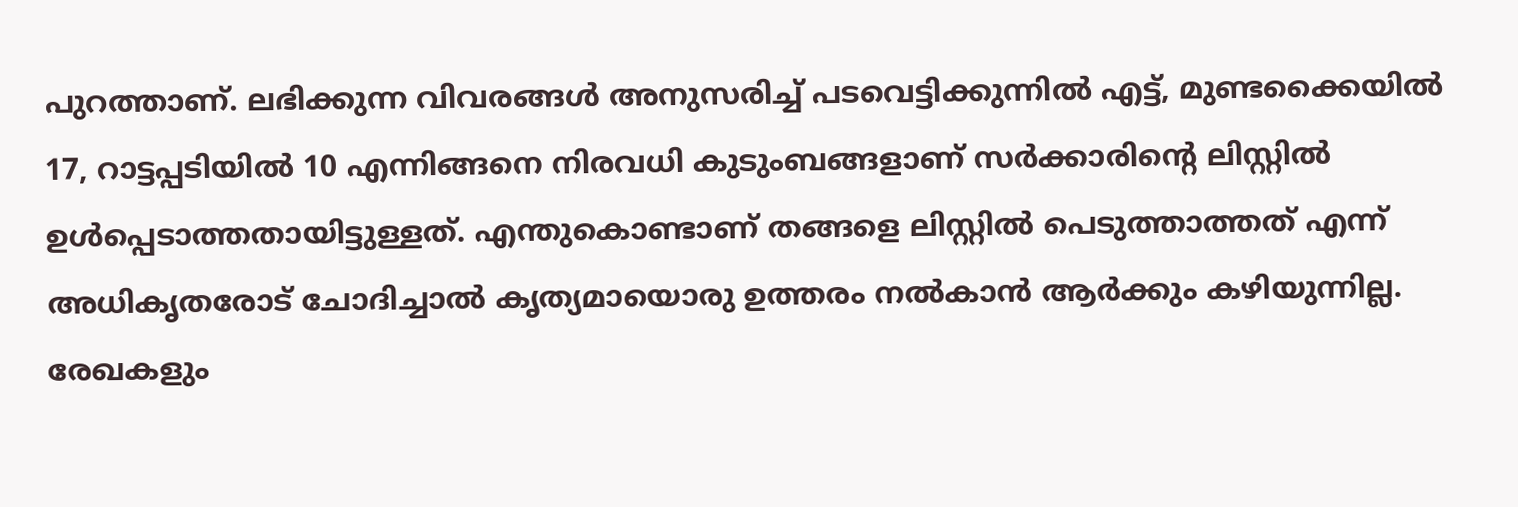പുറത്താണ്. ലഭിക്കുന്ന വിവരങ്ങൾ അനുസരിച്ച് പടവെട്ടിക്കുന്നിൽ എട്ട്, മുണ്ടക്കൈയിൽ 17, റാട്ടപ്പടിയിൽ 10 എന്നിങ്ങനെ നിരവധി കുടുംബങ്ങളാണ് സർക്കാരിന്റെ ലിസ്റ്റിൽ ഉൾപ്പെടാത്തതായിട്ടുള്ളത്. എന്തുകൊണ്ടാണ് തങ്ങളെ ലിസ്റ്റിൽ പെടുത്താത്തത് എന്ന് അധികൃതരോട് ചോദിച്ചാൽ കൃത്യമായൊരു ഉത്തരം നൽകാൻ ആർക്കും കഴിയുന്നില്ല. രേഖകളും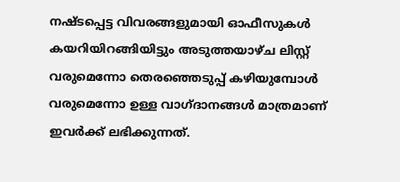നഷ്ടപ്പെട്ട വിവരങ്ങളുമായി ഓഫീസുകൾ കയറിയിറങ്ങിയിട്ടും അടുത്തയാഴ്ച ലിസ്റ്റ് വരുമെന്നോ തെരഞ്ഞെടുപ്പ് കഴിയുമ്പോൾ വരുമെന്നോ ഉള്ള വാഗ്ദാനങ്ങൾ മാത്രമാണ് ഇവർക്ക് ലഭിക്കുന്നത്.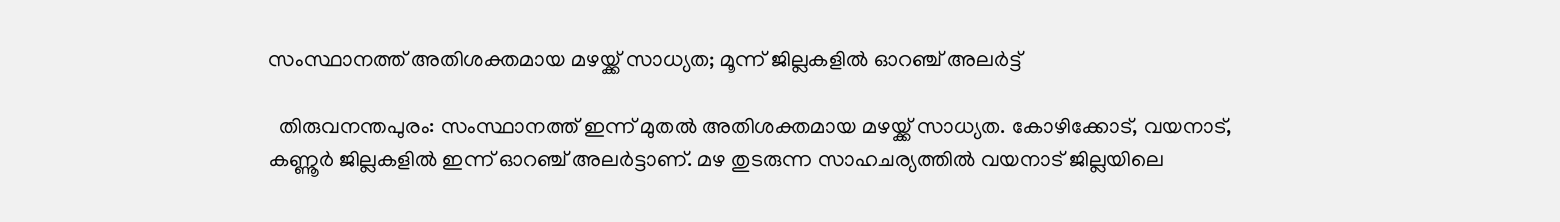സംസ്ഥാനത്ത് അതിശക്തമായ മഴയ്ക്ക് സാധ്യത; മൂന്ന് ജില്ലകളില്‍ ഓറഞ്ച് അലര്‍ട്ട്

  തിരുവനന്തപുരം: സംസ്ഥാനത്ത് ഇന്ന് മുതല്‍ അതിശക്തമായ മഴയ്ക്ക് സാധ്യത. കോഴിക്കോട്, വയനാട്, കണ്ണൂര്‍ ജില്ലകളില്‍ ഇന്ന് ഓറഞ്ച് അലര്‍ട്ടാണ്. മഴ തുടരുന്ന സാഹചര്യത്തില്‍ വയനാട് ജില്ലയിലെ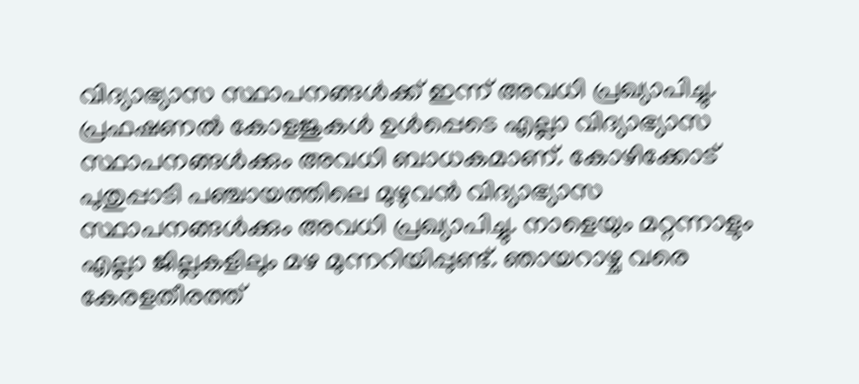വിദ്യാഭ്യാസ സ്ഥാപനങ്ങള്‍ക്ക് ഇന്ന് അവധി പ്രഖ്യാപിച്ചു. പ്രഫഷണല്‍ കോളജുകള്‍ ഉള്‍പ്പെടെ എല്ലാ വിദ്യാഭ്യാസ സ്ഥാപനങ്ങള്‍ക്കും അവധി ബാധകമാണ്. കോഴിക്കോട് പുതുപ്പാടി പഞ്ചായത്തിലെ മുഴുവന്‍ വിദ്യാഭ്യാസ സ്ഥാപനങ്ങള്‍ക്കും അവധി പ്രഖ്യാപിച്ചു. നാളെയും മറ്റന്നാളും എല്ലാ ജില്ലകളിലും മഴ മുന്നറിയിപ്പുണ്ട്. ഞായറാഴ്ച വരെ കേരളതീരത്ത്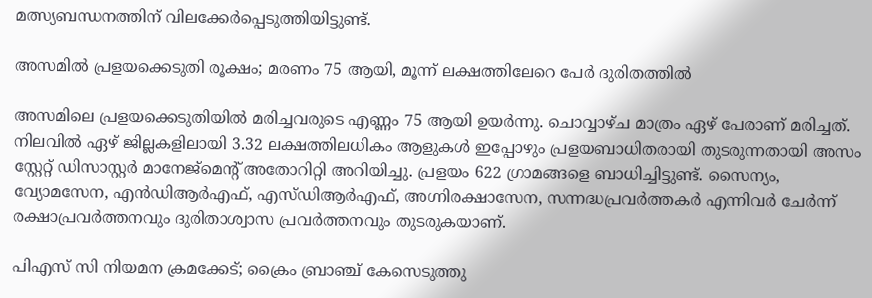മത്സ്യബന്ധനത്തിന് വിലക്കേര്‍പ്പെടുത്തിയിട്ടുണ്ട്.

അസമിൽ പ്രളയക്കെടുതി രൂക്ഷം; മരണം 75 ആയി, മൂന്ന് ലക്ഷത്തിലേറെ പേർ ദുരിതത്തിൽ

അസമിലെ പ്രളയക്കെടുതിയിൽ മരിച്ചവരുടെ എണ്ണം 75 ആയി ഉയർന്നു. ചൊവ്വാഴ്ച മാത്രം ഏഴ് പേരാണ് മരിച്ചത്. നിലവിൽ ഏഴ് ജില്ലകളിലായി 3.32 ലക്ഷത്തിലധികം ആളുകൾ ഇപ്പോഴും പ്രളയബാധിതരായി തുടരുന്നതായി അസം സ്റ്റേറ്റ് ഡിസാസ്റ്റർ മാനേജ്മെന്റ് അതോറിറ്റി അറിയിച്ചു. പ്രളയം 622 ഗ്രാമങ്ങളെ ബാധിച്ചിട്ടുണ്ട്. സൈന്യം, വ്യോമസേന, എൻഡിആർഎഫ്, എസ്‍ഡിആർഎഫ്, അഗ്നിരക്ഷാസേന, സന്നദ്ധപ്രവർത്തകർ എന്നിവർ ചേർന്ന് രക്ഷാപ്രവർത്തനവും ദുരിതാശ്വാസ പ്രവർത്തനവും തുടരുകയാണ്.

പിഎസ് സി നിയമന ക്രമക്കേട്; ക്രൈം ബ്രാഞ്ച് കേസെടുത്തു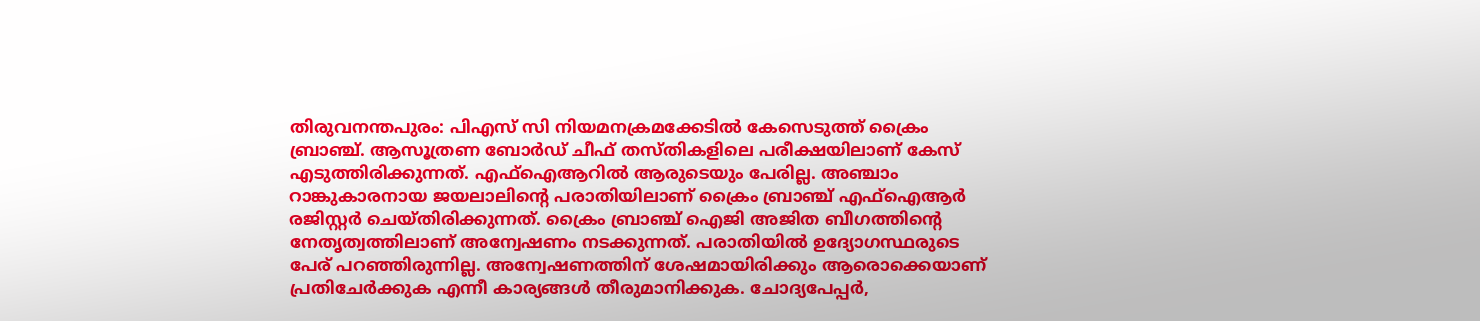തിരുവനന്തപുരം: പിഎസ് സി നിയമനക്രമക്കേടിൽ കേസെടുത്ത് ക്രൈം ബ്രാഞ്ച്. ആസൂത്രണ ബോർഡ് ചീഫ് തസ്തികളിലെ പരീക്ഷയിലാണ് കേസ് എടുത്തിരിക്കുന്നത്. എഫ്ഐആറിൽ ആരുടെയും പേരില്ല. അഞ്ചാം റാങ്കുകാരനായ ജയലാലിന്റെ പരാതിയിലാണ് ക്രൈം ബ്രാഞ്ച് എഫ്ഐആർ രജിസ്റ്റർ ചെയ്തിരിക്കുന്നത്. ക്രൈം ബ്രാഞ്ച് ഐജി അജിത ബീഗത്തിന്റെ നേതൃത്വത്തിലാണ് അന്വേഷണം നടക്കുന്നത്. പരാതിയിൽ ഉദ്യോഗസ്ഥരുടെ പേര് പറഞ്ഞിരുന്നില്ല. അന്വേഷണത്തിന് ശേഷമായിരിക്കും ആരൊക്കെയാണ് പ്രതിചേർക്കുക എന്നീ കാര്യങ്ങൾ തീരുമാനിക്കുക. ചോദ്യപേപ്പർ,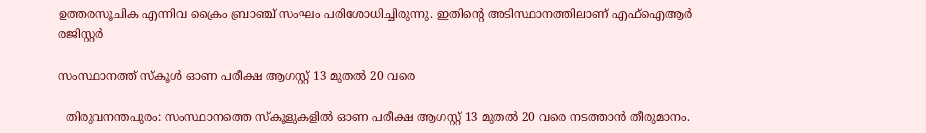ഉത്തരസൂചിക എന്നിവ ക്രൈം ബ്രാഞ്ച് സംഘം പരിശോധിച്ചിരുന്നു. ഇതിന്റെ അടിസ്ഥാനത്തിലാണ് എഫ്ഐആർ രജിസ്റ്റർ

സംസ്ഥാനത്ത് സ്‌കൂൾ ഓണ പരീക്ഷ ആഗസ്റ്റ് 13 മുതൽ 20 വരെ

  തിരുവനന്തപുരം: സംസ്ഥാനത്തെ സ്‌കൂളുകളിൽ ഓണ പരീക്ഷ ആഗസ്റ്റ് 13 മുതൽ 20 വരെ നടത്താൻ തീരുമാനം.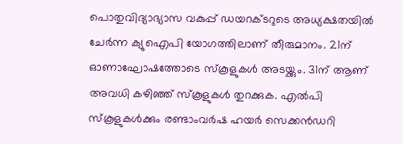പൊതുവിദ്യാഭ്യാസ വകുപ്പ് ഡയറക്ടറുടെ അധ്യക്ഷതയിൽ ചേർന്ന ക്യുഐപി യോഗത്തിലാണ് തീരുമാനം. 21ന് ഓണാഘോഷത്തോടെ സ്‌കൂളുകൾ അടയ്ക്കും. 31ന് ആണ് അവധി കഴിഞ്ഞ് സ്‌കൂളുകൾ തുറക്കുക. എൽപി സ്‌കൂളുകൾക്കും രണ്ടാംവർഷ ഹയർ സെക്കൻഡറി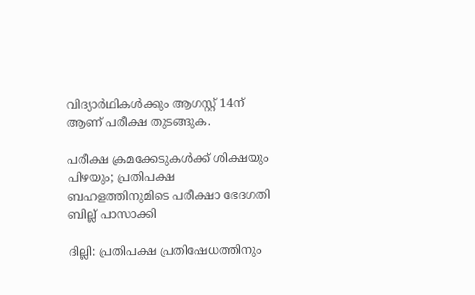വിദ്യാർഥികൾക്കും ആഗസ്റ്റ് 14ന് ആണ് പരീക്ഷ തുടങ്ങുക.

പരീക്ഷ ക്രമക്കേടുകള്‍ക്ക് ശിക്ഷയും പിഴയും; പ്രതിപക്ഷ ബഹളത്തിനുമിടെ പരീക്ഷാ ഭേദഗതി ബില്ല് പാസാക്കി

ദില്ലി: പ്രതിപക്ഷ പ്രതിഷേധത്തിനും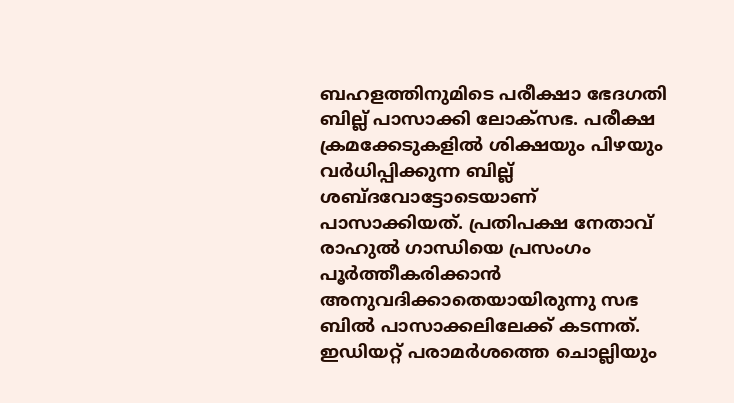ബഹളത്തിനുമിടെ പരീക്ഷാ ഭേദഗതി ബില്ല് പാസാക്കി ലോക്സഭ. പരീക്ഷ ക്രമക്കേടുകളിൽ ശിക്ഷയും പിഴയും വർധിപ്പിക്കുന്ന ബില്ല് ശബ്ദവോട്ടോടെയാണ് പാസാക്കിയത്. പ്രതിപക്ഷ നേതാവ് രാഹുൽ ഗാന്ധിയെ പ്രസംഗം പൂർത്തീകരിക്കാൻ അനുവദിക്കാതെയായിരുന്നു സഭ ബിൽ പാസാക്കലിലേക്ക് കടന്നത്. ഇഡിയറ്റ് പരാമർശത്തെ ചൊല്ലിയും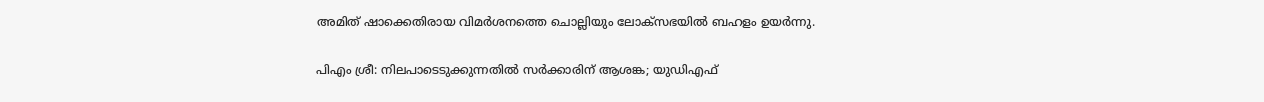അമിത് ഷാക്കെതിരായ വിമർശനത്തെ ചൊല്ലിയും ലോക്സഭയില്‍ ബഹളം ഉയര്‍ന്നു.

പിഎം ശ്രീ: നിലപാടെടുക്കുന്നതിൽ സർക്കാരിന് ആശങ്ക; യുഡിഎഫ്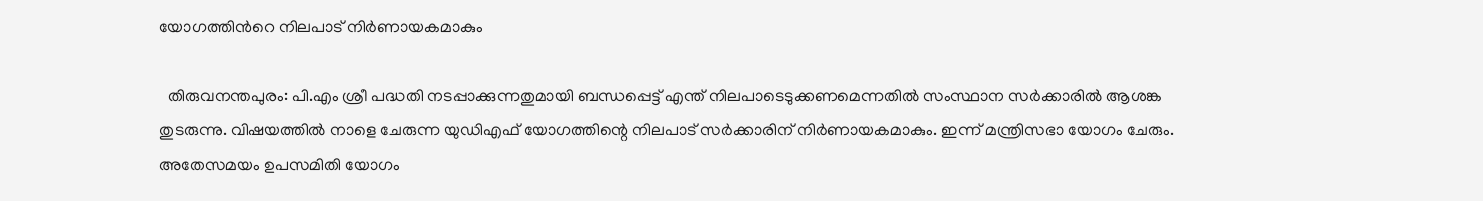യോഗത്തിന്‍റെ നിലപാട് നിർണായകമാകും

  തിരുവനന്തപുരം: പി.എം ശ്രീ പദ്ധതി നടപ്പാക്കുന്നതുമായി ബന്ധപ്പെട്ട് എന്ത് നിലപാടെടുക്കണമെന്നതിൽ സംസ്ഥാന സർക്കാരിൽ ആശങ്ക തുടരുന്നു. വിഷയത്തിൽ നാളെ ചേരുന്ന യുഡിഎഫ് യോഗത്തിന്റെ നിലപാട് സർക്കാരിന് നിർണായകമാകും. ഇന്ന് മന്ത്രിസഭാ യോഗം ചേരും. അതേസമയം ഉപസമിതി യോഗം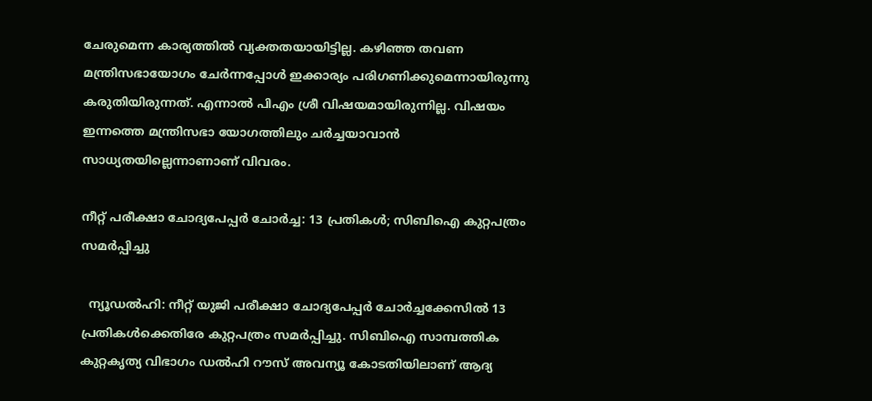ചേരുമെന്ന കാര്യത്തിൽ വ്യക്തതയായിട്ടില്ല. കഴിഞ്ഞ തവണ മന്ത്രിസഭായോഗം ചേർന്നപ്പോൾ ഇക്കാര്യം പരിഗണിക്കുമെന്നായിരുന്നു കരുതിയിരുന്നത്. എന്നാൽ പിഎം ശ്രീ വിഷയമായിരുന്നില്ല. വിഷയം ഇന്നത്തെ മന്ത്രിസഭാ യോഗത്തിലും ചർച്ചയാവാൻ സാധ്യതയില്ലെന്നാണാണ് വിവരം.

നീറ്റ് പരീക്ഷാ ചോദ്യപേപ്പര്‍ ചോര്‍ച്ച: 13 പ്രതികള്‍; സിബിഐ കുറ്റപത്രം സമര്‍പ്പിച്ചു

  ന്യൂഡല്‍ഹി: നീറ്റ് യുജി പരീക്ഷാ ചോദ്യപേപ്പര്‍ ചോര്‍ച്ചക്കേസില്‍ 13 പ്രതികള്‍ക്കെതിരേ കുറ്റപത്രം സമര്‍പ്പിച്ചു. സിബിഐ സാമ്പത്തിക കുറ്റകൃത്യ വിഭാഗം ഡല്‍ഹി റൗസ് അവന്യൂ കോടതിയിലാണ് ആദ്യ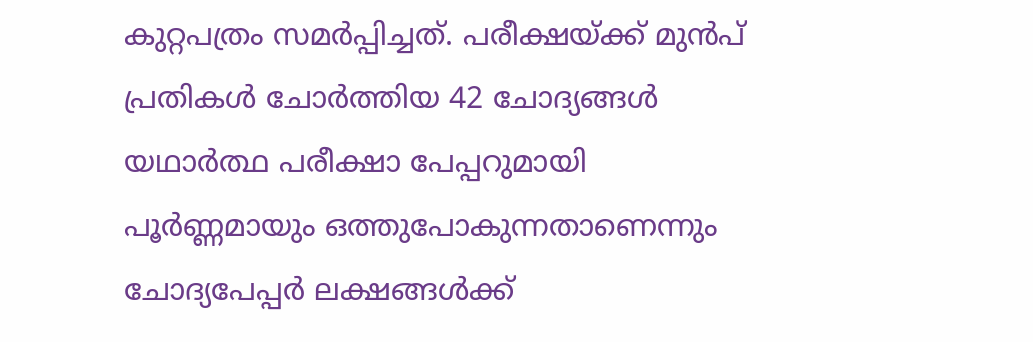കുറ്റപത്രം സമര്‍പ്പിച്ചത്. പരീക്ഷയ്ക്ക് മുന്‍പ് പ്രതികള്‍ ചോര്‍ത്തിയ 42 ചോദ്യങ്ങള്‍ യഥാര്‍ത്ഥ പരീക്ഷാ പേപ്പറുമായി പൂര്‍ണ്ണമായും ഒത്തുപോകുന്നതാണെന്നും ചോദ്യപേപ്പര്‍ ലക്ഷങ്ങള്‍ക്ക്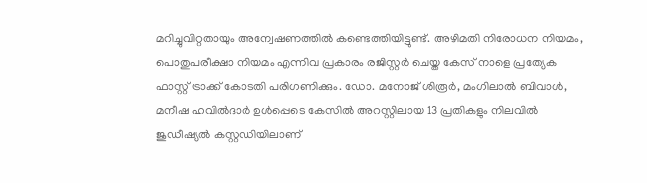മറിച്ചുവിറ്റതായും അന്വേഷണത്തില്‍ കണ്ടെത്തിയിട്ടുണ്ട്. അഴിമതി നിരോധന നിയമം, പൊതുപരീക്ഷാ നിയമം എന്നിവ പ്രകാരം രജിസ്റ്റര്‍ ചെയ്ത കേസ് നാളെ പ്രത്യേക ഫാസ്റ്റ് ട്രാക്ക് കോടതി പരിഗണിക്കും. ഡോ. മനോജ് ശിരൂര്‍, മംഗിലാല്‍ ബിവാള്‍, മനീഷ ഹവില്‍ദാര്‍ ഉള്‍പ്പെടെ കേസില്‍ അറസ്റ്റിലായ 13 പ്രതികളും നിലവില്‍ ജുഡീഷ്യല്‍ കസ്റ്റഡിയിലാണ്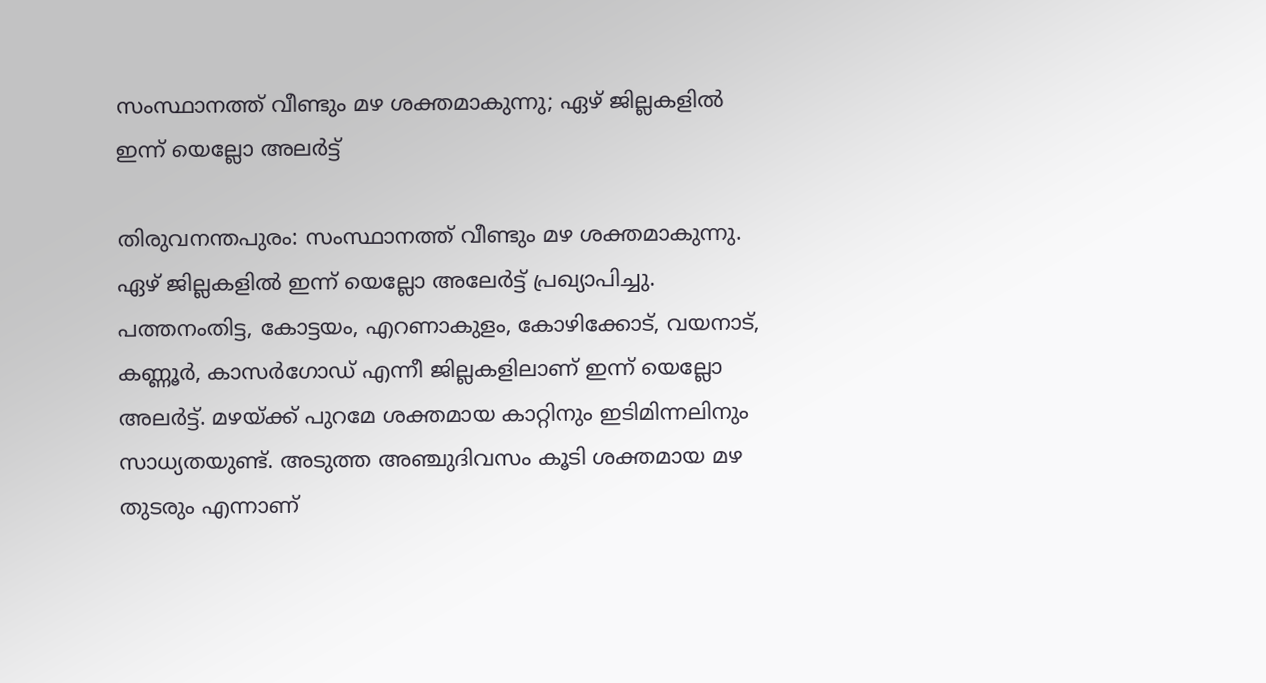സംസ്ഥാനത്ത് വീണ്ടും മഴ ശക്തമാകുന്നു; ഏഴ് ജില്ലകളില്‍ ഇന്ന് യെല്ലോ അലര്‍ട്ട്

തിരുവനന്തപുരം: സംസ്ഥാനത്ത് വീണ്ടും മഴ ശക്തമാകുന്നു. ഏഴ് ജില്ലകളില്‍ ഇന്ന് യെല്ലോ അലേര്‍ട്ട് പ്രഖ്യാപിച്ചു. പത്തനംതിട്ട, കോട്ടയം, എറണാകുളം, കോഴിക്കോട്, വയനാട്, കണ്ണൂര്‍, കാസര്‍ഗോഡ് എന്നീ ജില്ലകളിലാണ് ഇന്ന് യെല്ലോ അലര്‍ട്ട്. മഴയ്ക്ക് പുറമേ ശക്തമായ കാറ്റിനും ഇടിമിന്നലിനും സാധ്യതയുണ്ട്. അടുത്ത അഞ്ചുദിവസം കൂടി ശക്തമായ മഴ തുടരും എന്നാണ്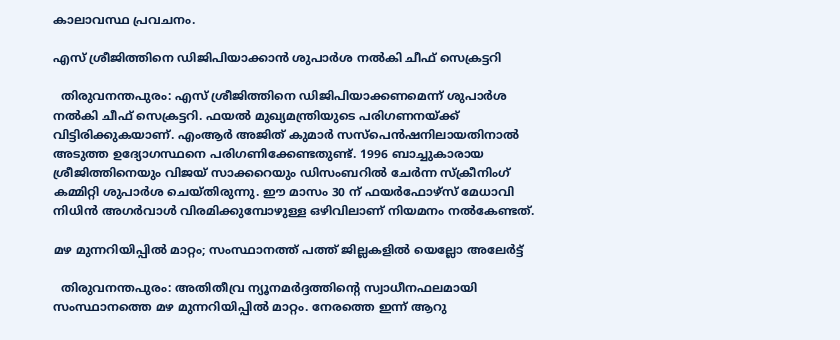കാലാവസ്ഥ പ്രവചനം.

എസ് ശ്രീജിത്തിനെ ഡിജിപിയാക്കാന്‍ ശുപാര്‍ശ നല്‍കി ചീഫ് സെക്രട്ടറി

  തിരുവനന്തപുരം: എസ് ശ്രീജിത്തിനെ ഡിജിപിയാക്കണമെന്ന് ശുപാര്‍ശ നല്‍കി ചീഫ് സെക്രട്ടറി. ഫയല്‍ മുഖ്യമന്ത്രിയുടെ പരിഗണനയ്ക്ക് വിട്ടിരിക്കുകയാണ്. എംആര്‍ അജിത് കുമാര്‍ സസ്‌പെന്‍ഷനിലായതിനാല്‍ അടുത്ത ഉദ്യോഗസ്ഥനെ പരിഗണിക്കേണ്ടതുണ്ട്. 1996 ബാച്ചുകാരായ ശ്രീജിത്തിനെയും വിജയ് സാക്കറെയും ഡിസംബറില്‍ ചേര്‍ന്ന സ്‌ക്രീനിംഗ് കമ്മിറ്റി ശുപാര്‍ശ ചെയ്തിരുന്നു. ഈ മാസം 30 ന് ഫയര്‍ഫോഴ്സ് മേധാവി നിധിന്‍ അഗര്‍വാള്‍ വിരമിക്കുമ്പോഴുള്ള ഒഴിവിലാണ് നിയമനം നല്‍കേണ്ടത്.

മഴ മുന്നറിയിപ്പില്‍ മാറ്റം; സംസ്ഥാനത്ത് പത്ത് ജില്ലകളില്‍ യെല്ലോ അലേര്‍ട്ട്

  തിരുവനന്തപുരം: അതിതീവ്ര ന്യൂനമര്‍ദ്ദത്തിന്റെ സ്വാധീനഫലമായി സംസ്ഥാനത്തെ മഴ മുന്നറിയിപ്പില്‍ മാറ്റം. നേരത്തെ ഇന്ന് ആറു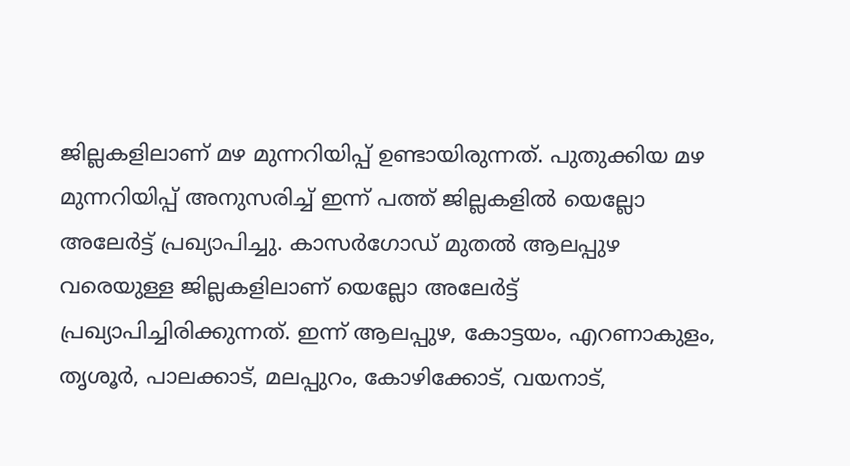ജില്ലകളിലാണ് മഴ മുന്നറിയിപ്പ് ഉണ്ടായിരുന്നത്. പുതുക്കിയ മഴ മുന്നറിയിപ്പ് അനുസരിച്ച് ഇന്ന് പത്ത് ജില്ലകളില്‍ യെല്ലോ അലേര്‍ട്ട് പ്രഖ്യാപിച്ചു. കാസര്‍ഗോഡ് മുതല്‍ ആലപ്പുഴ വരെയുള്ള ജില്ലകളിലാണ് യെല്ലോ അലേര്‍ട്ട് പ്രഖ്യാപിച്ചിരിക്കുന്നത്. ഇന്ന് ആലപ്പുഴ, കോട്ടയം, എറണാകുളം, തൃശൂര്‍, പാലക്കാട്, മലപ്പുറം, കോഴിക്കോട്, വയനാട്,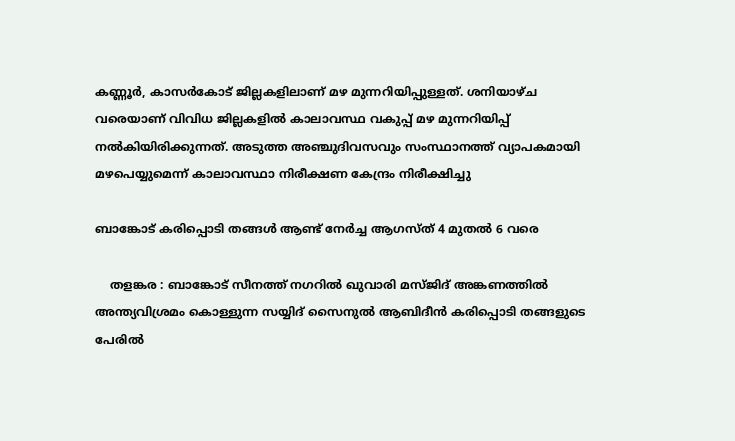കണ്ണൂര്‍, കാസര്‍കോട് ജില്ലകളിലാണ് മഴ മുന്നറിയിപ്പുള്ളത്. ശനിയാഴ്ച വരെയാണ് വിവിധ ജില്ലകളില്‍ കാലാവസ്ഥ വകുപ്പ് മഴ മുന്നറിയിപ്പ് നല്‍കിയിരിക്കുന്നത്. അടുത്ത അഞ്ചുദിവസവും സംസ്ഥാനത്ത് വ്യാപകമായി മഴപെയ്യുമെന്ന് കാലാവസ്ഥാ നിരീക്ഷണ കേന്ദ്രം നിരീക്ഷിച്ചു

ബാങ്കോട് കരിപ്പൊടി തങ്ങള്‍ ആണ്ട് നേര്‍ച്ച ആഗസ്ത് 4 മുതല്‍ 6 വരെ

    തളങ്കര : ബാങ്കോട് സീനത്ത് നഗറില്‍ ഖുവാരി മസ്ജിദ് അങ്കണത്തില്‍ അന്ത്യവിശ്രമം കൊള്ളുന്ന സയ്യിദ് സൈനുല്‍ ആബിദീന്‍ കരിപ്പൊടി തങ്ങളുടെ പേരില്‍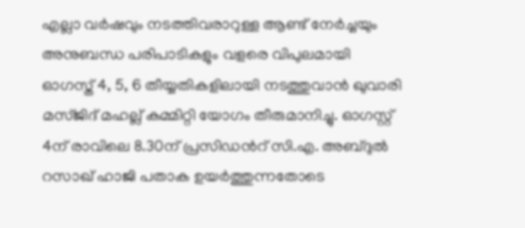എല്ലാ വര്‍ഷവും നടത്തിവരാറുള്ള ആണ്ട് നേര്‍ച്ചയും അനുബന്ധ പരിപാടികളും വളരെ വിപുലമായി ഓഗസ്ത് 4, 5, 6 തീയ്യതികളിലായി നടത്തുവാന്‍ ഖുവാരി മസ്ജിദ് മഹല്ല് കമ്മിറ്റി യോഗം തീരുമാനിച്ചു. ഓഗസ്റ്റ് 4ന് രാവിലെ 8.30ന് പ്രസിഡന്‍റ് സി.എ. അബ്ദുല്‍ റസാഖ് ഹാജി പതാക ഉയര്‍ത്തുന്നതോടെ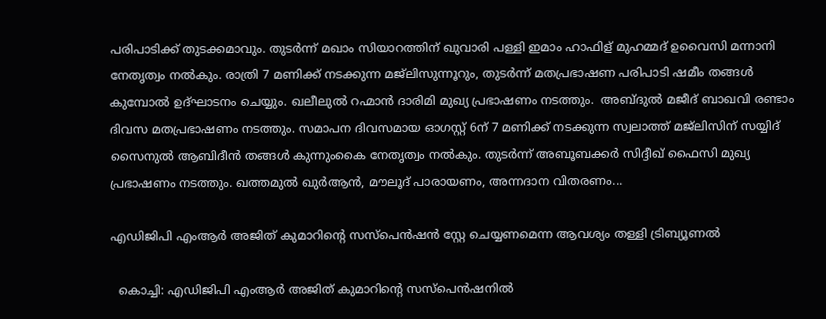പരിപാടിക്ക് തുടക്കമാവും. തുടര്‍ന്ന് മഖാം സിയാറത്തിന് ഖുവാരി പള്ളി ഇമാം ഹാഫിള് മുഹമ്മദ് ഉവൈസി മന്നാനി നേതൃത്വം നല്‍കും. രാത്രി 7 മണിക്ക് നടക്കുന്ന മജ്ലിസുന്നൂറും, തുടര്‍ന്ന് മതപ്രഭാഷണ പരിപാടി ഷമീം തങ്ങള്‍ കുമ്പോല്‍ ഉദ്ഘാടനം ചെയ്യും. ഖലീലുല്‍ റഹ്മാന്‍ ദാരിമി മുഖ്യ പ്രഭാഷണം നടത്തും.  അബ്ദുല്‍ മജീദ് ബാഖവി രണ്ടാം ദിവസ മതപ്രഭാഷണം നടത്തും. സമാപന ദിവസമായ ഓഗസ്റ്റ് 6ന് 7 മണിക്ക് നടക്കുന്ന സ്വലാത്ത് മജ്ലിസിന് സയ്യിദ് സൈനുല്‍ ആബിദീന്‍ തങ്ങള്‍ കുന്നുംകൈ നേതൃത്വം നല്‍കും. തുടര്‍ന്ന് അബൂബക്കര്‍ സിദ്ദീഖ് ഫൈസി മുഖ്യ പ്രഭാഷണം നടത്തും. ഖത്തമുല്‍ ഖുര്‍ആന്‍, മൗലൂദ് പാരായണം, അന്നദാന വിതരണം...

എഡിജിപി എംആര്‍ അജിത് കുമാറിന്റെ സസ്പെന്‍ഷന്‍ സ്റ്റേ ചെയ്യണമെന്ന ആവശ്യം തള്ളി ട്രിബ്യൂണല്‍

  കൊച്ചി: എഡിജിപി എംആര്‍ അജിത് കുമാറിന്റെ സസ്പെന്‍ഷനില്‍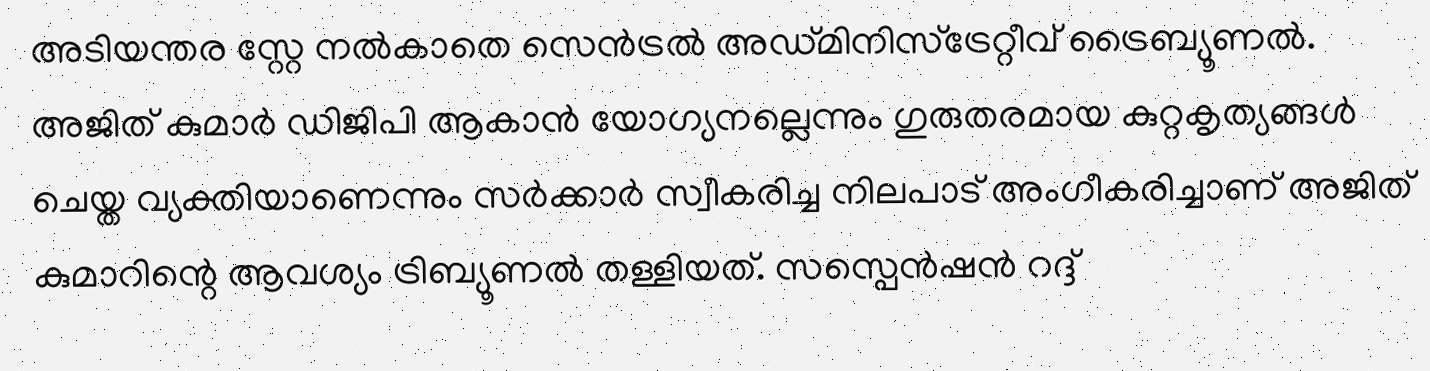അടിയന്തര സ്റ്റേ നല്‍കാതെ സെന്‍ട്രല്‍ അഡ്മിനിസ്‌ട്രേറ്റീവ് ട്രൈബ്യൂണല്‍. അജിത് കുമാര്‍ ഡിജിപി ആകാന്‍ യോഗ്യനല്ലെന്നും ഗുരുതരമായ കുറ്റകൃത്യങ്ങള്‍ ചെയ്ത വ്യക്തിയാണെന്നും സര്‍ക്കാര്‍ സ്വീകരിച്ച നിലപാട് അംഗീകരിച്ചാണ് അജിത് കുമാറിന്റെ ആവശ്യം ട്രിബ്യൂണല്‍ തള്ളിയത്. സസ്പെന്‍ഷന്‍ റദ്ദ്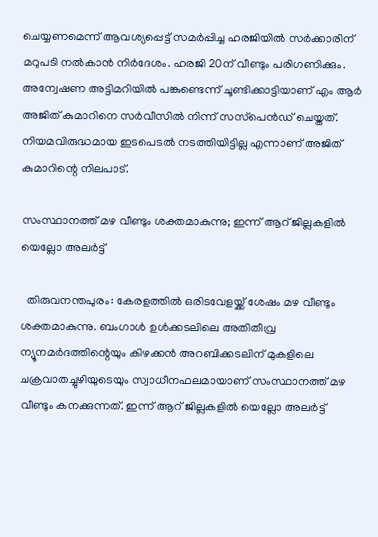ചെയ്യണമെന്ന് ആവശ്യപ്പെട്ട് സമര്‍പ്പിച്ച ഹരജിയില്‍ സര്‍ക്കാരിന് മറുപടി നല്‍കാന്‍ നിര്‍ദേശം. ഹരജി 20ന് വീണ്ടും പരിഗണിക്കും. അന്വേഷണ അട്ടിമറിയില്‍ പങ്കുണ്ടെന്ന് ചൂണ്ടിക്കാട്ടിയാണ് എം ആര്‍ അജിത് കുമാറിനെ സര്‍വീസില്‍ നിന്ന് സസ്‌പെന്‍ഡ് ചെയ്തത്. നിയമവിരുദ്ധമായ ഇടപെടല്‍ നടത്തിയിട്ടില്ല എന്നാണ് അജിത് കുമാറിന്റെ നിലപാട്.

സംസ്ഥാനത്ത് മഴ വീണ്ടും ശക്തമാകുന്നു; ഇന്ന് ആറ് ജില്ലകളില്‍ യെല്ലോ അലര്‍ട്ട്

  തിരുവനന്തപുരം: കേരളത്തില്‍ ഒരിടവേളയ്ക്ക് ശേഷം മഴ വീണ്ടും ശക്തമാകുന്നു. ബംഗാള്‍ ഉള്‍ക്കടലിലെ അതിതീവ്ര ന്യൂനമര്‍ദത്തിന്റെയും കിഴക്കന്‍ അറബിക്കടലിന് മുകളിലെ ചക്രവാതച്ചുഴിയുടെയും സ്വാധീനഫലമായാണ് സംസ്ഥാനത്ത് മഴ വീണ്ടും കനക്കുന്നത്. ഇന്ന് ആറ് ജില്ലകളില്‍ യെല്ലോ അലര്‍ട്ട്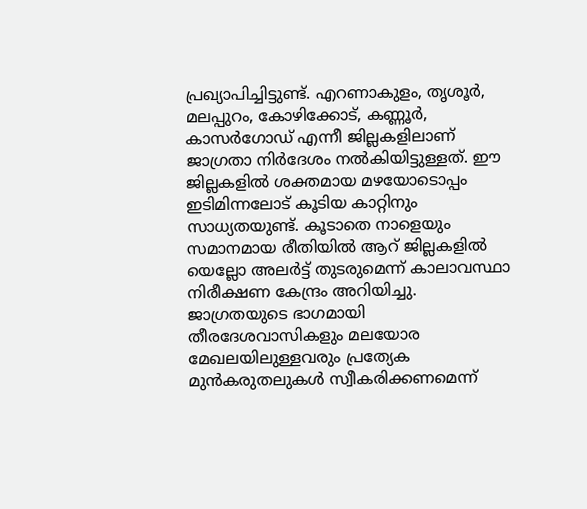പ്രഖ്യാപിച്ചിട്ടുണ്ട്. എറണാകുളം, തൃശൂര്‍, മലപ്പുറം, കോഴിക്കോട്, കണ്ണൂര്‍, കാസര്‍ഗോഡ് എന്നീ ജില്ലകളിലാണ് ജാഗ്രതാ നിര്‍ദേശം നല്‍കിയിട്ടുള്ളത്. ഈ ജില്ലകളില്‍ ശക്തമായ മഴയോടൊപ്പം ഇടിമിന്നലോട് കൂടിയ കാറ്റിനും സാധ്യതയുണ്ട്. കൂടാതെ നാളെയും സമാനമായ രീതിയില്‍ ആറ് ജില്ലകളില്‍ യെല്ലോ അലര്‍ട്ട് തുടരുമെന്ന് കാലാവസ്ഥാ നിരീക്ഷണ കേന്ദ്രം അറിയിച്ചു. ജാഗ്രതയുടെ ഭാഗമായി തീരദേശവാസികളും മലയോര മേഖലയിലുള്ളവരും പ്രത്യേക മുന്‍കരുതലുകള്‍ സ്വീകരിക്കണമെന്ന്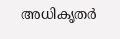അധികൃതര്‍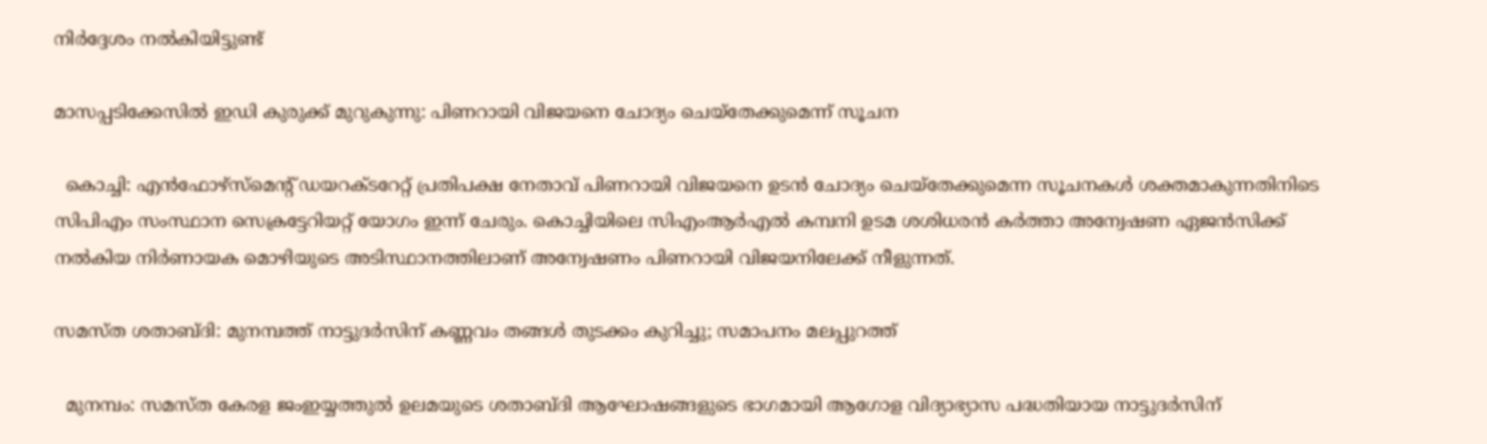നിര്‍ദ്ദേശം നല്‍കിയിട്ടുണ്ട്

മാസപ്പടിക്കേസിൽ ഇഡി കുരുക്ക് മുറുകുന്നു: പിണറായി വിജയനെ ചോദ്യം ചെയ്തേക്കുമെന്ന് സൂചന

  കൊച്ചി: എൻഫോഴ്‌സ്‌മെന്റ് ഡയറക്ടറേറ്റ് പ്രതിപക്ഷ നേതാവ് പിണറായി വിജയനെ ഉടൻ ചോദ്യം ചെയ്തേക്കുമെന്ന സൂചനകൾ ശക്തമാകുന്നതിനിടെ സിപിഎം സംസ്ഥാന സെക്രട്ടേറിയറ്റ് യോഗം ഇന്ന് ചേരും. കൊച്ചിയിലെ സിഎംആർഎൽ കമ്പനി ഉടമ ശശിധരൻ കർത്താ അന്വേഷണ ഏജൻസിക്ക് നൽകിയ നിർണായക മൊഴിയുടെ അടിസ്ഥാനത്തിലാണ് അന്വേഷണം പിണറായി വിജയനിലേക്ക് നീളുന്നത്.

സമസ്ത ശതാബ്ദി: മുനമ്പത്ത് നാട്ടുദർസിന് കണ്ണവം തങ്ങൾ തുടക്കം കുറിച്ചു; സമാപനം മലപ്പുറത്ത്

  മുനമ്പം: സമസ്ത കേരള ജംഇയ്യത്തുൽ ഉലമയുടെ ശതാബ്ദി ആഘോഷങ്ങളുടെ ഭാഗമായി ആഗോള വിദ്യാഭ്യാസ പദ്ധതിയായ നാട്ടുദർസിന്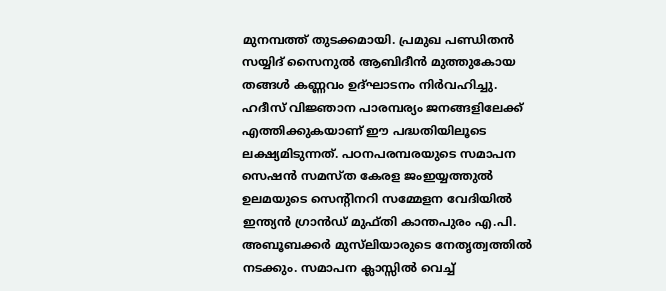മുനമ്പത്ത് തുടക്കമായി. പ്രമുഖ പണ്ഡിതൻ സയ്യിദ് സൈനുൽ ആബിദീൻ മുത്തുകോയ തങ്ങൾ കണ്ണവം ഉദ്ഘാടനം നിർവഹിച്ചു. ഹദീസ് വിജ്ഞാന പാരമ്പര്യം ജനങ്ങളിലേക്ക് എത്തിക്കുകയാണ് ഈ പദ്ധതിയിലൂടെ ലക്ഷ്യമിടുന്നത്. പഠനപരമ്പരയുടെ സമാപന സെഷൻ സമസ്ത കേരള ജംഇയ്യത്തുൽ ഉലമയുടെ സെന്റിനറി സമ്മേളന വേദിയിൽ ഇന്ത്യൻ ഗ്രാൻഡ് മുഫ്തി കാന്തപുരം എ.പി. അബൂബക്കർ മുസ്‍ലിയാരുടെ നേതൃത്വത്തിൽ നടക്കും. സമാപന ക്ലാസ്സിൽ വെച്ച്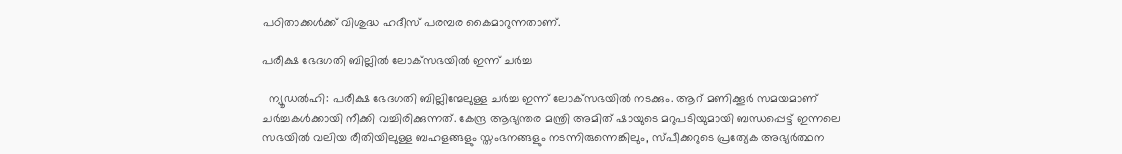പഠിതാക്കൾക്ക് വിശുദ്ധ ഹദീസ് പരമ്പര കൈമാറുന്നതാണ്.

പരീക്ഷ ഭേദഗതി ബില്ലില്‍ ലോക്‌സഭയില്‍ ഇന്ന് ചര്‍ച്ച

  ന്യൂഡല്‍ഹി: പരീക്ഷ ഭേദഗതി ബില്ലിന്മേലുള്ള ചര്‍ച്ച ഇന്ന് ലോക്‌സഭയില്‍ നടക്കും. ആറ് മണിക്കൂര്‍ സമയമാണ് ചര്‍ച്ചകള്‍ക്കായി നീക്കി വച്ചിരിക്കുന്നത്. കേന്ദ്ര ആഭ്യന്തര മന്ത്രി അമിത് ഷായുടെ മറുപടിയുമായി ബന്ധപ്പെട്ട് ഇന്നലെ സഭയില്‍ വലിയ രീതിയിലുള്ള ബഹളങ്ങളും സ്തംഭനങ്ങളും നടന്നിരുന്നെങ്കിലും, സ്പീക്കറുടെ പ്രത്യേക അഭ്യര്‍ത്ഥന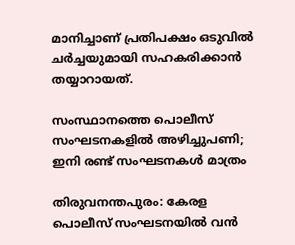മാനിച്ചാണ് പ്രതിപക്ഷം ഒടുവില്‍ ചര്‍ച്ചയുമായി സഹകരിക്കാന്‍ തയ്യാറായത്.

സംസ്ഥാനത്തെ പൊലീസ് സംഘടനകളിൽ അഴിച്ചുപണി; ഇനി രണ്ട് സംഘടനകൾ മാത്രം

തിരുവനന്തപുരം: കേരള പൊലീസ് സംഘടനയിൽ വൻ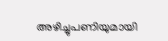അഴിച്ചുപണിയുമായി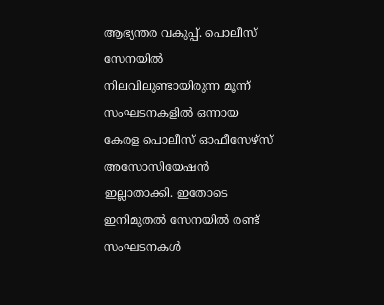ആഭ്യന്തര വകുപ്പ്. പൊലീസ് സേനയിൽ നിലവിലുണ്ടായിരുന്ന മൂന്ന് സംഘടനകളിൽ ഒന്നായ കേരള പൊലീസ് ഓഫീസേഴ്‌സ് അസോസിയേഷൻ ഇല്ലാതാക്കി. ഇതോടെ ഇനിമുതൽ സേനയിൽ രണ്ട് സംഘടനകൾ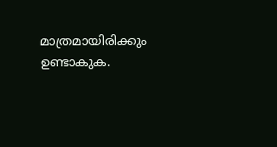മാത്രമായിരിക്കും ഉണ്ടാകുക.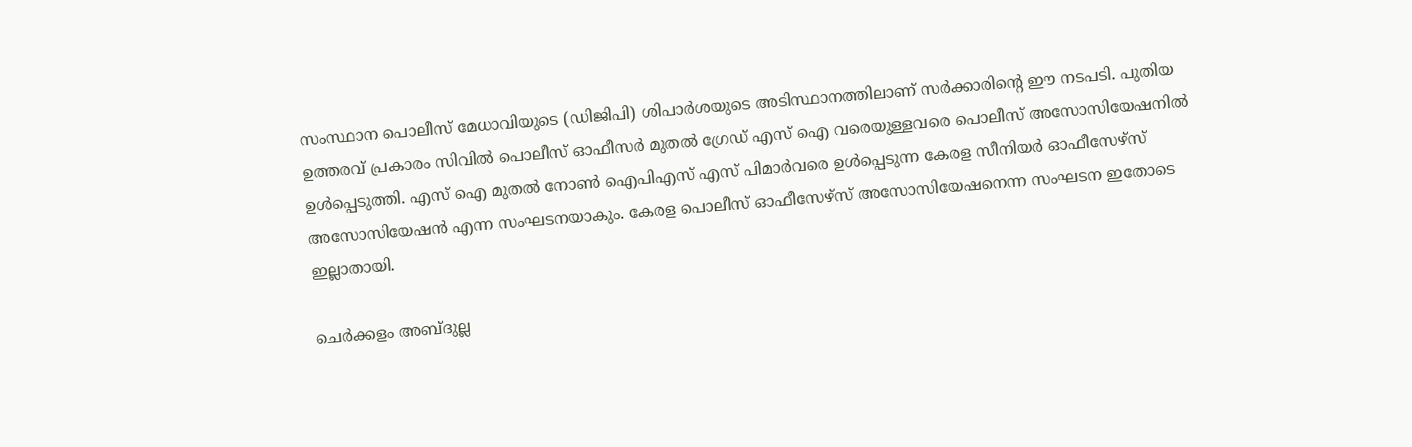സംസ്ഥാന പൊലീസ് മേധാവിയുടെ (ഡിജിപി) ശിപാർശയുടെ അടിസ്ഥാനത്തിലാണ് സർക്കാരിന്റെ ഈ നടപടി. പുതിയ ഉത്തരവ് പ്രകാരം സിവിൽ പൊലീസ് ഓഫീസർ മുതൽ ഗ്രേഡ് എസ് ഐ വരെയുള്ളവരെ പൊലീസ് അസോസിയേഷനിൽ ഉൾപ്പെടുത്തി. എസ് ഐ മുതൽ നോൺ ഐപിഎസ് എസ് പിമാർവരെ ഉൾപ്പെടുന്ന കേരള സീനിയർ ഓഫീസേഴ്സ് അസോസിയേഷൻ എന്ന സംഘടനയാകും. കേരള പൊലീസ് ഓഫീസേഴ്‌സ് അസോസിയേഷനെന്ന സംഘടന ഇതോടെ ഇല്ലാതായി.

ചെർക്കളം അബ്ദുല്ല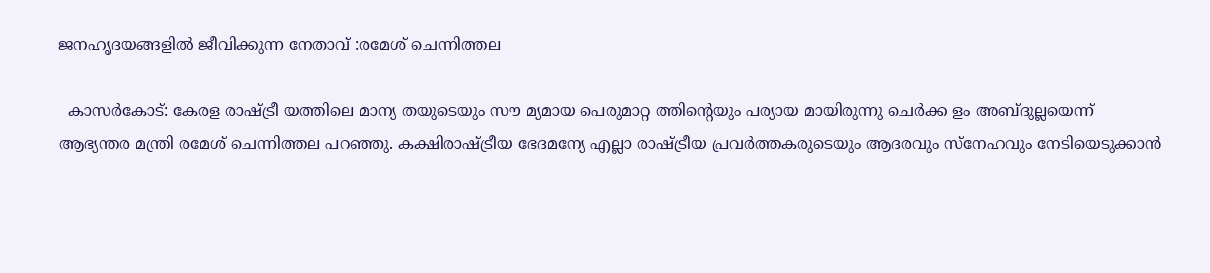ജനഹൃദയങ്ങളിൽ ജീവിക്കുന്ന നേതാവ് :രമേശ് ചെന്നിത്തല

  കാസർകോട്: കേരള രാഷ്ട്രീ യത്തിലെ മാന്യ തയുടെയും സൗ മ്യമായ പെരുമാറ്റ ത്തിന്റെയും പര്യായ മായിരുന്നു ചെർക്ക ളം അബ്ദുല്ലയെന്ന് ആഭ്യന്തര മന്ത്രി രമേശ് ചെന്നിത്തല പറഞ്ഞു. കക്ഷിരാഷ്ട്രീയ ഭേദമന്യേ എല്ലാ രാഷ്ട്രീയ പ്രവർത്തകരുടെയും ആദരവും സ്നേഹവും നേടിയെടുക്കാൻ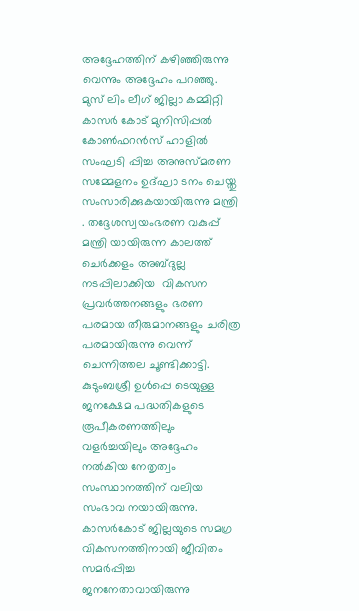അദ്ദേഹത്തിന് കഴിഞ്ഞിരുന്നു വെന്നും അദ്ദേഹം പറഞ്ഞു. മുസ് ലിം ലീഗ് ജില്ലാ കമ്മിറ്റി കാസർ കോട് മുനിസിപ്പൽ കോൺഫറൻസ് ഹാളിൽ സംഘടി പ്പിച്ച അനുസ്മരണ സമ്മേളനം ഉദ്ഘാ ടനം ചെയ്തു സംസാരിക്കുകയായിരുന്നു മന്ത്രി . തദ്ദേശസ്വയംഭരണ വകുപ്പ് മന്ത്രി യായിരുന്ന കാലത്ത് ചെർക്കളം അബ്ദുല്ല നടപ്പിലാക്കിയ  വികസന പ്രവർത്തനങ്ങളും ഭരണ പരമായ തീരുമാനങ്ങളും ചരിത്ര പരമായിരുന്നു വെന്ന് ചെന്നിത്തല ചൂണ്ടിക്കാട്ടി. കുടുംബശ്രീ ഉൾപ്പെ ടെയുള്ള ജനക്ഷേമ പദ്ധതികളുടെ രൂപീകരണത്തിലും വളർച്ചയിലും അദ്ദേഹം നൽകിയ നേതൃത്വം സംസ്ഥാനത്തിന് വലിയ സംഭാവ നയായിരുന്നു. കാസർകോട് ജില്ലയുടെ സമഗ്ര വികസനത്തിനായി ജീവിതം സമർപ്പിച്ച ജനനേതാവായിരുന്നു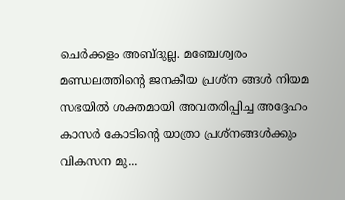ചെർക്കളം അബ്ദുല്ല. മഞ്ചേശ്വരം മണ്ഡലത്തിന്റെ ജനകീയ പ്രശ്ന ങ്ങൾ നിയമ സഭയിൽ ശക്തമായി അവതരിപ്പിച്ച അദ്ദേഹം കാസർ കോടിന്റെ യാത്രാ പ്രശ്നങ്ങൾക്കും വികസന മു...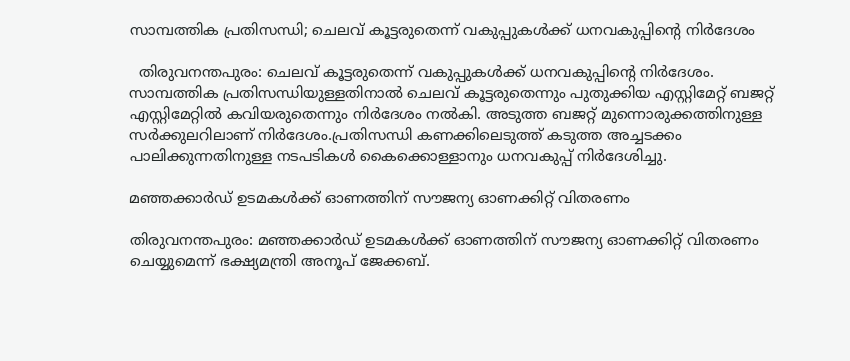സാമ്പത്തിക പ്രതിസന്ധി; ചെലവ് കൂട്ടരുതെന്ന് വകുപ്പുകള്‍ക്ക് ധനവകുപ്പിന്റെ നിര്‍ദേശം

  തിരുവനന്തപുരം: ചെലവ് കൂട്ടരുതെന്ന് വകുപ്പുകള്‍ക്ക് ധനവകുപ്പിന്റെ നിര്‍ദേശം. സാമ്പത്തിക പ്രതിസന്ധിയുള്ളതിനാല്‍ ചെലവ് കൂട്ടരുതെന്നും പുതുക്കിയ എസ്റ്റിമേറ്റ് ബജറ്റ് എസ്റ്റിമേറ്റില്‍ കവിയരുതെന്നും നിര്‍ദേശം നല്‍കി. അടുത്ത ബജറ്റ് മുന്നൊരുക്കത്തിനുള്ള സര്‍ക്കുലറിലാണ് നിര്‍ദേശം.പ്രതിസന്ധി കണക്കിലെടുത്ത് കടുത്ത അച്ചടക്കം പാലിക്കുന്നതിനുള്ള നടപടികള്‍ കൈക്കൊള്ളാനും ധനവകുപ്പ് നിര്‍ദേശിച്ചു.

മഞ്ഞക്കാര്‍ഡ് ഉടമകള്‍ക്ക് ഓണത്തിന് സൗജന്യ ഓണക്കിറ്റ് വിതരണം

തിരുവനന്തപുരം: മഞ്ഞക്കാര്‍ഡ് ഉടമകള്‍ക്ക് ഓണത്തിന് സൗജന്യ ഓണക്കിറ്റ് വിതരണം ചെയ്യുമെന്ന് ഭക്ഷ്യമന്ത്രി അനൂപ് ജേക്കബ്.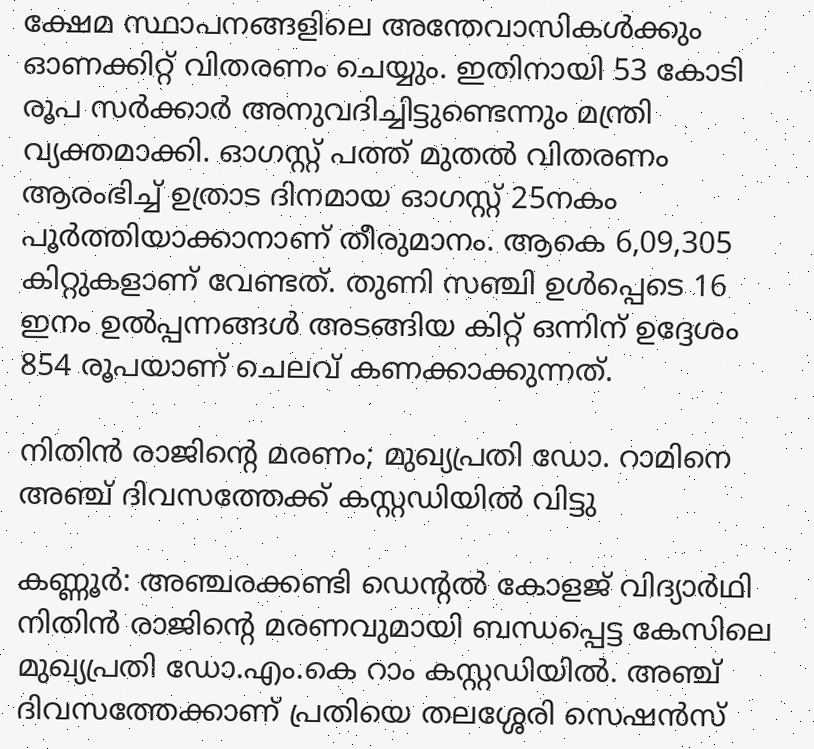ക്ഷേമ സ്ഥാപനങ്ങളിലെ അന്തേവാസികള്‍ക്കും ഓണക്കിറ്റ് വിതരണം ചെയ്യും. ഇതിനായി 53 കോടി രൂപ സര്‍ക്കാര്‍ അനുവദിച്ചിട്ടുണ്ടെന്നും മന്ത്രി വ്യക്തമാക്കി. ഓഗസ്റ്റ് പത്ത് മുതല്‍ വിതരണം ആരംഭിച്ച് ഉത്രാട ദിനമായ ഓഗസ്റ്റ് 25നകം പൂര്‍ത്തിയാക്കാനാണ് തീരുമാനം. ആകെ 6,09,305 കിറ്റുകളാണ് വേണ്ടത്. തുണി സഞ്ചി ഉള്‍പ്പെടെ 16 ഇനം ഉല്‍പ്പന്നങ്ങള്‍ അടങ്ങിയ കിറ്റ് ഒന്നിന് ഉദ്ദേശം 854 രൂപയാണ് ചെലവ് കണക്കാക്കുന്നത്.

നിതിൻ രാജിന്‍റെ മരണം; മുഖ്യപ്രതി ഡോ. റാമിനെ അഞ്ച് ദിവസത്തേക്ക് കസ്റ്റഡിയിൽ വിട്ടു

കണ്ണൂർ: അഞ്ചരക്കണ്ടി ഡെന്‍റൽ കോളജ് വിദ്യാർഥി നിതിൻ രാജിന്‍റെ മരണവുമായി ബന്ധപ്പെട്ട കേസിലെ മുഖ്യപ്രതി ഡോ.എം.കെ റാം കസ്റ്റഡിയിൽ. അഞ്ച് ദിവസത്തേക്കാണ് പ്രതിയെ തലശ്ശേരി സെഷൻസ്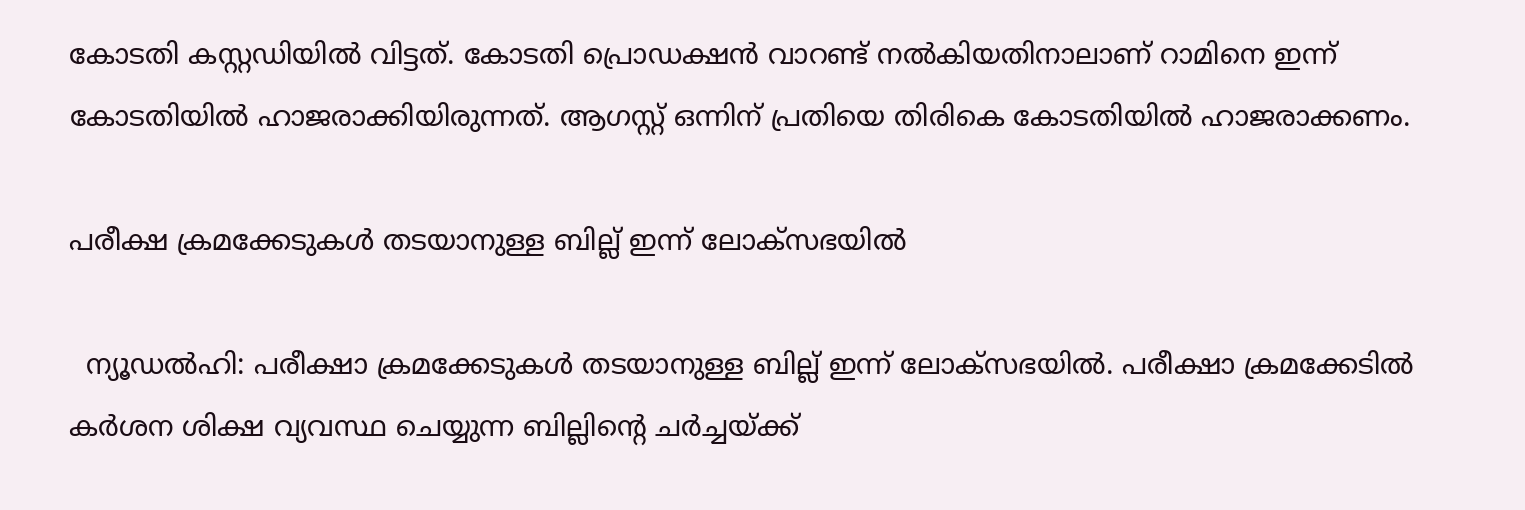കോടതി കസ്റ്റഡിയിൽ വിട്ടത്. കോടതി പ്രൊഡക്ഷൻ വാറണ്ട് നൽകിയതിനാലാണ് റാമിനെ ഇന്ന് കോടതിയിൽ ഹാജരാക്കിയിരുന്നത്. ആഗസ്റ്റ് ഒന്നിന് പ്രതിയെ തിരികെ കോടതിയിൽ ഹാജരാക്കണം.

പരീക്ഷ ക്രമക്കേടുകള്‍ തടയാനുള്ള ബില്ല് ഇന്ന് ലോക്സഭയില്‍

  ന്യൂഡല്‍ഹി: പരീക്ഷാ ക്രമക്കേടുകള്‍ തടയാനുള്ള ബില്ല് ഇന്ന് ലോക്സഭയില്‍. പരീക്ഷാ ക്രമക്കേടില്‍ കര്‍ശന ശിക്ഷ വ്യവസ്ഥ ചെയ്യുന്ന ബില്ലിന്റെ ചര്‍ച്ചയ്ക്ക്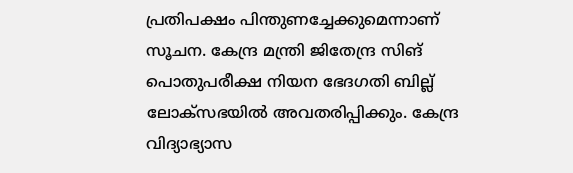പ്രതിപക്ഷം പിന്തുണച്ചേക്കുമെന്നാണ് സൂചന. കേന്ദ്ര മന്ത്രി ജിതേന്ദ്ര സിങ് പൊതുപരീക്ഷ നിയന ഭേദഗതി ബില്ല് ലോക്സഭയില്‍ അവതരിപ്പിക്കും. കേന്ദ്ര വിദ്യാഭ്യാസ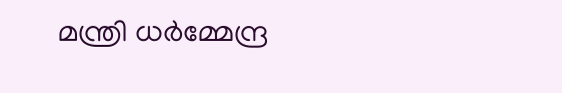മന്ത്രി ധര്‍മ്മേന്ദ്ര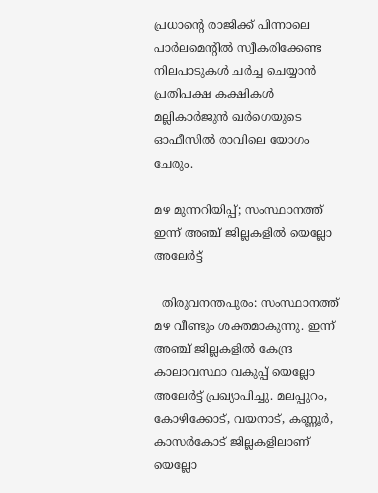പ്രധാന്റെ രാജിക്ക് പിന്നാലെ പാര്‍ലമെന്റില്‍ സ്വീകരിക്കേണ്ട നിലപാടുകള്‍ ചര്‍ച്ച ചെയ്യാന്‍ പ്രതിപക്ഷ കക്ഷികള്‍ മല്ലികാര്‍ജുന്‍ ഖര്‍ഗെയുടെ ഓഫീസില്‍ രാവിലെ യോഗം ചേരും.

മഴ മുന്നറിയിപ്പ്; സംസ്ഥാനത്ത് ഇന്ന് അഞ്ച് ജില്ലകളില്‍ യെല്ലോ അലേര്‍ട്ട്

  തിരുവനന്തപുരം: സംസ്ഥാനത്ത് മഴ വീണ്ടും ശക്തമാകുന്നു. ഇന്ന് അഞ്ച് ജില്ലകളില്‍ കേന്ദ്ര കാലാവസ്ഥാ വകുപ്പ് യെല്ലോ അലേര്‍ട്ട് പ്രഖ്യാപിച്ചു. മലപ്പുറം, കോഴിക്കോട്, വയനാട്, കണ്ണൂര്‍, കാസര്‍കോട് ജില്ലകളിലാണ് യെല്ലോ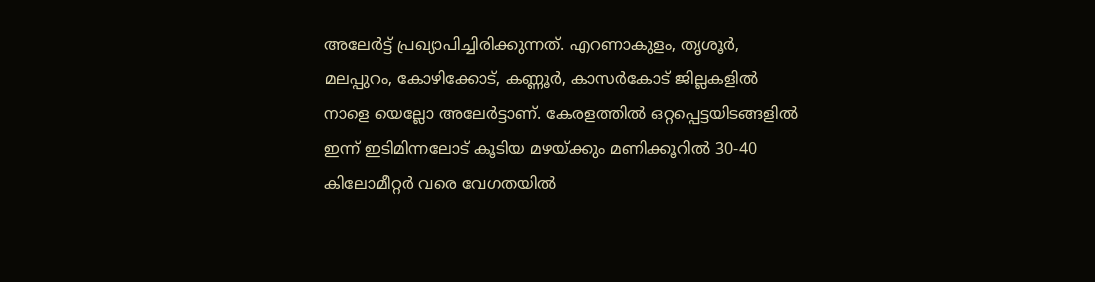അലേര്‍ട്ട് പ്രഖ്യാപിച്ചിരിക്കുന്നത്. എറണാകുളം, തൃശൂര്‍, മലപ്പുറം, കോഴിക്കോട്, കണ്ണൂര്‍, കാസര്‍കോട് ജില്ലകളില്‍ നാളെ യെല്ലോ അലേര്‍ട്ടാണ്. കേരളത്തില്‍ ഒറ്റപ്പെട്ടയിടങ്ങളില്‍ ഇന്ന് ഇടിമിന്നലോട് കൂടിയ മഴയ്ക്കും മണിക്കൂറില്‍ 30-40 കിലോമീറ്റര്‍ വരെ വേഗതയില്‍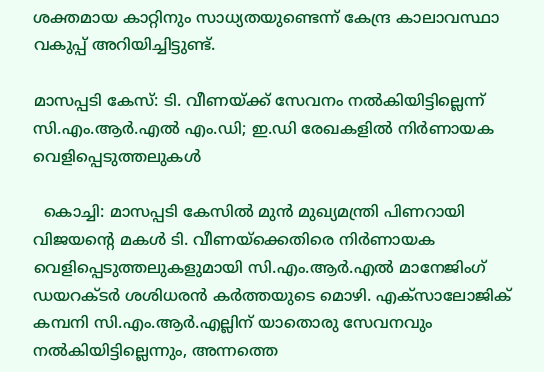ശക്തമായ കാറ്റിനും സാധ്യതയുണ്ടെന്ന് കേന്ദ്ര കാലാവസ്ഥാ വകുപ്പ് അറിയിച്ചിട്ടുണ്ട്.

മാസപ്പടി കേസ്: ടി. വീണയ്ക്ക് സേവനം നൽകിയിട്ടില്ലെന്ന് സി.എം.ആർ.എൽ എം.ഡി; ഇ.ഡി രേഖകളിൽ നിർണായക വെളിപ്പെടുത്തലുകൾ

  കൊച്ചി: മാസപ്പടി കേസിൽ മുൻ മുഖ്യമന്ത്രി പിണറായി വിജയന്റെ മകൾ ടി. വീണയ്‌ക്കെതിരെ നിർണായക വെളിപ്പെടുത്തലുകളുമായി സി.എം.ആർ.എൽ മാനേജിംഗ് ഡയറക്ടർ ശശിധരൻ കർത്തയുടെ മൊഴി. എക്സാലോജിക് കമ്പനി സി.എം.ആർ.എല്ലിന് യാതൊരു സേവനവും നൽകിയിട്ടില്ലെന്നും, അന്നത്തെ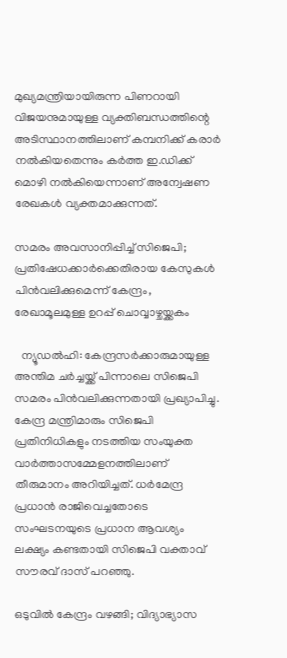മുഖ്യമന്ത്രിയായിരുന്ന പിണറായി വിജയനുമായുള്ള വ്യക്തിബന്ധത്തിന്റെ അടിസ്ഥാനത്തിലാണ് കമ്പനിക്ക് കരാർ നൽകിയതെന്നും കർത്ത ഇ.ഡിക്ക് മൊഴി നൽകിയെന്നാണ് അന്വേഷണ രേഖകൾ വ്യക്തമാക്കുന്നത്.

സമരം അവസാനിപ്പിച്ച് സിജെപി; പ്രതിഷേധക്കാർക്കെതിരായ കേസുകൾ പിൻവലിക്കുമെന്ന് കേന്ദ്രം, രേഖാമൂലമുള്ള ഉറപ്പ് ചൊവ്വാഴ്ചയ്ക്കകം

  ന്യൂഡൽഹി: കേന്ദ്രസർക്കാരുമായുള്ള അന്തിമ ചർച്ചയ്ക്ക് പിന്നാലെ സിജെപി സമരം പിൻവലിക്കുന്നതായി പ്രഖ്യാപിച്ചു. കേന്ദ്ര മന്ത്രിമാരും സിജെപി പ്രതിനിധികളും നടത്തിയ സംയുക്ത വാർത്താസമ്മേളനത്തിലാണ് തീരുമാനം അറിയിച്ചത്. ധർമേന്ദ്ര പ്രധാൻ രാജിവെച്ചതോടെ സംഘടനയുടെ പ്രധാന ആവശ്യം ലക്ഷ്യം കണ്ടതായി സിജെപി വക്താവ് സൗരവ് ദാസ് പറഞ്ഞു.

ഒടുവില്‍ കേന്ദ്രം വഴങ്ങി; വിദ്യാഭ്യാസ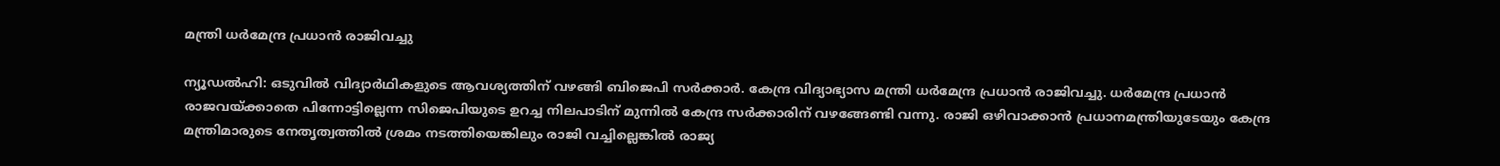മന്ത്രി ധര്‍മേന്ദ്ര പ്രധാന്‍ രാജിവച്ചു

ന്യൂഡല്‍ഹി: ഒടുവില്‍ വിദ്യാര്‍ഥികളുടെ ആവശ്യത്തിന് വഴങ്ങി ബിജെപി സര്‍ക്കാര്‍. കേന്ദ്ര വിദ്യാഭ്യാസ മന്ത്രി ധര്‍മേന്ദ്ര പ്രധാന്‍ രാജിവച്ചു. ധര്‍മേന്ദ്ര പ്രധാന്‍ രാജവയ്ക്കാതെ പിന്നോട്ടില്ലെന്ന സിജെപിയുടെ ഉറച്ച നിലപാടിന് മുന്നില്‍ കേന്ദ്ര സര്‍ക്കാരിന് വഴങ്ങേണ്ടി വന്നു. രാജി ഒഴിവാക്കാന്‍ പ്രധാനമന്ത്രിയുടേയും കേന്ദ്ര മന്ത്രിമാരുടെ നേതൃത്വത്തില്‍ ശ്രമം നടത്തിയെങ്കിലും രാജി വച്ചില്ലെങ്കില്‍ രാജ്യ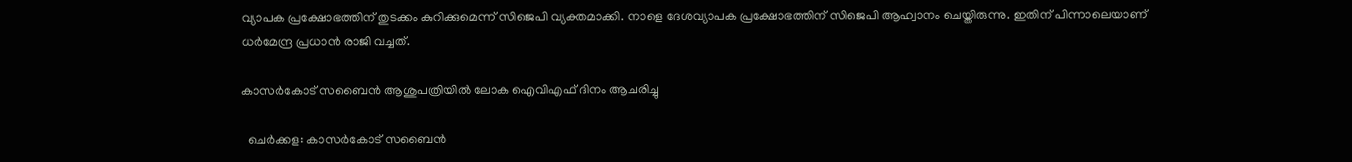വ്യാപക പ്രക്ഷോഭത്തിന് തുടക്കം കുറിക്കുമെന്ന് സിജെപി വ്യക്തമാക്കി. നാളെ ദേശവ്യാപക പ്രക്ഷോഭത്തിന് സിജെപി ആഹ്വാനം ചെയ്തിരുന്നു. ഇതിന് പിന്നാലെയാണ് ധര്‍മേന്ദ്ര പ്രധാന്‍ രാജി വച്ചത്.

കാസർകോട് സബൈൻ ആശുപത്രിയിൽ ലോക ഐവിഎഫ് ദിനം ആചരിച്ചു

  ചെർക്കള: കാസർകോട് സബൈൻ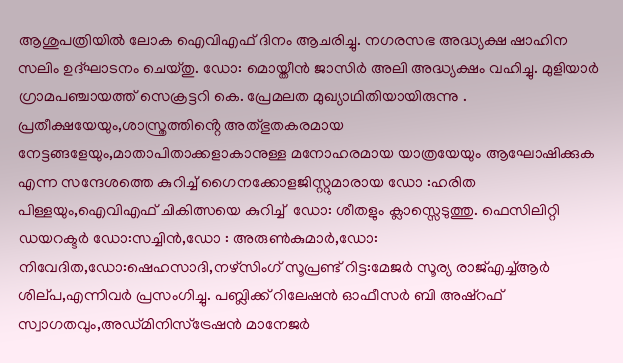ആശുപത്രിയിൽ ലോക ഐവിഎഫ് ദിനം ആചരിച്ചു. നഗരസഭ അദ്ധ്യക്ഷ ഷാഹിന സലിം ഉദ്ഘാടനം ചെയ്തു. ഡോ: മൊയ്തീൻ ജാസിർ അലി അദ്ധ്യക്ഷം വഹിച്ചു. മുളിയാർ ഗ്രാമപഞ്ചായത്ത് സെക്രട്ടറി കെ. പ്രേമലത മുഖ്യാഥിതിയായിരുന്നു . പ്രതീക്ഷയേയും,ശാസ്ത്രത്തിൻ്റെ അത്‌ഭുതകരമായ നേട്ടങ്ങളേയും,മാതാപിതാക്കളാകാനുള്ള മനോഹരമായ യാത്രയേയും ആഘോഷിക്കുക എന്ന സന്ദേശത്തെ കുറിച്ച് ഗൈനക്കോളജിസ്റ്റുമാരായ ഡോ :ഹരിത പിള്ളയും,ഐവിഎഫ് ചികിത്സയെ കുറിച്ച്  ഡോ: ശീതളും ക്ലാസ്സെടുത്തു. ഫെസിലിറ്റി ഡയറക്ടർ ഡോ:സച്ചിൻ,ഡോ : അരുൺകുമാർ,ഡോ: നിവേദിത,ഡോ:ഷെഹസാദി,നഴ്‌സിംഗ് സൂപ്രണ്ട് റിട്ട:മേജർ സൂര്യ രാജ്എച്ച്ആർ ശില്‌പ,എന്നിവർ പ്രസംഗിച്ചു. പബ്ലിക്ക് റിലേഷൻ ഓഫീസർ ബി അഷ്റഫ് സ്വാഗതവും,അഡ്‌മിനിസ്ട്രേഷൻ മാനേജർ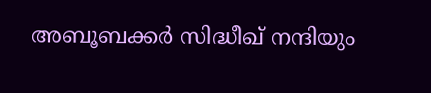അബൂബക്കർ സിദ്ധീഖ് നന്ദിയും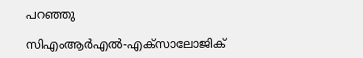പറഞ്ഞു

സിഎംആര്‍എല്‍-എക്‌സാലോജിക്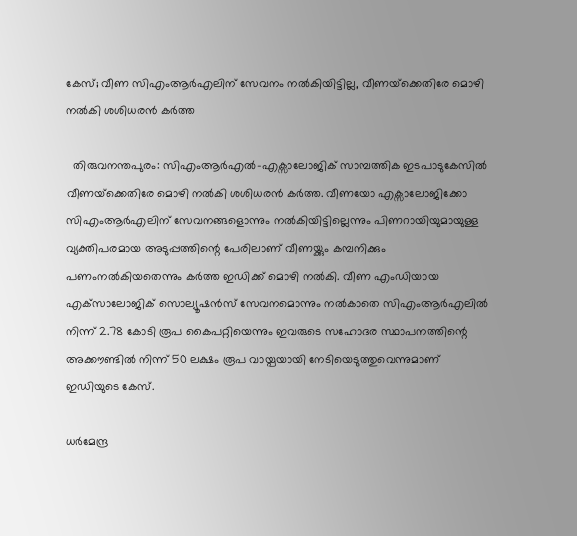കേസ്; വീണ സിഎംആര്‍എലിന് സേവനം നല്‍കിയിട്ടില്ല, വീണയ്‌ക്കെതിരേ മൊഴി നല്‍കി ശശിധരന്‍ കര്‍ത്ത

  തിരുവനന്തപുരം: സിഎംആര്‍എല്‍-എക്സാലോജിക് സാമ്പത്തിക ഇടപാടുകേസില്‍ വീണയ്‌ക്കെതിരേ മൊഴി നല്‍കി ശശിധരന്‍ കര്‍ത്ത. വീണയോ എക്സാലോജിക്കോ സിഎംആര്‍എലിന് സേവനങ്ങളൊന്നും നല്‍കിയിട്ടില്ലെന്നും പിണറായിയുമായുള്ള വ്യക്തിപരമായ അടുപ്പത്തിന്റെ പേരിലാണ് വീണയ്ക്കും കമ്പനിക്കും പണംനല്‍കിയതെന്നും കര്‍ത്ത ഇഡിക്ക് മൊഴി നല്‍കി. വീണ എംഡിയായ എക്‌സാലോജിക് സൊല്യൂഷന്‍സ് സേവനമൊന്നും നല്‍കാതെ സിഎംആര്‍എലില്‍ നിന്ന് 2.78 കോടി രൂപ കൈപറ്റിയെന്നും ഇവരുടെ സഹോദര സ്ഥാപനത്തിന്റെ അക്കൗണ്ടില്‍ നിന്ന് 50 ലക്ഷം രൂപ വായ്പയായി നേടിയെടുത്തുവെന്നുമാണ് ഇഡിയുടെ കേസ്.

ധര്‍മേന്ദ്ര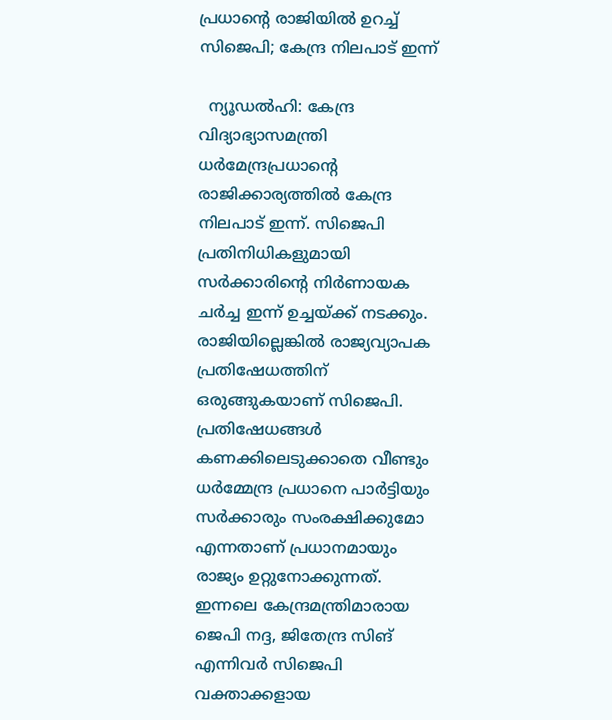പ്രധാന്റെ രാജിയില്‍ ഉറച്ച് സിജെപി; കേന്ദ്ര നിലപാട് ഇന്ന്

  ന്യൂഡല്‍ഹി: കേന്ദ്ര വിദ്യാഭ്യാസമന്ത്രി ധര്‍മേന്ദ്രപ്രധാന്റെ രാജിക്കാര്യത്തില്‍ കേന്ദ്ര നിലപാട് ഇന്ന്. സിജെപി പ്രതിനിധികളുമായി സര്‍ക്കാരിന്റെ നിര്‍ണായക ചര്‍ച്ച ഇന്ന് ഉച്ചയ്ക്ക് നടക്കും. രാജിയില്ലെങ്കില്‍ രാജ്യവ്യാപക പ്രതിഷേധത്തിന് ഒരുങ്ങുകയാണ് സിജെപി. പ്രതിഷേധങ്ങള്‍ കണക്കിലെടുക്കാതെ വീണ്ടും ധര്‍മ്മേന്ദ്ര പ്രധാനെ പാര്‍ട്ടിയും സര്‍ക്കാരും സംരക്ഷിക്കുമോ എന്നതാണ് പ്രധാനമായും രാജ്യം ഉറ്റുനോക്കുന്നത്. ഇന്നലെ കേന്ദ്രമന്ത്രിമാരായ ജെപി നദ്ദ, ജിതേന്ദ്ര സിങ് എന്നിവര്‍ സിജെപി വക്താക്കളായ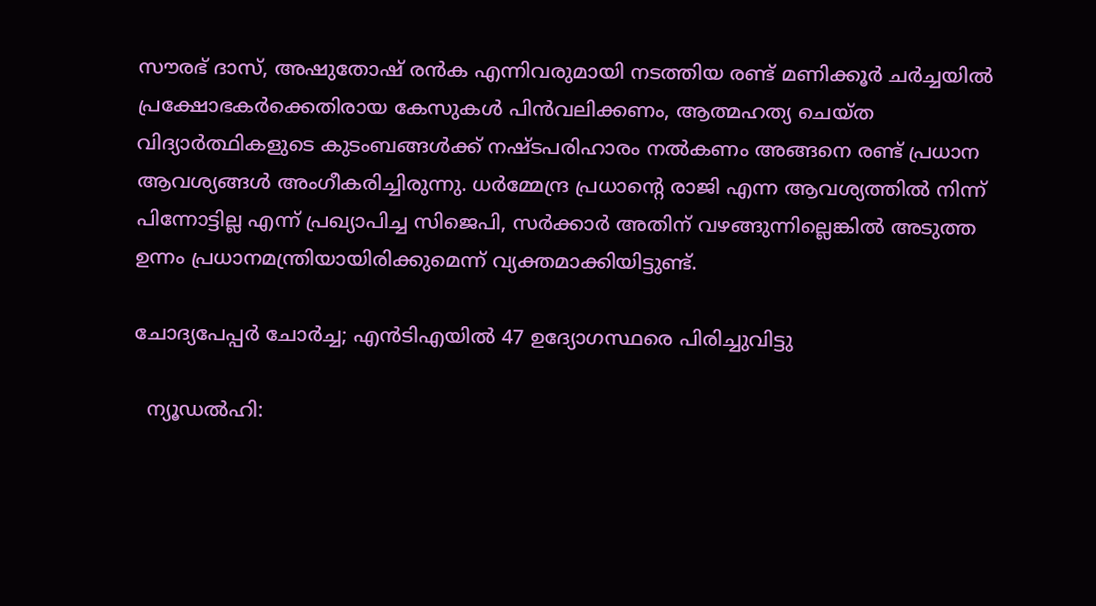സൗരഭ് ദാസ്, അഷുതോഷ് രന്‍ക എന്നിവരുമായി നടത്തിയ രണ്ട് മണിക്കൂര്‍ ചര്‍ച്ചയില്‍ പ്രക്ഷോഭകര്‍ക്കെതിരായ കേസുകള്‍ പിന്‍വലിക്കണം, ആത്മഹത്യ ചെയ്ത വിദ്യാര്‍ത്ഥികളുടെ കുടംബങ്ങള്‍ക്ക് നഷ്ടപരിഹാരം നല്‍കണം അങ്ങനെ രണ്ട് പ്രധാന ആവശ്യങ്ങള്‍ അംഗീകരിച്ചിരുന്നു. ധര്‍മ്മേന്ദ്ര പ്രധാന്റെ രാജി എന്ന ആവശ്യത്തില്‍ നിന്ന് പിന്നോട്ടില്ല എന്ന് പ്രഖ്യാപിച്ച സിജെപി, സര്‍ക്കാര്‍ അതിന് വഴങ്ങുന്നില്ലെങ്കില്‍ അടുത്ത ഉന്നം പ്രധാനമന്ത്രിയായിരിക്കുമെന്ന് വ്യക്തമാക്കിയിട്ടുണ്ട്.

ചോദ്യപേപ്പര്‍ ചോര്‍ച്ച; എന്‍ടിഎയില്‍ 47 ഉദ്യോഗസ്ഥരെ പിരിച്ചുവിട്ടു

  ന്യൂഡല്‍ഹി: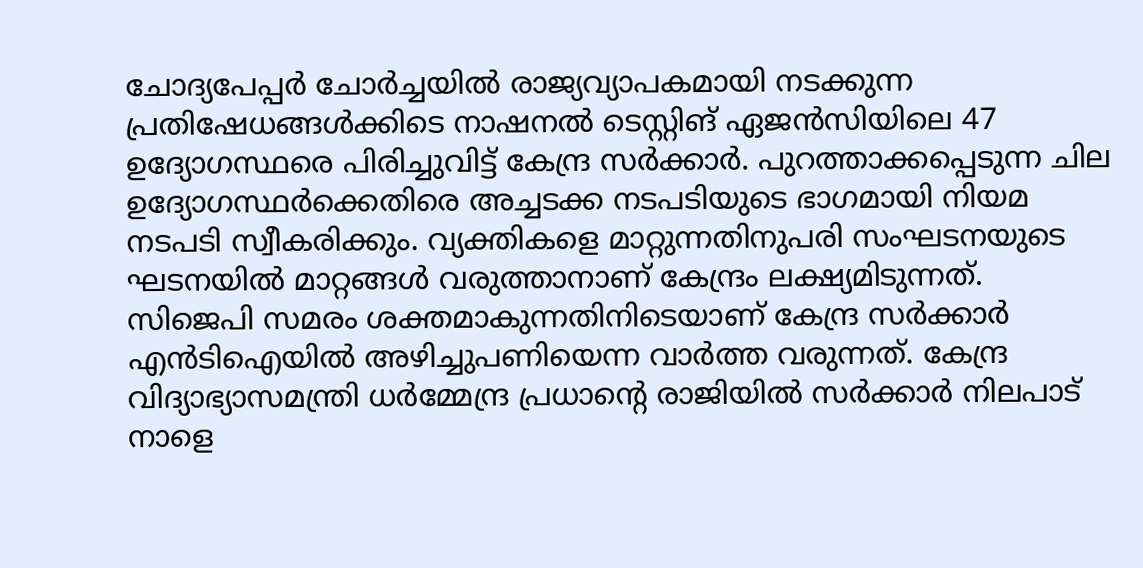ചോദ്യപേപ്പര്‍ ചോര്‍ച്ചയില്‍ രാജ്യവ്യാപകമായി നടക്കുന്ന പ്രതിഷേധങ്ങള്‍ക്കിടെ നാഷനല്‍ ടെസ്റ്റിങ് ഏജന്‍സിയിലെ 47 ഉദ്യോഗസ്ഥരെ പിരിച്ചുവിട്ട് കേന്ദ്ര സര്‍ക്കാര്‍. പുറത്താക്കപ്പെടുന്ന ചില ഉദ്യോഗസ്ഥര്‍ക്കെതിരെ അച്ചടക്ക നടപടിയുടെ ഭാഗമായി നിയമ നടപടി സ്വീകരിക്കും. വ്യക്തികളെ മാറ്റുന്നതിനുപരി സംഘടനയുടെ ഘടനയില്‍ മാറ്റങ്ങള്‍ വരുത്താനാണ് കേന്ദ്രം ലക്ഷ്യമിടുന്നത്. സിജെപി സമരം ശക്തമാകുന്നതിനിടെയാണ് കേന്ദ്ര സര്‍ക്കാര്‍ എന്‍ടിഐയില്‍ അഴിച്ചുപണിയെന്ന വാര്‍ത്ത വരുന്നത്. കേന്ദ്ര വിദ്യാഭ്യാസമന്ത്രി ധര്‍മ്മേന്ദ്ര പ്രധാന്റെ രാജിയില്‍ സര്‍ക്കാര്‍ നിലപാട് നാളെ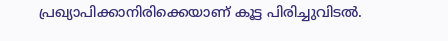പ്രഖ്യാപിക്കാനിരിക്കെയാണ് കൂട്ട പിരിച്ചുവിടല്‍.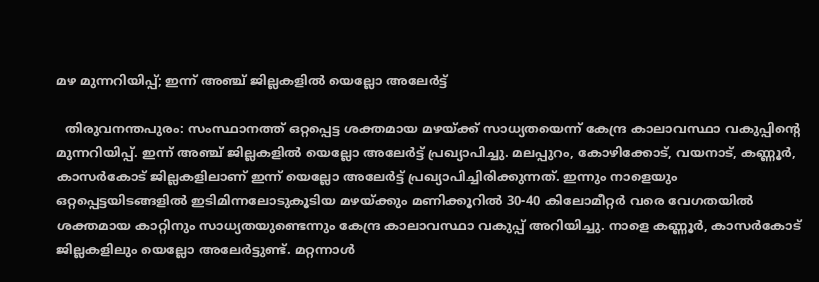മഴ മുന്നറിയിപ്പ്; ഇന്ന് അഞ്ച് ജില്ലകളില്‍ യെല്ലോ അലേര്‍ട്ട്

  തിരുവനന്തപുരം: സംസ്ഥാനത്ത് ഒറ്റപ്പെട്ട ശക്തമായ മഴയ്ക്ക് സാധ്യതയെന്ന് കേന്ദ്ര കാലാവസ്ഥാ വകുപ്പിന്റെ മുന്നറിയിപ്പ്. ഇന്ന് അഞ്ച് ജില്ലകളില്‍ യെല്ലോ അലേര്‍ട്ട് പ്രഖ്യാപിച്ചു. മലപ്പുറം, കോഴിക്കോട്, വയനാട്, കണ്ണൂര്‍, കാസര്‍കോട് ജില്ലകളിലാണ് ഇന്ന് യെല്ലോ അലേര്‍ട്ട് പ്രഖ്യാപിച്ചിരിക്കുന്നത്. ഇന്നും നാളെയും ഒറ്റപ്പെട്ടയിടങ്ങളില്‍ ഇടിമിന്നലോടുകൂടിയ മഴയ്ക്കും മണിക്കൂറില്‍ 30-40 കിലോമീറ്റര്‍ വരെ വേഗതയില്‍ ശക്തമായ കാറ്റിനും സാധ്യതയുണ്ടെന്നും കേന്ദ്ര കാലാവസ്ഥാ വകുപ്പ് അറിയിച്ചു. നാളെ കണ്ണൂര്‍, കാസര്‍കോട് ജില്ലകളിലും യെല്ലോ അലേര്‍ട്ടുണ്ട്. മറ്റന്നാള്‍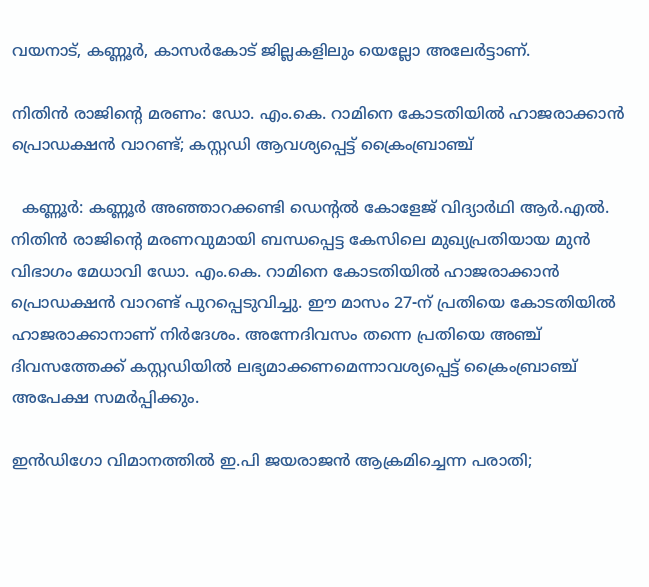വയനാട്, കണ്ണൂര്‍, കാസര്‍കോട് ജില്ലകളിലും യെല്ലോ അലേര്‍ട്ടാണ്.

നിതിൻ രാജിന്റെ മരണം: ഡോ. എം.കെ. റാമിനെ കോടതിയിൽ ഹാജരാക്കാൻ പ്രൊഡക്ഷൻ വാറണ്ട്; കസ്റ്റഡി ആവശ്യപ്പെട്ട് ക്രൈംബ്രാഞ്ച്

  കണ്ണൂർ: കണ്ണൂർ അഞ്ഞാറക്കണ്ടി ഡെന്റൽ കോളേജ് വിദ്യാർഥി ആർ.എൽ. നിതിൻ രാജിന്റെ മരണവുമായി ബന്ധപ്പെട്ട കേസിലെ മുഖ്യപ്രതിയായ മുൻ വിഭാഗം മേധാവി ഡോ. എം.കെ. റാമിനെ കോടതിയിൽ ഹാജരാക്കാൻ പ്രൊഡക്ഷൻ വാറണ്ട് പുറപ്പെടുവിച്ചു. ഈ മാസം 27-ന് പ്രതിയെ കോടതിയിൽ ഹാജരാക്കാനാണ് നിർദേശം. അന്നേദിവസം തന്നെ പ്രതിയെ അഞ്ച് ദിവസത്തേക്ക് കസ്റ്റഡിയിൽ ലഭ്യമാക്കണമെന്നാവശ്യപ്പെട്ട് ക്രൈംബ്രാഞ്ച് അപേക്ഷ സമർപ്പിക്കും.

ഇൻഡിഗോ വിമാനത്തിൽ ഇ.പി ജയരാജൻ ആക്രമിച്ചെന്ന പരാതി;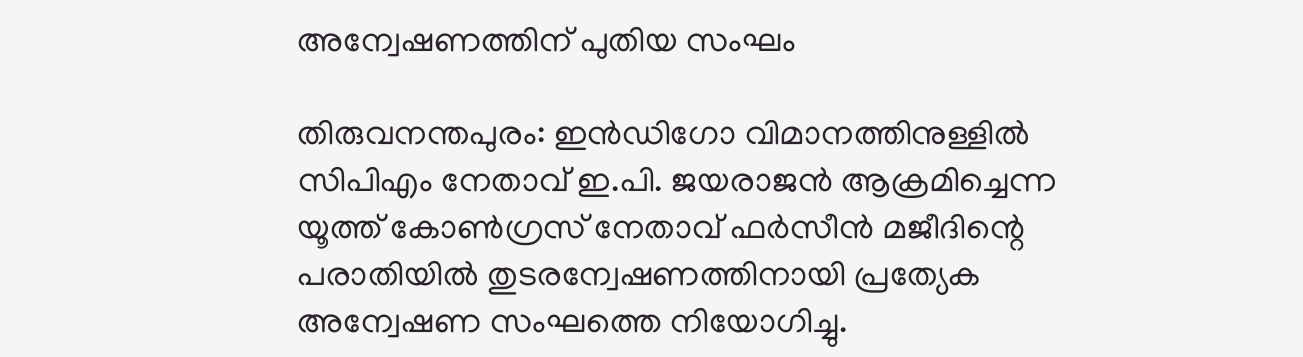അന്വേഷണത്തിന് പുതിയ സംഘം

തിരുവനന്തപുരം: ഇൻഡിഗോ വിമാനത്തിനുള്ളിൽ സിപിഎം നേതാവ് ഇ.പി. ജയരാജൻ ആക്രമിച്ചെന്ന യൂത്ത് കോൺഗ്രസ് നേതാവ് ഫർസീൻ മജീദിന്റെ പരാതിയിൽ തുടരന്വേഷണത്തിനായി പ്രത്യേക അന്വേഷണ സംഘത്തെ നിയോഗിച്ചു.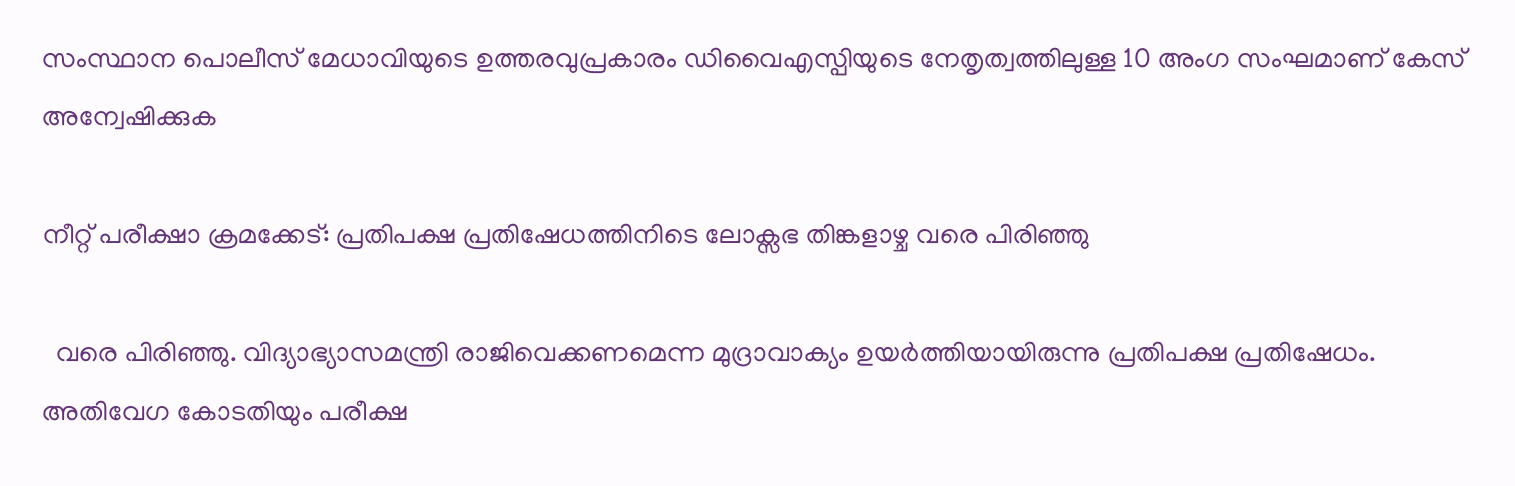സംസ്ഥാന പൊലീസ് മേധാവിയുടെ ഉത്തരവുപ്രകാരം ഡിവൈഎസ്പിയുടെ നേതൃത്വത്തിലുള്ള 10 അംഗ സംഘമാണ് കേസ് അന്വേഷിക്കുക

നീറ്റ് പരീക്ഷാ ക്രമക്കേട്: പ്രതിപക്ഷ പ്രതിഷേധത്തിനിടെ ലോക്സഭ തിങ്കളാഴ്ച വരെ പിരിഞ്ഞു

  വരെ പിരിഞ്ഞു. വിദ്യാഭ്യാസമന്ത്രി രാജിവെക്കണമെന്ന മുദ്രാവാക്യം ഉയർത്തിയായിരുന്നു പ്രതിപക്ഷ പ്രതിഷേധം. അതിവേഗ കോടതിയും പരീക്ഷ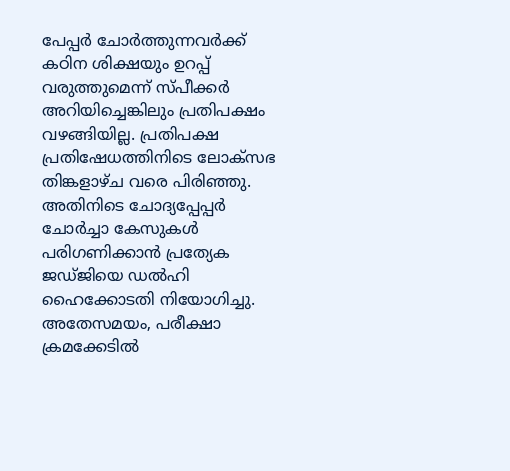പേപ്പർ ചോർത്തുന്നവർക്ക് കഠിന ശിക്ഷയും ഉറപ്പ് വരുത്തുമെന്ന് സ്പീക്കർ അറിയിച്ചെങ്കിലും പ്രതിപക്ഷം വഴങ്ങിയില്ല. പ്രതിപക്ഷ പ്രതിഷേധത്തിനിടെ ലോക്സഭ തിങ്കളാഴ്ച വരെ പിരിഞ്ഞു. അതിനിടെ ചോദ്യപ്പേപ്പർ ചോർച്ചാ കേസുകൾ പരിഗണിക്കാൻ പ്രത്യേക ജഡ്ജിയെ ഡൽഹി ഹൈക്കോടതി നിയോഗിച്ചു. അതേസമയം, പരീക്ഷാ ക്രമക്കേടിൽ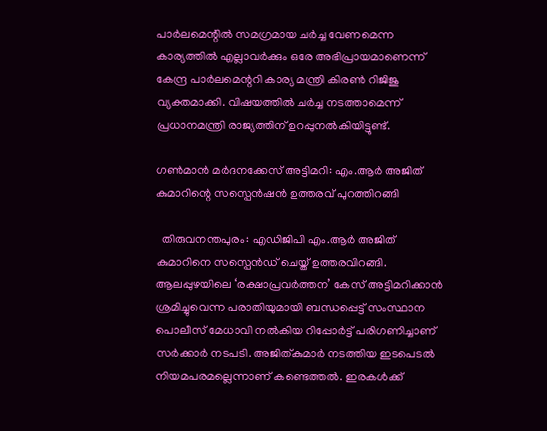പാർലമെന്റിൽ സമഗ്രമായ ചർച്ച വേണമെന്ന കാര്യത്തിൽ എല്ലാവർക്കും ഒരേ അഭിപ്രായമാണെന്ന് കേന്ദ്ര പാർലമെന്ററി കാര്യ മന്ത്രി കിരൺ റിജിജു വ്യക്തമാക്കി. വിഷയത്തിൽ ചർച്ച നടത്താമെന്ന് പ്രധാനമന്ത്രി രാജ്യത്തിന് ഉറപ്പുനൽകിയിട്ടുണ്ട്.

ഗൺമാൻ മര്‍ദനക്കേസ് അട്ടിമറി: എം.ആർ അജിത് കുമാറിന്റെ സസ്പെൻഷൻ ഉത്തരവ് പുറത്തിറങ്ങി

  തിരുവനന്തപുരം: എഡിജിപി എം.ആർ അജിത് കുമാറിനെ സസ്പെൻഡ് ചെയ്ത് ഉത്തരവിറങ്ങി. ആലപ്പുഴയിലെ ‘രക്ഷാപ്രവര്‍ത്തന’ കേസ് അട്ടിമറിക്കാന്‍ ശ്രമിച്ചുവെന്ന പരാതിയുമായി ബന്ധപ്പെട്ട് സംസ്ഥാന പൊലീസ് മേധാവി നൽകിയ റിപ്പോര്‍ട്ട് പരിഗണിച്ചാണ് സര്‍ക്കാര്‍ നടപടി. അജിത്കുമാർ നടത്തിയ ഇടപെടൽ നിയമപരമല്ലെന്നാണ് കണ്ടെത്തൽ. ഇരകൾക്ക്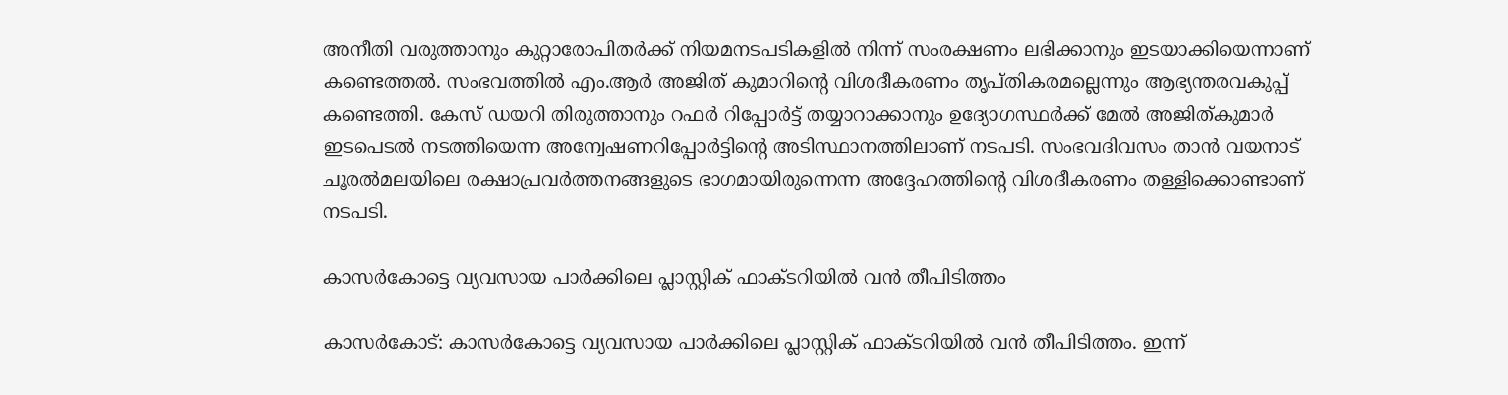അനീതി വരുത്താനും കുറ്റാരോപിതർക്ക് നിയമനടപടികളിൽ നിന്ന് സംരക്ഷണം ലഭിക്കാനും ഇടയാക്കിയെന്നാണ് കണ്ടെത്തൽ. സംഭവത്തിൽ എം.ആർ അജിത് കുമാറിന്റെ വിശദീകരണം തൃപ്തികരമല്ലെന്നും ആഭ്യന്തരവകുപ്പ് കണ്ടെത്തി. കേസ് ഡയറി തിരുത്താനും റഫർ റിപ്പോർട്ട് തയ്യാറാക്കാനും ഉദ്യോഗസ്ഥർക്ക് മേൽ അജിത്കുമാർ ഇടപെടൽ നടത്തിയെന്ന അന്വേഷണറിപ്പോർട്ടിന്‍റെ അടിസ്ഥാനത്തിലാണ് നടപടി. സംഭവദിവസം താൻ വയനാട് ചൂരൽമലയിലെ രക്ഷാപ്രവർത്തനങ്ങളുടെ ഭാഗമായിരുന്നെന്ന അദ്ദേഹത്തിന്‍റെ വിശദീകരണം തള്ളിക്കൊണ്ടാണ് നടപടി.

കാസര്‍കോട്ടെ വ്യവസായ പാര്‍ക്കിലെ പ്ലാസ്റ്റിക് ഫാക്ടറിയില്‍ വന്‍ തീപിടിത്തം

കാസര്‍കോട്: കാസര്‍കോട്ടെ വ്യവസായ പാര്‍ക്കിലെ പ്ലാസ്റ്റിക് ഫാക്ടറിയില്‍ വന്‍ തീപിടിത്തം. ഇന്ന്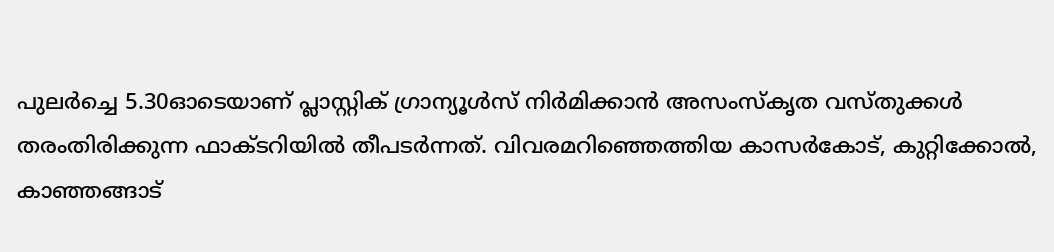പുലര്‍ച്ചെ 5.30ഓടെയാണ് പ്ലാസ്റ്റിക് ഗ്രാന്യൂള്‍സ് നിര്‍മിക്കാന്‍ അസംസ്‌കൃത വസ്തുക്കള്‍ തരംതിരിക്കുന്ന ഫാക്ടറിയില്‍ തീപടര്‍ന്നത്. വിവരമറിഞ്ഞെത്തിയ കാസര്‍കോട്, കുറ്റിക്കോല്‍, കാഞ്ഞങ്ങാട്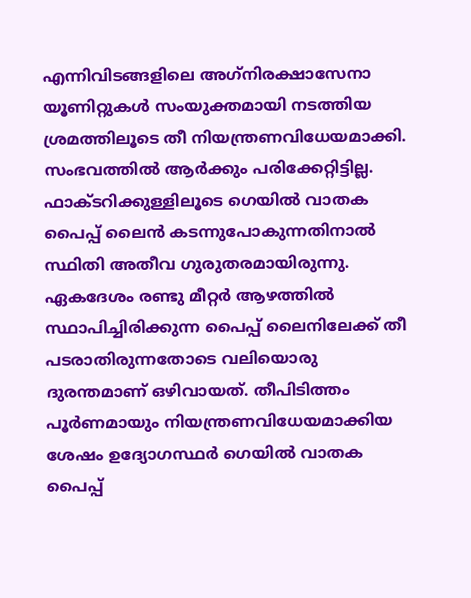എന്നിവിടങ്ങളിലെ അഗ്‌നിരക്ഷാസേനാ യൂണിറ്റുകള്‍ സംയുക്തമായി നടത്തിയ ശ്രമത്തിലൂടെ തീ നിയന്ത്രണവിധേയമാക്കി. സംഭവത്തില്‍ ആര്‍ക്കും പരിക്കേറ്റിട്ടില്ല. ഫാക്ടറിക്കുള്ളിലൂടെ ഗെയില്‍ വാതക പൈപ്പ് ലൈന്‍ കടന്നുപോകുന്നതിനാല്‍ സ്ഥിതി അതീവ ഗുരുതരമായിരുന്നു. ഏകദേശം രണ്ടു മീറ്റര്‍ ആഴത്തില്‍ സ്ഥാപിച്ചിരിക്കുന്ന പൈപ്പ് ലൈനിലേക്ക് തീ പടരാതിരുന്നതോടെ വലിയൊരു ദുരന്തമാണ് ഒഴിവായത്. തീപിടിത്തം പൂര്‍ണമായും നിയന്ത്രണവിധേയമാക്കിയ ശേഷം ഉദ്യോഗസ്ഥര്‍ ഗെയില്‍ വാതക പൈപ്പ്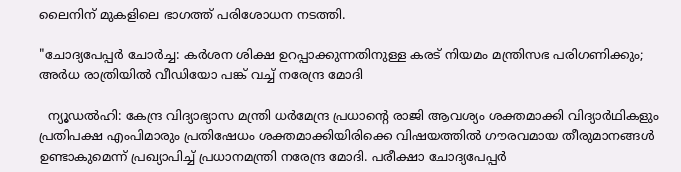ലൈനിന് മുകളിലെ ഭാഗത്ത് പരിശോധന നടത്തി.

"ചോദ്യപേപ്പര്‍ ചോര്‍ച്ച: കര്‍ശന ശിക്ഷ ഉറപ്പാക്കുന്നതിനുള്ള കരട് നിയമം മന്ത്രിസഭ പരിഗണിക്കും; അര്‍ധ രാത്രിയില്‍ വീഡിയോ പങ്ക് വച്ച് നരേന്ദ്ര മോദി

  ന്യൂഡല്‍ഹി: കേന്ദ്ര വിദ്യാഭ്യാസ മന്ത്രി ധര്‍മേന്ദ്ര പ്രധാന്റെ രാജി ആവശ്യം ശക്തമാക്കി വിദ്യാര്‍ഥികളും പ്രതിപക്ഷ എംപിമാരും പ്രതിഷേധം ശക്തമാക്കിയിരിക്കെ വിഷയത്തില്‍ ഗൗരവമായ തീരുമാനങ്ങള്‍ ഉണ്ടാകുമെന്ന് പ്രഖ്യാപിച്ച് പ്രധാനമന്ത്രി നരേന്ദ്ര മോദി. പരീക്ഷാ ചോദ്യപേപ്പര്‍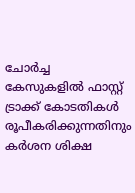ചോര്‍ച്ച കേസുകളില്‍ ഫാസ്റ്റ് ട്രാക്ക് കോടതികള്‍ രൂപീകരിക്കുന്നതിനും കര്‍ശന ശിക്ഷ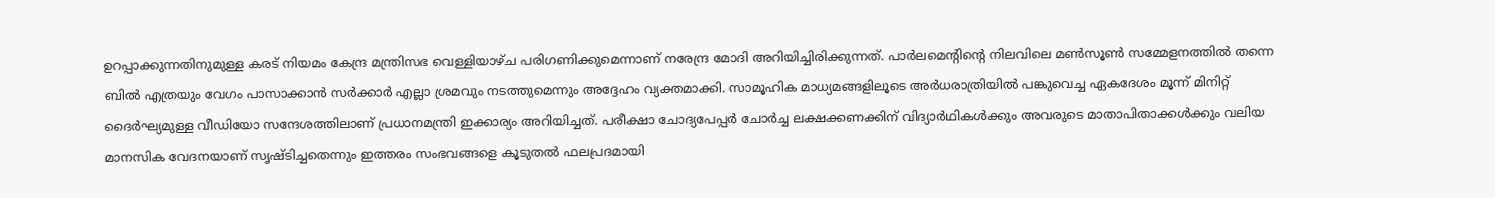ഉറപ്പാക്കുന്നതിനുമുള്ള കരട് നിയമം കേന്ദ്ര മന്ത്രിസഭ വെള്ളിയാഴ്ച പരിഗണിക്കുമെന്നാണ് നരേന്ദ്ര മോദി അറിയിച്ചിരിക്കുന്നത്. പാര്‍ലമെന്റിന്റെ നിലവിലെ മണ്‍സൂണ്‍ സമ്മേളനത്തില്‍ തന്നെ ബില്‍ എത്രയും വേഗം പാസാക്കാന്‍ സര്‍ക്കാര്‍ എല്ലാ ശ്രമവും നടത്തുമെന്നും അദ്ദേഹം വ്യക്തമാക്കി. സാമൂഹിക മാധ്യമങ്ങളിലൂടെ അര്‍ധരാത്രിയില്‍ പങ്കുവെച്ച ഏകദേശം മൂന്ന് മിനിറ്റ് ദൈര്‍ഘ്യമുള്ള വീഡിയോ സന്ദേശത്തിലാണ് പ്രധാനമന്ത്രി ഇക്കാര്യം അറിയിച്ചത്. പരീക്ഷാ ചോദ്യപേപ്പര്‍ ചോര്‍ച്ച ലക്ഷക്കണക്കിന് വിദ്യാര്‍ഥികള്‍ക്കും അവരുടെ മാതാപിതാക്കള്‍ക്കും വലിയ മാനസിക വേദനയാണ് സൃഷ്ടിച്ചതെന്നും ഇത്തരം സംഭവങ്ങളെ കൂടുതല്‍ ഫലപ്രദമായി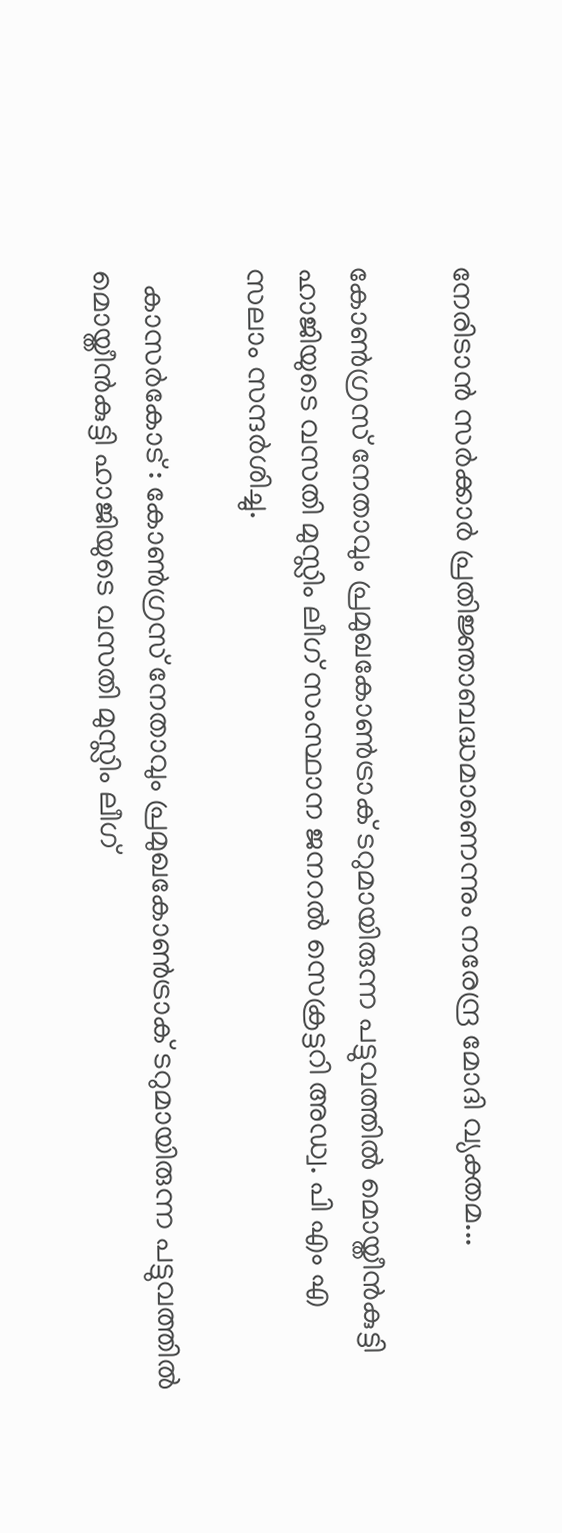നേരിടാന്‍ സര്‍ക്കാര്‍ പ്രതിജ്ഞാബദ്ധമാണെന്നും നരേന്ദ്ര മോദി വ്യക്തമ...

കോൺഗ്രസ് നേതാവും പ്രമുഖകോൺട്രാക് ടറുമായിരുന്ന പട്ടുവത്തിൽ മൊയ്തീൻകുട്ടി ഹാജിയുടെ വസതി മുസ്ലിം ലീഗ് സംസ്ഥാന ജനറൽ സെക്രട്ടറി അഡ്വ. പി എം എ സലാം സന്ദർശിച്ചു.

  കാസർകോട് : കോൺഗ്രസ് നേതാവും പ്രമുഖകോൺട്രാക് ടറുമായിരുന്ന പട്ടുവത്തിൽ മൊയ്തീൻകുട്ടി ഹാജിയുടെ വസതി മുസ്ലിം ലീഗ്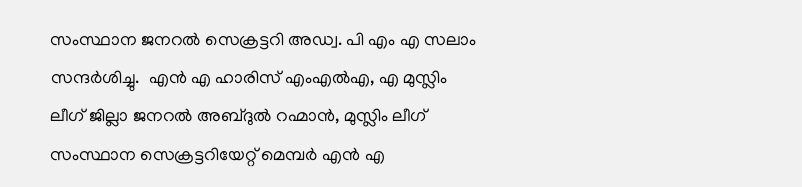സംസ്ഥാന ജനറൽ സെക്രട്ടറി അഡ്വ. പി എം എ സലാം സന്ദർശിച്ചു.  എൻ എ ഹാരിസ് എംഎൽഎ, എ മുസ്ലിം ലീഗ് ജില്ലാ ജനറൽ അബ്ദുൽ റഹ്മാൻ, മുസ്ലിം ലീഗ് സംസ്ഥാന സെക്രട്ടറിയേറ്റ് മെമ്പർ എൻ എ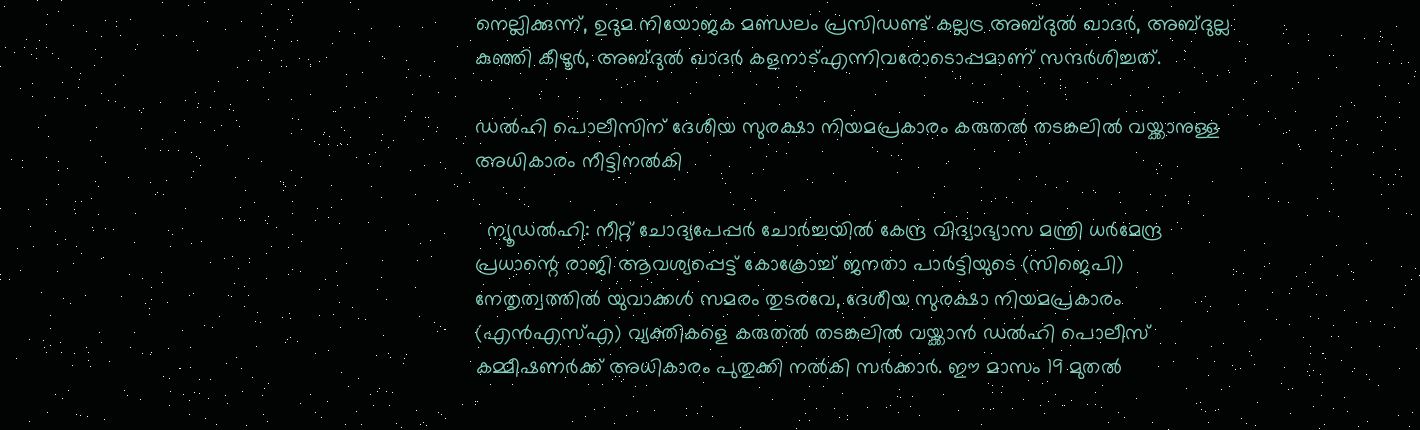നെല്ലിക്കുന്ന്, ഉദുമ നിയോജക മണ്ഡലം പ്രസിഡണ്ട് കല്ലട്ര അബ്ദുൽ ഖാദർ, അബ്ദുല്ല കുഞ്ഞി കീഴൂർ, അബ്ദുൽ ഖാദർ കളനാട്എന്നിവരോടൊപ്പമാണ് സന്ദർശിച്ചത്.

ഡല്‍ഹി പൊലീസിന് ദേശീയ സുരക്ഷാ നിയമപ്രകാരം കരുതല്‍ തടങ്കലില്‍ വയ്ക്കാനുള്ള അധികാരം നീട്ടിനല്‍കി

  ന്യൂഡല്‍ഹി: നീറ്റ് ചോദ്യപേപ്പര്‍ ചോര്‍ച്ചയില്‍ കേന്ദ്ര വിദ്യാഭ്യാസ മന്ത്രി ധര്‍മേന്ദ്ര പ്രധാന്റെ രാജി ആവശ്യപ്പെട്ട് കോക്രോച്ച് ജനതാ പാര്‍ട്ടിയുടെ (സിജെപി) നേതൃത്വത്തില്‍ യുവാക്കള്‍ സമരം തുടരവേ, ദേശീയ സുരക്ഷാ നിയമപ്രകാരം (എന്‍എസ്എ) വ്യക്തികളെ കരുതല്‍ തടങ്കലില്‍ വയ്ക്കാന്‍ ഡല്‍ഹി പൊലീസ് കമ്മീഷണര്‍ക്ക് അധികാരം പുതുക്കി നല്‍കി സര്‍ക്കാര്‍. ഈ മാസം 19 മുതല്‍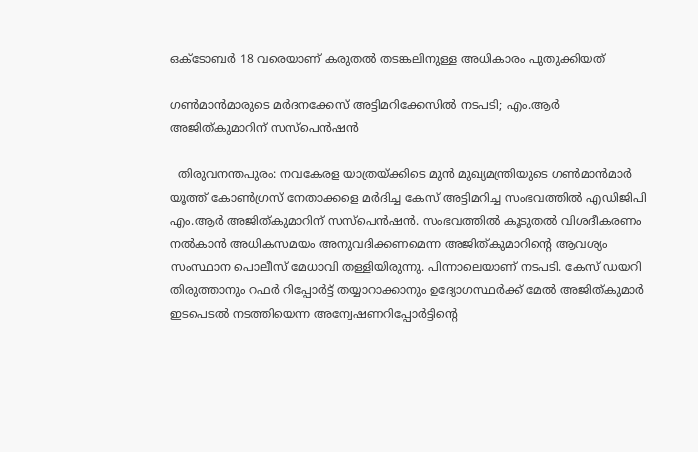ഒക്ടോബര്‍ 18 വരെയാണ് കരുതല്‍ തടങ്കലിനുള്ള അധികാരം പുതുക്കിയത്

ഗൺമാൻമാരുടെ മർദനക്കേസ് അട്ടിമറിക്കേസിൽ നടപടി; എം.ആർ അജിത്കുമാറിന് സസ്പെൻഷൻ

  തിരുവനന്തപുരം: നവകേരള യാത്രയ്ക്കിടെ മുൻ മുഖ്യമന്ത്രിയുടെ ഗൺമാൻമാർ യൂത്ത് കോൺഗ്രസ് നേതാക്കളെ മർദിച്ച കേസ് അട്ടിമറിച്ച സംഭവത്തിൽ എഡിജിപി എം.ആർ അജിത്കുമാറിന് സസ്പെൻഷൻ. സംഭവത്തിൽ കൂടുതൽ വിശദീകരണം നൽകാൻ അധികസമയം അനുവദിക്കണമെന്ന അജിത്കുമാറിന്‍റെ ആവശ്യം സംസ്ഥാന പൊലീസ് മേധാവി തള്ളിയിരുന്നു. പിന്നാലെയാണ് നടപടി. കേസ് ഡയറി തിരുത്താനും റഫർ റിപ്പോർട്ട് തയ്യാറാക്കാനും ഉദ്യോഗസ്ഥർക്ക് മേൽ അജിത്കുമാർ ഇടപെടൽ നടത്തിയെന്ന അന്വേഷണറിപ്പോർട്ടിന്‍റെ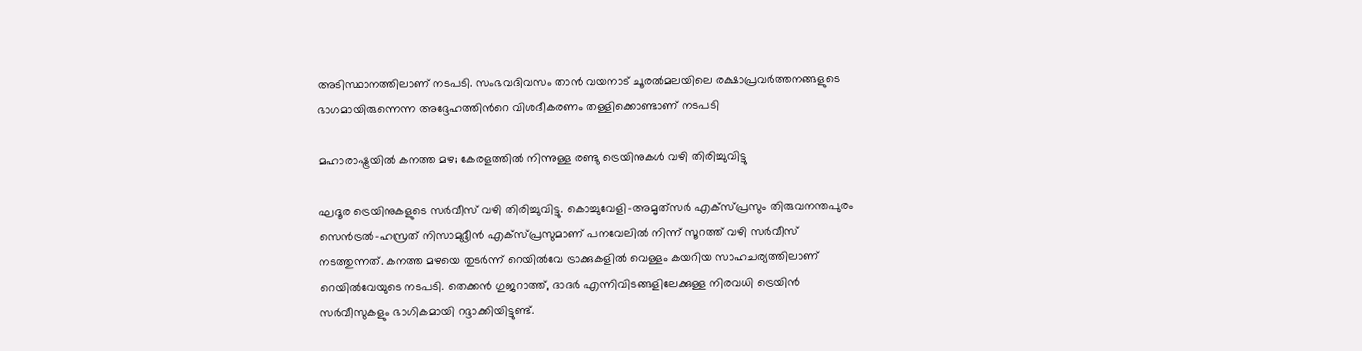അടിസ്ഥാനത്തിലാണ് നടപടി. സംഭവദിവസം താൻ വയനാട് ചൂരൽമലയിലെ രക്ഷാപ്രവർത്തനങ്ങളുടെ ഭാഗമായിരുന്നെന്ന അദ്ദേഹത്തിന്‍റെ വിശദീകരണം തള്ളിക്കൊണ്ടാണ് നടപടി

മഹാരാഷ്ട്രയില്‍ കനത്ത മഴ; കേരളത്തില്‍ നിന്നുള്ള രണ്ടു ട്രെയിനുകള്‍ വഴി തിരിച്ചുവിട്ടു

ഘദൂര ട്രെയിനുകളുടെ സര്‍വീസ് വഴി തിരിച്ചുവിട്ടു. കൊച്ചുവേളി-അമൃത്‌സര്‍ എക്‌സ്പ്രസും തിരുവനന്തപുരം സെന്‍ട്രല്‍-ഹസ്രത് നിസാമുദ്ദീന്‍ എക്‌സ്പ്രസുമാണ് പനവേലില്‍ നിന്ന് സൂറത്ത് വഴി സര്‍വീസ് നടത്തുന്നത്. കനത്ത മഴയെ തുടര്‍ന്ന് റെയില്‍വേ ട്രാക്കുകളില്‍ വെള്ളം കയറിയ സാഹചര്യത്തിലാണ് റെയില്‍വേയുടെ നടപടി. തെക്കന്‍ ഗുജറാത്ത്, ദാദര്‍ എന്നിവിടങ്ങളിലേക്കുള്ള നിരവധി ട്രെയിന്‍ സര്‍വീസുകളും ഭാഗികമായി റദ്ദാക്കിയിട്ടുണ്ട്.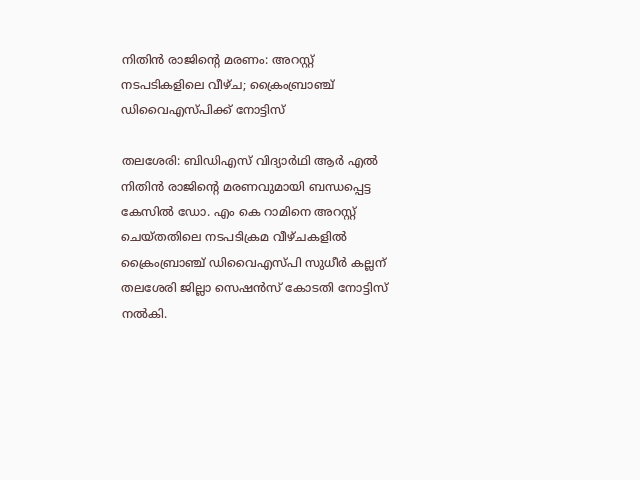നിതിന്‍ രാജിന്റെ മരണം: അറസ്റ്റ് നടപടികളിലെ വീഴ്ച; ക്രൈംബ്രാഞ്ച് ഡിവൈഎസ്പിക്ക് നോട്ടിസ്

തലശേരി: ബിഡിഎസ് വിദ്യാര്‍ഥി ആര്‍ എല്‍ നിതിന്‍ രാജിന്റെ മരണവുമായി ബന്ധപ്പെട്ട കേസില്‍ ഡോ. എം കെ റാമിനെ അറസ്റ്റ് ചെയ്തതിലെ നടപടിക്രമ വീഴ്ചകളില്‍ ക്രൈംബ്രാഞ്ച് ഡിവൈഎസ്പി സുധീര്‍ കല്ലന് തലശേരി ജില്ലാ സെഷന്‍സ് കോടതി നോട്ടിസ് നല്‍കി.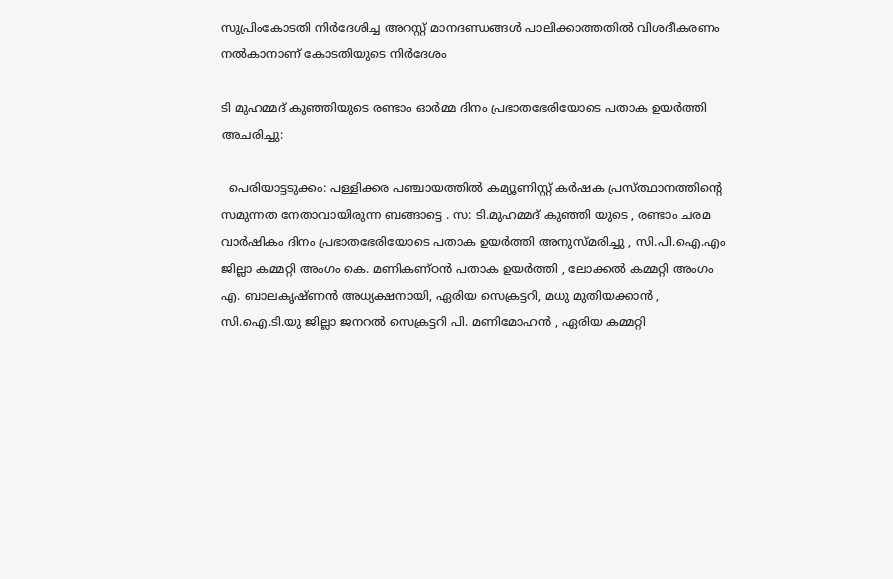സുപ്രിംകോടതി നിര്‍ദേശിച്ച അറസ്റ്റ് മാനദണ്ഡങ്ങള്‍ പാലിക്കാത്തതില്‍ വിശദീകരണം നല്‍കാനാണ് കോടതിയുടെ നിര്‍ദേശം

ടി മുഹമ്മദ് കുഞ്ഞിയുടെ രണ്ടാം ഓർമ്മ ദിനം പ്രഭാതഭേരിയോടെ പതാക ഉയർത്തി അചരിച്ചു:

  പെരിയാട്ടടുക്കം: പള്ളിക്കര പഞ്ചായത്തിൽ കമ്യൂണിസ്റ്റ് കർഷക പ്രസ്ത്ഥാനത്തിന്റെ സമുന്നത നേതാവായിരുന്ന ബങ്ങാട്ടെ . സ: ടി.മുഹമ്മദ് കുഞ്ഞി യുടെ , രണ്ടാം ചരമ വാർഷികം ദിനം പ്രഭാതഭേരിയോടെ പതാക ഉയർത്തി അനുസ്മരിച്ചു , സി.പി.ഐ.എം ജില്ലാ കമ്മറ്റി അംഗം കെ. മണികണ്ഠൻ പതാക ഉയർത്തി , ലോക്കൽ കമ്മറ്റി അംഗം എ. ബാലകൃഷ്ണൻ അധ്യക്ഷനായി, ഏരിയ സെക്രട്ടറി, മധു മുതിയക്കാൻ , സി.ഐ.ടി.യു ജില്ലാ ജനറൽ സെക്രട്ടറി പി. മണിമോഹൻ , ഏരിയ കമ്മറ്റി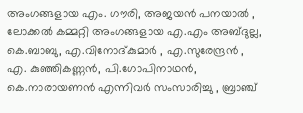അംഗങ്ങളായ എം. ഗൗരി, അജയൻ പനയാൽ , ലോക്കൽ കമ്മറ്റി അംഗങ്ങളായ എ.എം അബ്ദുല്ല, കെ.ബാബു, എ.വിനോദ്കുമാർ , എ.സുരേന്ദ്രൻ , എ. കുഞ്ഞികണ്ണൻ, പി.ഗോപിനാഥൻ, കെ.നാരായണൻ എന്നിവർ സംസാരിച്ചു , ബ്രാഞ്ച്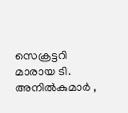സെക്രട്ടറി മാരായ ടി. അനിൽകുമാർ ,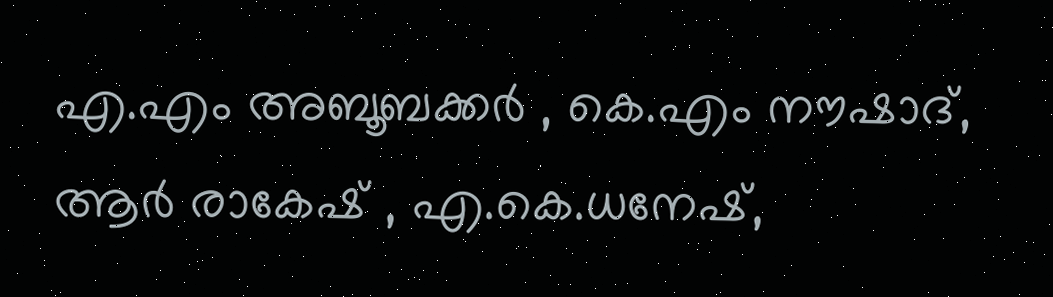എ.എം അബൂബക്കർ , കെ.എം നൗഷാദ്, ആർ രാകേഷ് , എ.കെ.ധനേഷ്,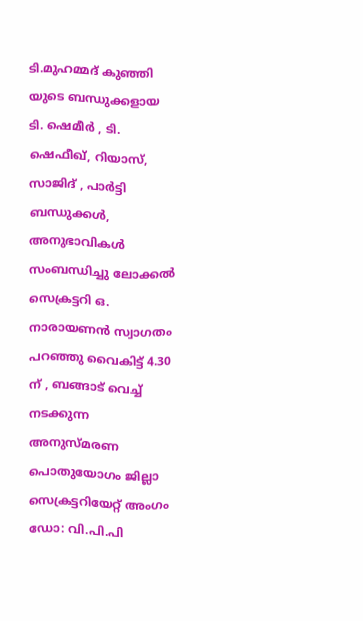ടി.മുഹമ്മദ് കുഞ്ഞി യുടെ ബന്ധുക്കളായ ടി. ഷെമീർ , ടി. ഷെഫീഖ്, റിയാസ്, സാജിദ് , പാർട്ടി ബന്ധുക്കൾ, അനുഭാവികൾ സംബന്ധിച്ചു ലോക്കൽ സെക്രട്ടറി ഒ. നാരായണൻ സ്വാഗതം പറഞ്ഞു വൈകിട്ട് 4.30 ന് , ബങ്ങാട് വെച്ച് നടക്കുന്ന അനുസ്മരണ പൊതുയോഗം ജില്ലാ സെക്രട്ടറിയേറ്റ് അംഗം ഡോ: വി.പി.പി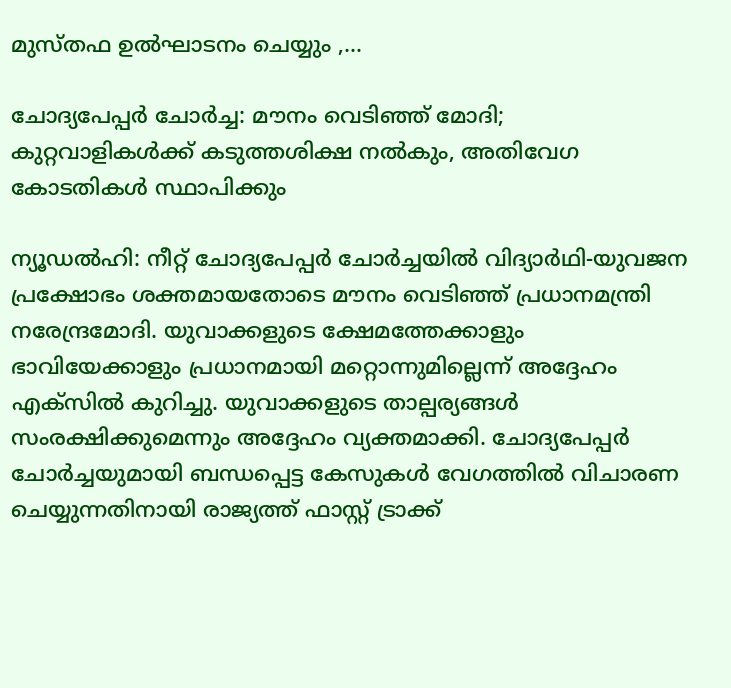മുസ്തഫ ഉൽഘാടനം ചെയ്യും ,...

ചോദ്യപേപ്പര്‍ ചോര്‍ച്ച: മൗനം വെടിഞ്ഞ് മോദി; കുറ്റവാളികള്‍ക്ക് കടുത്തശിക്ഷ നല്‍കും, അതിവേഗ കോടതികള്‍ സ്ഥാപിക്കും

ന്യൂഡല്‍ഹി: നീറ്റ് ചോദ്യപേപ്പര്‍ ചോര്‍ച്ചയില്‍ വിദ്യാര്‍ഥി-യുവജന പ്രക്ഷോഭം ശക്തമായതോടെ മൗനം വെടിഞ്ഞ് പ്രധാനമന്ത്രി നരേന്ദ്രമോദി. യുവാക്കളുടെ ക്ഷേമത്തേക്കാളും ഭാവിയേക്കാളും പ്രധാനമായി മറ്റൊന്നുമില്ലെന്ന് അദ്ദേഹം എക്‌സില്‍ കുറിച്ചു. യുവാക്കളുടെ താല്പര്യങ്ങള്‍ സംരക്ഷിക്കുമെന്നും അദ്ദേഹം വ്യക്തമാക്കി. ചോദ്യപേപ്പര്‍ ചോര്‍ച്ചയുമായി ബന്ധപ്പെട്ട കേസുകള്‍ വേഗത്തില്‍ വിചാരണ ചെയ്യുന്നതിനായി രാജ്യത്ത് ഫാസ്റ്റ് ട്രാക്ക്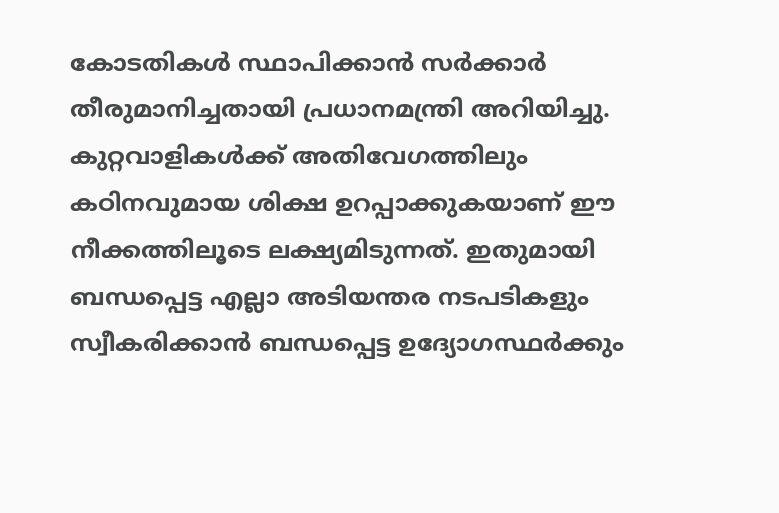കോടതികള്‍ സ്ഥാപിക്കാന്‍ സര്‍ക്കാര്‍ തീരുമാനിച്ചതായി പ്രധാനമന്ത്രി അറിയിച്ചു. കുറ്റവാളികള്‍ക്ക് അതിവേഗത്തിലും കഠിനവുമായ ശിക്ഷ ഉറപ്പാക്കുകയാണ് ഈ നീക്കത്തിലൂടെ ലക്ഷ്യമിടുന്നത്. ഇതുമായി ബന്ധപ്പെട്ട എല്ലാ അടിയന്തര നടപടികളും സ്വീകരിക്കാന്‍ ബന്ധപ്പെട്ട ഉദ്യോഗസ്ഥര്‍ക്കും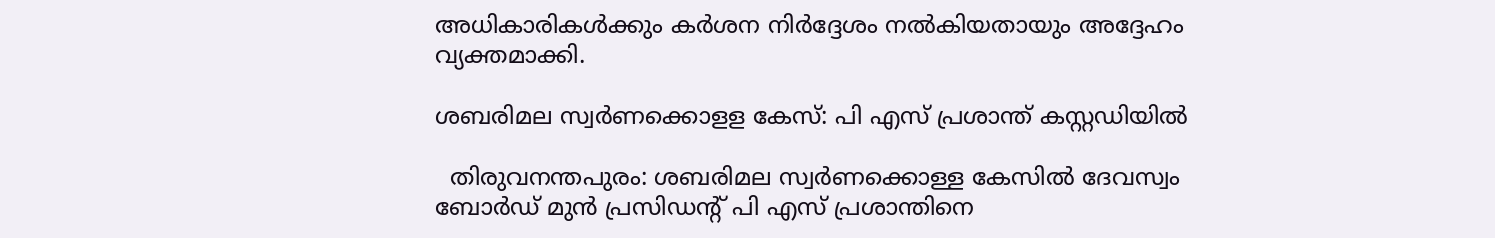അധികാരികള്‍ക്കും കര്‍ശന നിര്‍ദ്ദേശം നല്‍കിയതായും അദ്ദേഹം വ്യക്തമാക്കി.

ശബരിമല സ്വര്‍ണക്കൊളള കേസ്: പി എസ് പ്രശാന്ത് കസ്റ്റഡിയില്‍

  തിരുവനന്തപുരം: ശബരിമല സ്വര്‍ണക്കൊള്ള കേസില്‍ ദേവസ്വം ബോര്‍ഡ് മുന്‍ പ്രസിഡന്റ് പി എസ് പ്രശാന്തിനെ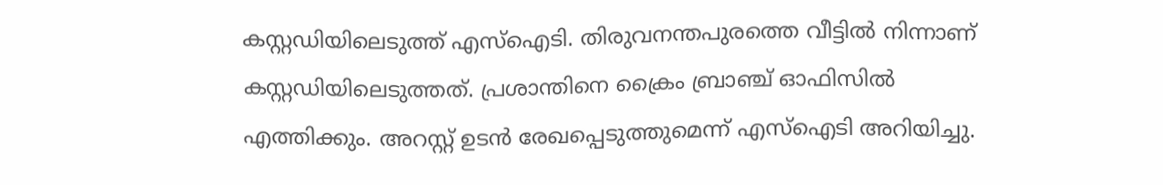കസ്റ്റഡിയിലെടുത്ത് എസ്‌ഐടി. തിരുവനന്തപുരത്തെ വീട്ടില്‍ നിന്നാണ് കസ്റ്റഡിയിലെടുത്തത്. പ്രശാന്തിനെ ക്രൈം ബ്രാഞ്ച് ഓഫിസില്‍ എത്തിക്കും. അറസ്റ്റ് ഉടന്‍ രേഖപ്പെടുത്തുമെന്ന് എസ്‌ഐടി അറിയിച്ചു.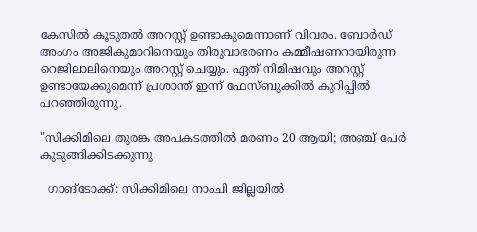കേസില്‍ കൂടുതല്‍ അറസ്റ്റ് ഉണ്ടാകുമെന്നാണ് വിവരം. ബോര്‍ഡ് അംഗം അജികുമാറിനെയും തിരുവാഭരണം കമ്മീഷണറായിരുന്ന റെജിലാലിനെയും അറസ്റ്റ് ചെയ്യും. ഏത് നിമിഷവും അറസ്റ്റ് ഉണ്ടായേക്കുമെന്ന് പ്രശാന്ത് ഇന്ന് ഫേസ്ബുക്കില്‍ കുറിപ്പില്‍ പറഞ്ഞിരുന്നു.

"സിക്കിമിലെ തുരങ്ക അപകടത്തില്‍ മരണം 20 ആയി; അഞ്ച് പേര്‍ കുടുങ്ങിക്കിടക്കുന്നു

  ഗാങ്‌ടോക്ക്: സിക്കിമിലെ നാംചി ജില്ലയില്‍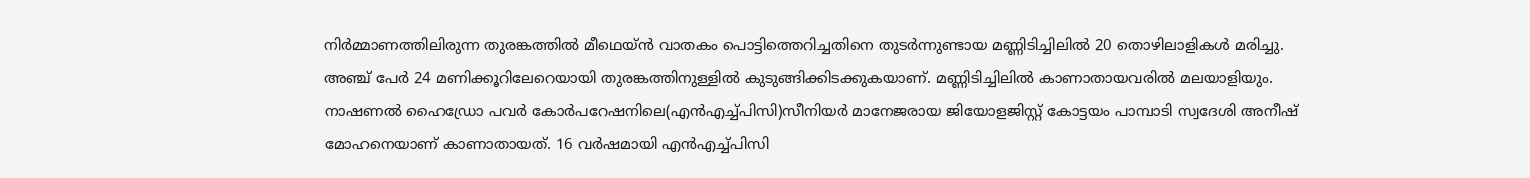നിര്‍മ്മാണത്തിലിരുന്ന തുരങ്കത്തില്‍ മീഥെയ്ന്‍ വാതകം പൊട്ടിത്തെറിച്ചതിനെ തുടര്‍ന്നുണ്ടായ മണ്ണിടിച്ചിലില്‍ 20 തൊഴിലാളികള്‍ മരിച്ചു. അഞ്ച് പേര്‍ 24 മണിക്കൂറിലേറെയായി തുരങ്കത്തിനുള്ളില്‍ കുടുങ്ങിക്കിടക്കുകയാണ്. മണ്ണിടിച്ചിലില്‍ കാണാതായവരില്‍ മലയാളിയും. നാഷണല്‍ ഹൈഡ്രോ പവര്‍ കോര്‍പറേഷനിലെ(എന്‍എച്ച്പിസി)സീനിയര്‍ മാനേജരായ ജിയോളജിസ്റ്റ് കോട്ടയം പാമ്പാടി സ്വദേശി അനീഷ് മോഹനെയാണ് കാണാതായത്. 16 വര്‍ഷമായി എന്‍എച്ച്പിസി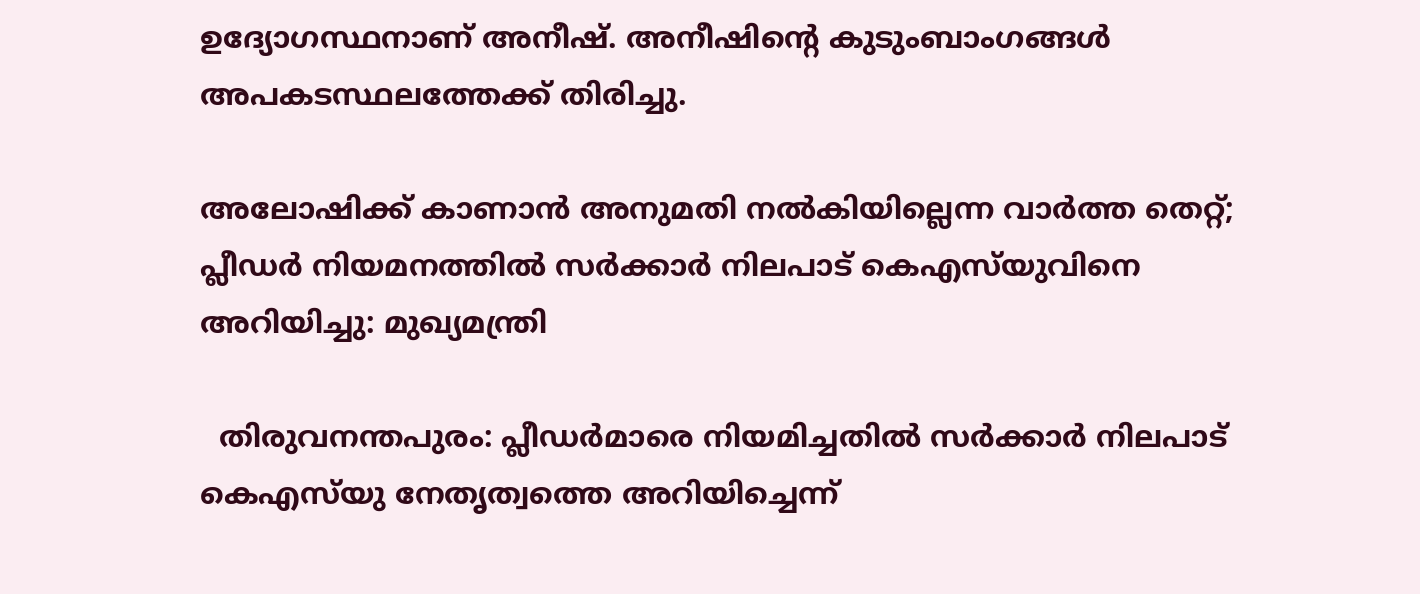ഉദ്യോഗസ്ഥനാണ് അനീഷ്. അനീഷിന്റെ കുടുംബാംഗങ്ങള്‍ അപകടസ്ഥലത്തേക്ക് തിരിച്ചു.

അലോഷിക്ക് കാണാൻ അനുമതി നൽകിയില്ലെന്ന വാർത്ത തെറ്റ്; പ്ലീഡർ നിയമനത്തിൽ സർക്കാർ നിലപാട് കെഎസ്‌യുവിനെ അറിയിച്ചു: മുഖ്യമന്ത്രി

  തിരുവനന്തപുരം: പ്ലീഡർമാരെ നിയമിച്ചതിൽ സർക്കാർ നിലപാട് കെഎസ്‌യു നേതൃത്വത്തെ അറിയിച്ചെന്ന്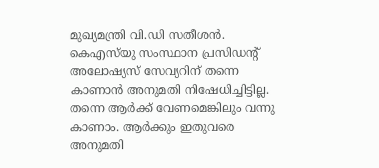മുഖ്യമന്ത്രി വി.ഡി സതീശൻ. കെഎസ്‌യു സംസ്ഥാന പ്രസിഡന്റ് അലോഷ്യസ് സേവ്യറിന് തന്നെ കാണാൻ അനുമതി നിഷേധിച്ചിട്ടില്ല. തന്നെ ആർക്ക് വേണമെങ്കിലും വന്നു കാണാം. ആർക്കും ഇതുവരെ അനുമതി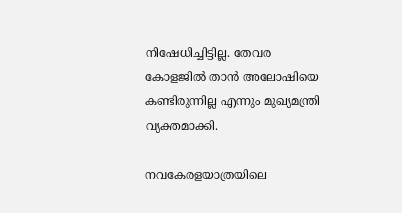നിഷേധിച്ചിട്ടില്ല. തേവര കോളജിൽ താൻ അലോഷിയെ കണ്ടിരുന്നില്ല എന്നും മുഖ്യമന്ത്രി വ്യക്തമാക്കി.

നവകേരളയാത്രയിലെ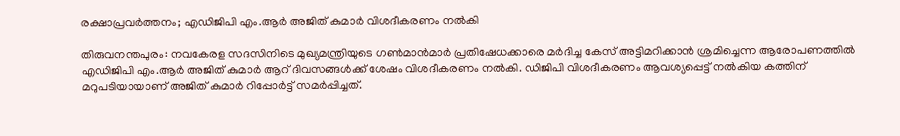രക്ഷാപ്രവർത്തനം; എഡിജിപി എം.ആർ അജിത് കുമാർ വിശദീകരണം നൽകി

തിരുവനന്തപുരം: നവകേരള സദസിനിടെ മുഖ്യമന്ത്രിയുടെ ഗൺമാൻമാർ പ്രതിഷേധക്കാരെ മർദിച്ച കേസ് അട്ടിമറിക്കാൻ ശ്രമിച്ചെന്ന ആരോപണത്തിൽ എഡിജിപി എം.ആർ അജിത് കുമാർ ആറ് ദിവസങ്ങൾക്ക് ശേഷം വിശദീകരണം നൽകി. ഡിജിപി വിശദീകരണം ആവശ്യപ്പെട്ട് നൽകിയ കത്തിന് മറുപടിയായാണ് അജിത് കുമാർ റിപ്പോർട്ട് സമർപ്പിച്ചത്.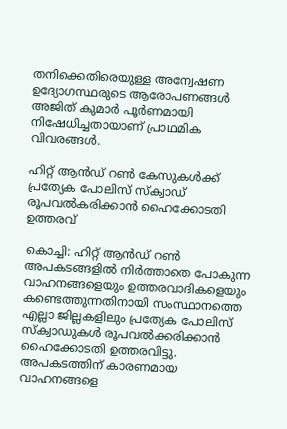തനിക്കെതിരെയുള്ള അന്വേഷണ ഉദ്യോഗസ്ഥരുടെ ആരോപണങ്ങൾ അജിത് കുമാർ പൂർണമായി നിഷേധിച്ചതായാണ് പ്രാഥമിക വിവരങ്ങൾ.

ഹിറ്റ് ആന്‍ഡ് റണ്‍ കേസുകള്‍ക്ക് പ്രത്യേക പോലിസ് സ്‌ക്വാഡ് രൂപവല്‍കരിക്കാന്‍ ഹൈക്കോടതി ഉത്തരവ്

കൊച്ചി: ഹിറ്റ് ആന്‍ഡ് റണ്‍ അപകടങ്ങളില്‍ നിര്‍ത്താതെ പോകുന്ന വാഹനങ്ങളെയും ഉത്തരവാദികളെയും കണ്ടെത്തുന്നതിനായി സംസ്ഥാനത്തെ എല്ലാ ജില്ലകളിലും പ്രത്യേക പോലിസ് സ്‌ക്വാഡുകള്‍ രൂപവല്‍ക്കരിക്കാന്‍ ഹൈക്കോടതി ഉത്തരവിട്ടു. അപകടത്തിന് കാരണമായ വാഹനങ്ങളെ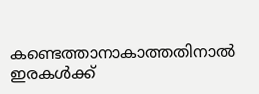കണ്ടെത്താനാകാത്തതിനാല്‍ ഇരകള്‍ക്ക്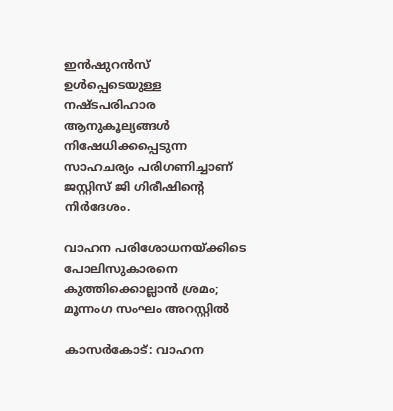ഇന്‍ഷുറന്‍സ് ഉള്‍പ്പെടെയുള്ള നഷ്ടപരിഹാര ആനുകൂല്യങ്ങള്‍ നിഷേധിക്കപ്പെടുന്ന സാഹചര്യം പരിഗണിച്ചാണ് ജസ്റ്റിസ് ജി ഗിരീഷിന്റെ നിര്‍ദേശം.

വാഹന പരിശോധനയ്ക്കിടെ പോലിസുകാരനെ കുത്തിക്കൊല്ലാന്‍ ശ്രമം; മൂന്നംഗ സംഘം അറസ്റ്റില്‍

കാസര്‍കോട്: വാഹന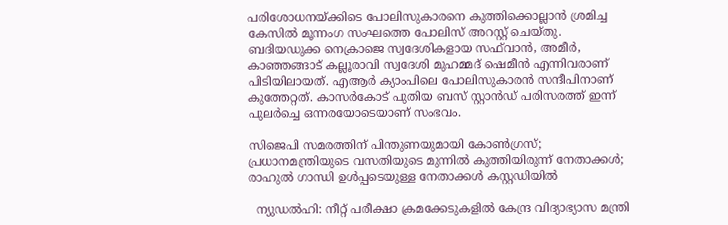പരിശോധനയ്ക്കിടെ പോലിസുകാരനെ കുത്തിക്കൊല്ലാന്‍ ശ്രമിച്ച കേസില്‍ മൂന്നംഗ സംഘത്തെ പോലിസ് അറസ്റ്റ് ചെയ്തു. ബദിയഡുക്ക നെക്രാജെ സ്വദേശികളായ സഫ്‌വാന്‍, അമീര്‍, കാഞ്ഞങ്ങാട് കല്ലൂരാവി സ്വദേശി മുഹമ്മദ് ഷെമീന്‍ എന്നിവരാണ് പിടിയിലായത്. എആര്‍ ക്യാംപിലെ പോലിസുകാരന്‍ സന്ദീപിനാണ് കുത്തേറ്റത്. കാസര്‍കോട് പുതിയ ബസ് സ്റ്റാന്‍ഡ് പരിസരത്ത് ഇന്ന് പുലര്‍ച്ചെ ഒന്നരയോടെയാണ് സംഭവം.

സിജെപി സമരത്തിന് പിന്തുണയുമായി കോൺഗ്രസ്; പ്രധാനമന്ത്രിയുടെ വസതിയുടെ മുന്നിൽ കുത്തിയിരുന്ന് നേതാക്കൾ; രാഹുൽ ഗാന്ധി ഉൾപ്പടെയുള്ള നേതാക്കൾ കസ്റ്റഡിയിൽ

  ന്യുഡൽഹി: നീറ്റ് പരീക്ഷാ ക്രമക്കേടുകളില്‍ കേന്ദ്ര വിദ്യാഭ്യാസ മന്ത്രി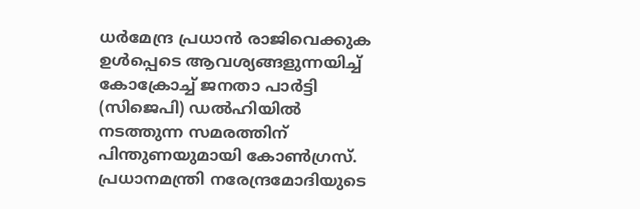ധര്‍മേന്ദ്ര പ്രധാന്‍ രാജിവെക്കുക ഉള്‍പ്പെടെ ആവശ്യങ്ങളുന്നയിച്ച് കോക്രോച്ച് ജനതാ പാര്‍ട്ടി (സിജെപി) ഡല്‍ഹിയില്‍ നടത്തുന്ന സമരത്തിന് പിന്തുണയുമായി കോണ്‍ഗ്രസ്. പ്രധാനമന്ത്രി നരേന്ദ്രമോദിയുടെ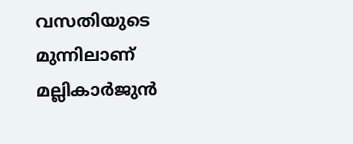വസതിയുടെ മുന്നിലാണ് മല്ലികാർജുൻ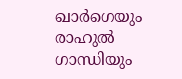ഖാർഗെയും രാഹുൽ ഗാന്ധിയും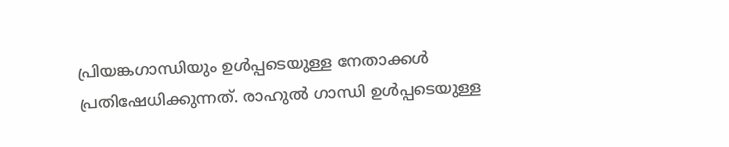പ്രിയങ്കഗാന്ധിയും ഉൾപ്പടെയുള്ള നേതാക്കൾ പ്രതിഷേധിക്കുന്നത്. രാഹുൽ ഗാന്ധി ഉൾപ്പടെയുള്ള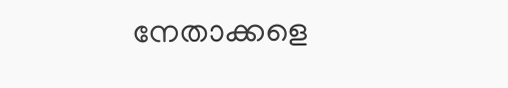നേതാക്കളെ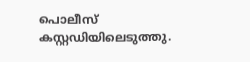പൊലീസ് കസ്റ്റഡിയിലെടുത്തു.